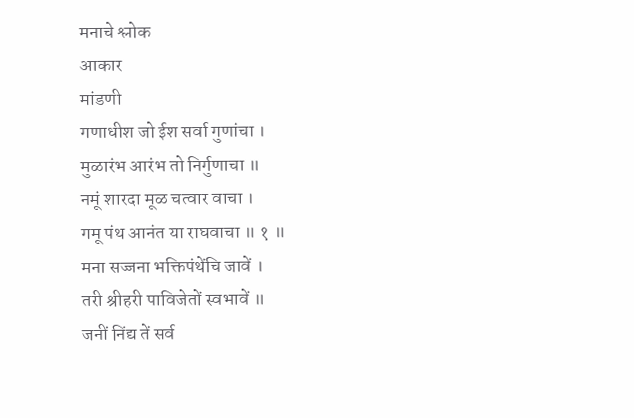मनाचे श्लोक
आकार
मांडणी
गणाधीश जो ईश सर्वा गुणांचा ।
मुळारंभ आरंभ तो निर्गुणाचा ॥
नमूं शारदा मूळ चत्वार वाचा ।
गमू पंथ आनंत या राघवाचा ॥ १ ॥
मना सज्जना भक्तिपंथेंचि जावें ।
तरी श्रीहरी पाविजेतों स्वभावें ॥
जनीं निंद्य तें सर्व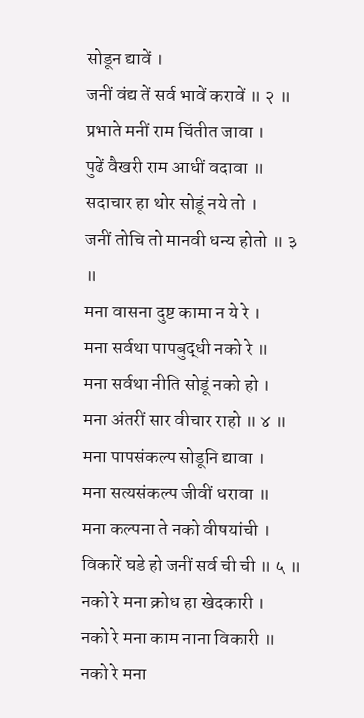सोडून द्यावें ।
जनीं वंद्य तें सर्व भावें करावें ॥ २ ॥
प्रभाते मनीं राम चिंतीत जावा ।
पुढें वैखरी राम आधीं वदावा ॥
सदाचार हा थोर सोडूं नये तो ।
जनीं तोचि तो मानवी धन्य होतो ॥ ३ ॥
मना वासना दुष्ट कामा न ये रे ।
मना सर्वथा पापबुद्धी नको रे ॥
मना सर्वथा नीति सोडूं नको हो ।
मना अंतरीं सार वीचार राहो ॥ ४ ॥
मना पापसंकल्प सोडूनि द्यावा ।
मना सत्यसंकल्प जीवीं धरावा ॥
मना कल्पना ते नको वीषयांची ।
विकारें घडे हो जनीं सर्व ची ची ॥ ५ ॥
नको रे मना क्रोध हा खेदकारी ।
नको रे मना काम नाना विकारी ॥
नको रे मना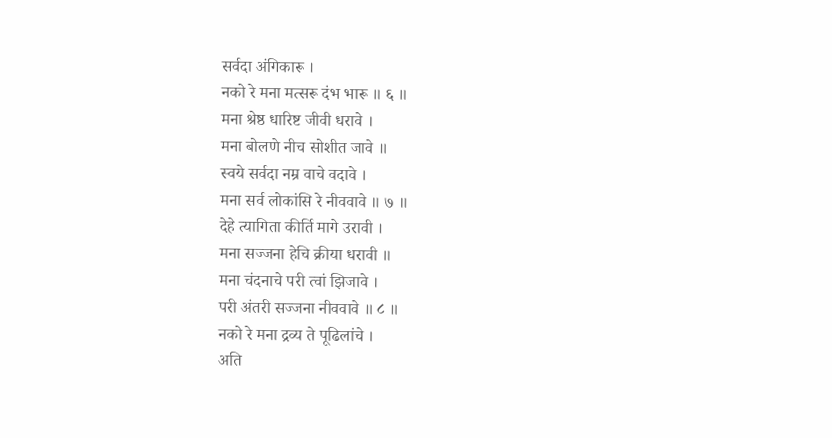सर्वदा अंगिकारू ।
नको रे मना मत्सरू दंभ भारू ॥ ६ ॥
मना श्रेष्ठ धारिष्ट जीवी धरावे ।
मना बोलणे नीच सोशीत जावे ॥
स्वये सर्वदा नम्र वाचे वदावे ।
मना सर्व लोकांसि रे नीववावे ॥ ७ ॥
देहे त्यागिता कीर्ति मागे उरावी ।
मना सज्जना हेचि क्रीया धरावी ॥
मना चंदनाचे परी त्वां झिजावे ।
परी अंतरी सज्जना नीववावे ॥ ८ ॥
नको रे मना द्रव्य ते पूढिलांचे ।
अति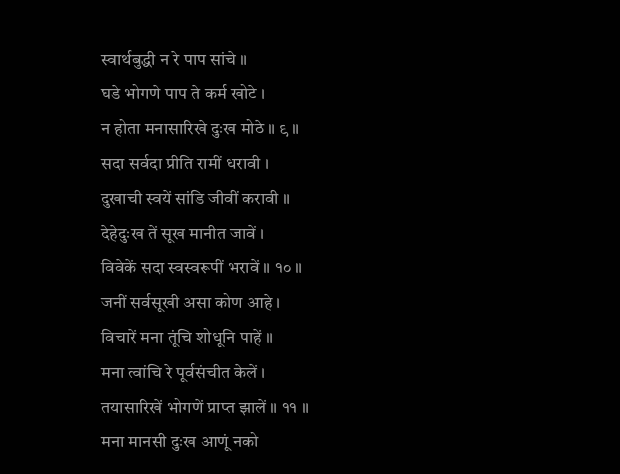स्वार्थबुद्धी न रे पाप सांचे ॥
घडे भोगणे पाप ते कर्म खोटे ।
न होता मनासारिखे दुःख मोठे ॥ ९ ॥
सदा सर्वदा प्रीति रामीं धरावी ।
दुखाची स्वयें सांडि जीवीं करावी ॥
देहेदुःख तें सूख मानीत जावें ।
विवेकें सदा स्वस्वरूपीं भरावें ॥ १० ॥
जनीं सर्वसूखी असा कोण आहे ।
विचारें मना तूंचि शोधूनि पाहें ॥
मना त्वांचि रे पूर्वसंचीत केलें ।
तयासारिखें भोगणें प्राप्त झालें ॥ ११ ॥
मना मानसी दुःख आणूं नको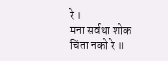रे ।
मना सर्वथा शोक चिंता नको रे ॥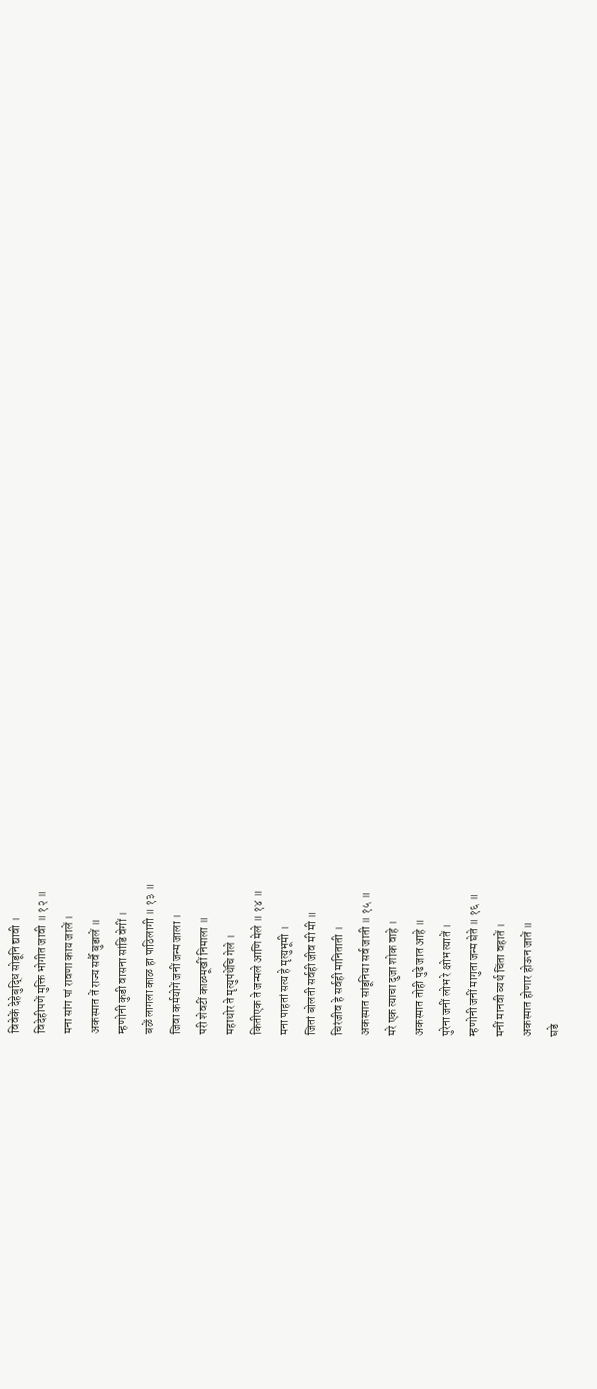विवेकें देहेबुद्धि सोडूनि द्यावी ।
विदेहीपणें मुक्ति भोगीत जावी ॥ १२ ॥
मना सांग पां रावणा काय जालें ।
अकस्मात तें राज्य सर्वै बुडालें ॥
म्हणोनी कुडी वासना सांडि वेगीं ।
बळें लागला काळ हा पाठिलागी ॥ १३ ॥
जिवा कर्मयोगें जनीं जन्म जाला ।
परी शेवटीं काळमूखीं निमाला ॥
महाथोर ते मृत्युपंथेंचि गेले ।
कितीएक ते जन्मले आणि मेले ॥ १४ ॥
मना पाहतां सत्य हे मृत्युभूमी ।
जितां बोलती सर्वही जीव मी मी ॥
चिरंजीव हे सर्वही मानिताती ।
अकस्मात सांडूनिया सर्व जाती ॥ १५ ॥
मरे एक त्याचा दुजा शोक वाहे ।
अकस्मात तोही पुढे जात आहे ॥
पुरेना जनीं लोभ रे क्षोभ त्यातें ।
म्हणोनी जनीं मागुता जन्म घेते ॥ १६ ॥
मनीं मानवी व्यर्थ चिंता वहातें ।
अकस्मात होणार होऊन जातें ॥
घडे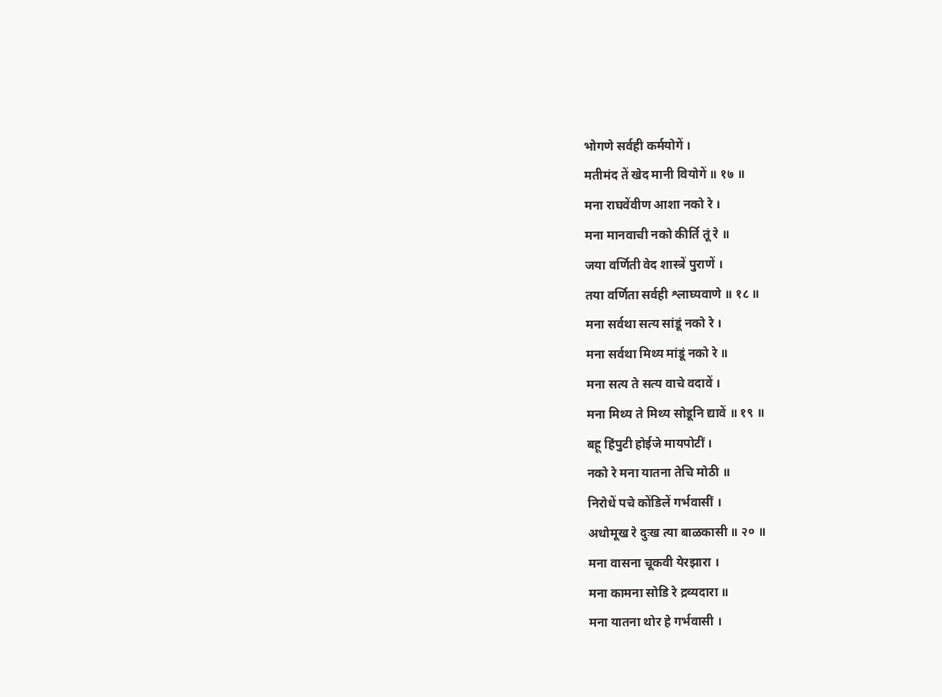भोगणे सर्वही कर्मयोगें ।
मतीमंद तें खेद मानी वियोगें ॥ १७ ॥
मना राघवेंवीण आशा नको रे ।
मना मानवाची नको कीर्ति तूं रे ॥
जया वर्णिती वेद शास्त्रें पुराणें ।
तया वर्णिता सर्वही श्लाघ्यवाणे ॥ १८ ॥
मना सर्वथा सत्य सांडूं नको रे ।
मना सर्वथा मिथ्य मांडूं नको रे ॥
मना सत्य ते सत्य वाचे वदावें ।
मना मिथ्य ते मिथ्य सोडूनि द्यावें ॥ १९ ॥
बहू हिंपुटी होईजे मायपोटीं ।
नको रे मना यातना तेचि मोठी ॥
निरोधें पचे कोंडिलें गर्भवासीं ।
अधोमूख रे दुःख त्या बाळकासी ॥ २० ॥
मना वासना चूकवी येरझारा ।
मना कामना सोडि रे द्रव्यदारा ॥
मना यातना थोर हे गर्भवासी ।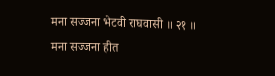मना सज्जना भेटवी राघवासी ॥ २१ ॥
मना सज्जना हीत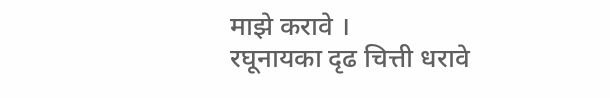माझे करावे ।
रघूनायका दृढ चित्ती धरावे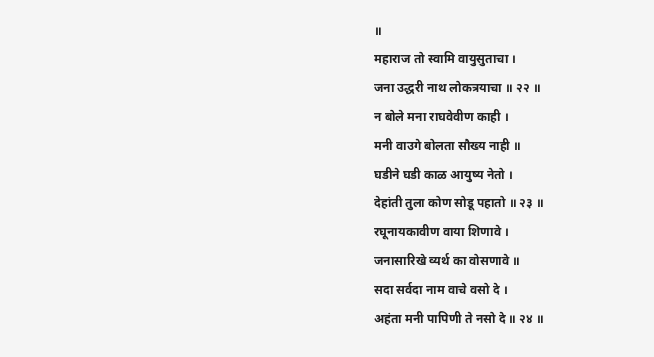॥
महाराज तो स्वामि वायुसुताचा ।
जना उद्धरी नाथ लोकत्रयाचा ॥ २२ ॥
न बोले मना राघवेवीण काही ।
मनी वाउगे बोलता सौख्य नाही ॥
घडीने घडी काळ आयुष्य नेतो ।
देहांती तुला कोण सोडू पहातो ॥ २३ ॥
रघूनायकावीण वाया शिणावे ।
जनासारिखे व्यर्थ का वोसणावे ॥
सदा सर्वदा नाम वाचे वसो दे ।
अहंता मनी पापिणी ते नसो दे ॥ २४ ॥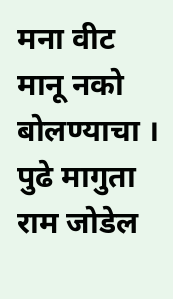मना वीट मानू नको बोलण्याचा ।
पुढे मागुता राम जोडेल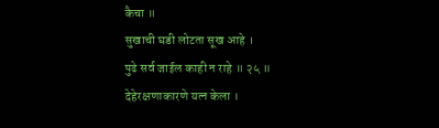कैचा ॥
सुखाची घडी लोटता सूख आहे ।
पुढे सर्व जाईल काही न राहे ॥ २५ ॥
देहेरक्षणाकारणे यत्न केला ।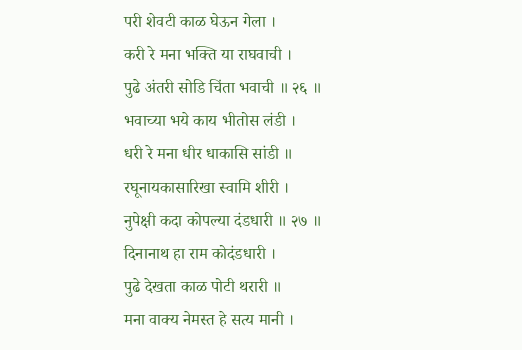परी शेवटी काळ घेऊन गेला ।
करी रे मना भक्ति या राघवाची ।
पुढे अंतरी सोडि चिंता भवाची ॥ २६ ॥
भवाच्या भये काय भीतोस लंडी ।
धरी रे मना धीर धाकासि सांडी ॥
रघूनायकासारिखा स्वामि शीरी ।
नुपेक्षी कदा कोपल्या दंडधारी ॥ २७ ॥
दिनानाथ हा राम कोदंडधारी ।
पुढे देखता काळ पोटी थरारी ॥
मना वाक्य नेमस्त हे सत्य मानी ।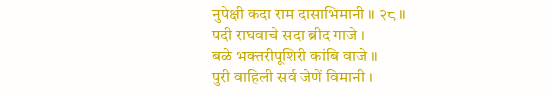नुपेक्षी कदा राम दासाभिमानी ॥ २८ ॥
पदी राघवाचे सदा ब्रीद गाजे ।
बळे भक्तरीपूशिरी कांबि वाजे ॥
पुरी वाहिली सर्व जेणें विमानी ।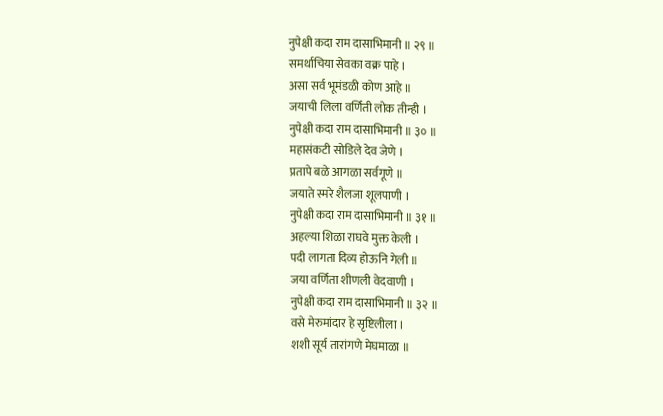नुपेक्षी कदा राम दासाभिमानी ॥ २९ ॥
समर्थाचिया सेवका वक्र पाहे ।
असा सर्व भूमंडळी कोण आहे ॥
जयाची लिला वर्णिती लोक तीन्ही ।
नुपेक्षी कदा राम दासाभिमानी ॥ ३० ॥
महासंकटी सोडिले देव जेणे ।
प्रतापे बळे आगळा सर्वगूणे ॥
जयाते स्मरे शैलजा शूलपाणी ।
नुपेक्षी कदा राम दासाभिमानी ॥ ३१ ॥
अहल्या शिळा राघवे मुक्त केली ।
पदी लागता दिव्य होऊनि गेली ॥
जया वर्णिता शीणली वेदवाणी ।
नुपेक्षी कदा राम दासाभिमानी ॥ ३२ ॥
वसे मेरुमांदार हे सृष्टिलीला ।
शशी सूर्य तारांगणे मेघमाळा ॥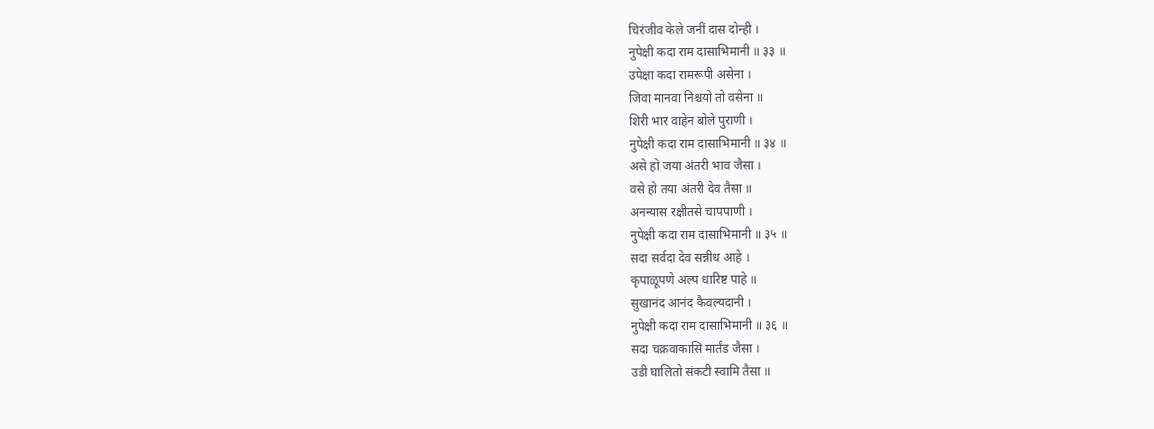चिरंजीव केले जनीं दास दोन्ही ।
नुपेक्षी कदा राम दासाभिमानी ॥ ३३ ॥
उपेक्षा कदा रामरूपी असेना ।
जिवा मानवा निश्चयो तो वसेना ॥
शिरी भार वाहेन बोले पुराणी ।
नुपेक्षी कदा राम दासाभिमानी ॥ ३४ ॥
असे हो जया अंतरी भाव जैसा ।
वसे हो तया अंतरी देव तैसा ॥
अनन्यास रक्षीतसे चापपाणी ।
नुपेक्षी कदा राम दासाभिमानी ॥ ३५ ॥
सदा सर्वदा देव सन्नीध आहे ।
कृपाळूपणे अल्प धारिष्ट पाहे ॥
सुखानंद आनंद कैवल्यदानी ।
नुपेक्षी कदा राम दासाभिमानी ॥ ३६ ॥
सदा चक्रवाकासि मार्तंड जैसा ।
उडी घालितो संकटी स्वामि तैसा ॥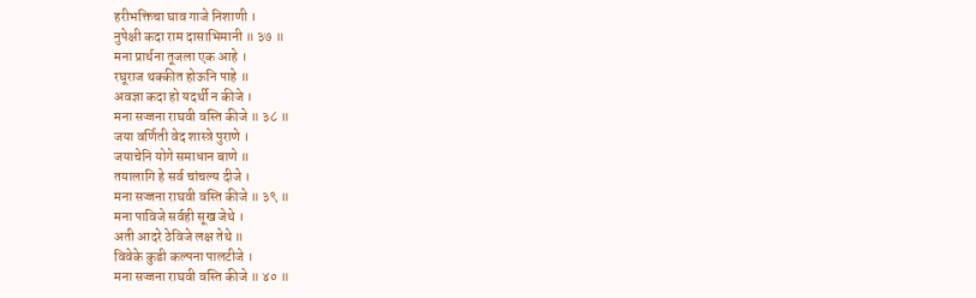हरीभक्तिचा घाव गाजे निशाणी ।
नुपेक्षी कदा राम दासाभिमानी ॥ ३७ ॥
मना प्रार्थना तूजला एक आहे ।
रघूराज थक्कीत होऊनि पाहे ॥
अवज्ञा कदा हो यदर्थी न कीजे ।
मना सज्जना राघवी वस्ति कीजे ॥ ३८ ॥
जया वर्णिती वेद शास्त्रे पुराणे ।
जयाचेनि योगे समाधान बाणे ॥
तयालागि हे सर्व चांचल्य दीजे ।
मना सज्जना राघवी वस्ति कीजे ॥ ३९ ॥
मना पाविजे सर्वही सूख जेथे ।
अती आदरे ठेविजे लक्ष तेथे ॥
विवेके कुडी कल्पना पालटीजे ।
मना सज्जना राघवी वस्ति कीजे ॥ ४० ॥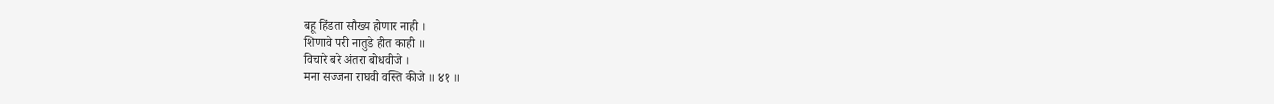बहू हिंडता सौख्य होणार नाही ।
शिणावे परी नातुडे हीत काही ॥
विचारे बरे अंतरा बोधवीजे ।
मना सज्जना राघवी वस्ति कीजे ॥ ४१ ॥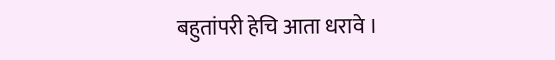बहुतांपरी हेचि आता धरावे ।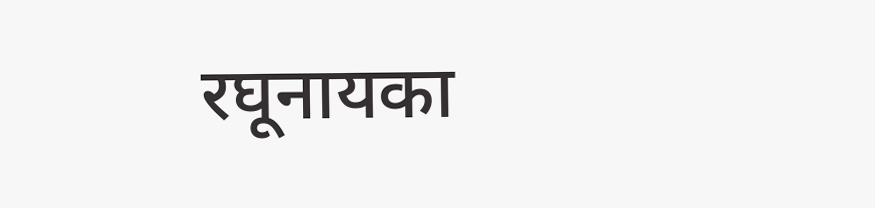रघूनायका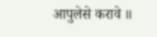आपुलेसे करावे ॥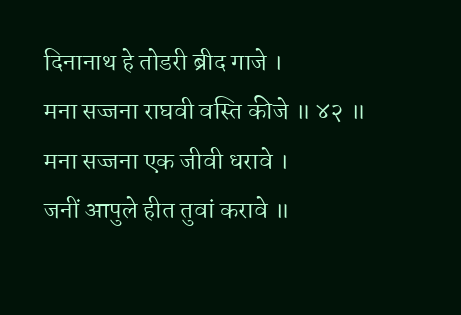दिनानाथ हे तोडरी ब्रीद गाजे ।
मना सज्जना राघवी वस्ति कीजे ॥ ४२ ॥
मना सज्जना एक जीवी धरावे ।
जनीं आपुले हीत तुवां करावे ॥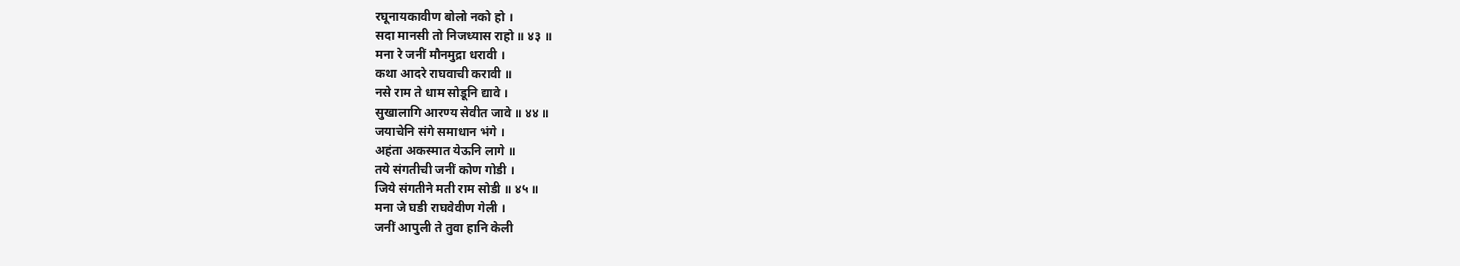रघूनायकावीण बोलो नको हो ।
सदा मानसी तो निजध्यास राहो ॥ ४३ ॥
मना रे जनीं मौनमुद्रा धरावी ।
कथा आदरे राघवाची करावी ॥
नसे राम ते धाम सोडूनि द्यावे ।
सुखालागि आरण्य सेवीत जावे ॥ ४४ ॥
जयाचेनि संगे समाधान भंगे ।
अहंता अकस्मात येऊनि लागे ॥
तये संगतीची जनीं कोण गोडी ।
जिये संगतीने मती राम सोडी ॥ ४५ ॥
मना जे घडी राघवेवीण गेली ।
जनीं आपुली ते तुवा हानि केली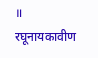॥
रघूनायकावीण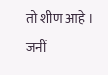तो शीण आहे ।
जनीं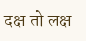दक्ष तो लक्ष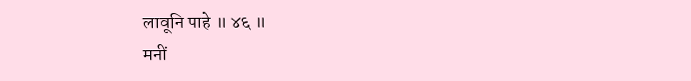लावूनि पाहे ॥ ४६ ॥
मनीं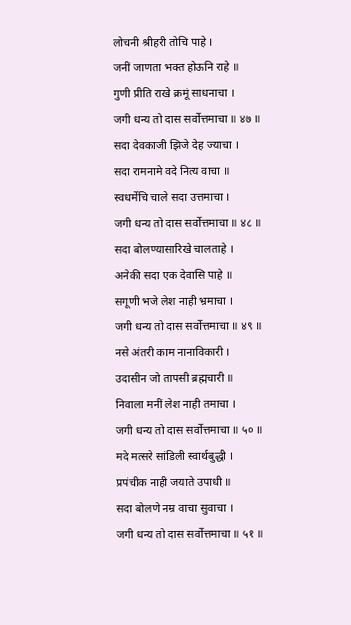लोचनी श्रीहरी तोचि पाहे ।
जनीं जाणता भक्त होऊनि राहे ॥
गुणी प्रीति राखे क्रमूं साधनाचा ।
जगी धन्य तो दास सर्वोत्तमाचा ॥ ४७ ॥
सदा देवकाजी झिजे देह ज्याचा ।
सदा रामनामे वदे नित्य वाचा ॥
स्वधर्मेचि चाले सदा उत्तमाचा ।
जगी धन्य तो दास सर्वोत्तमाचा ॥ ४८ ॥
सदा बोलण्यासारिखे चालताहे ।
अनेकी सदा एक देवासि पाहे ॥
सगूणी भजे लेश नाही भ्रमाचा ।
जगी धन्य तो दास सर्वोत्तमाचा ॥ ४९ ॥
नसे अंतरी काम नानाविकारी ।
उदासीन जो तापसी ब्रह्मचारी ॥
निवाला मनीं लेश नाही तमाचा ।
जगी धन्य तो दास सर्वोत्तमाचा ॥ ५० ॥
मदे मत्सरे सांडिली स्वार्थबुद्धी ।
प्रपंचीक नाही जयाते उपाधी ॥
सदा बोलणे नम्र वाचा सुवाचा ।
जगी धन्य तो दास सर्वोत्तमाचा ॥ ५१ ॥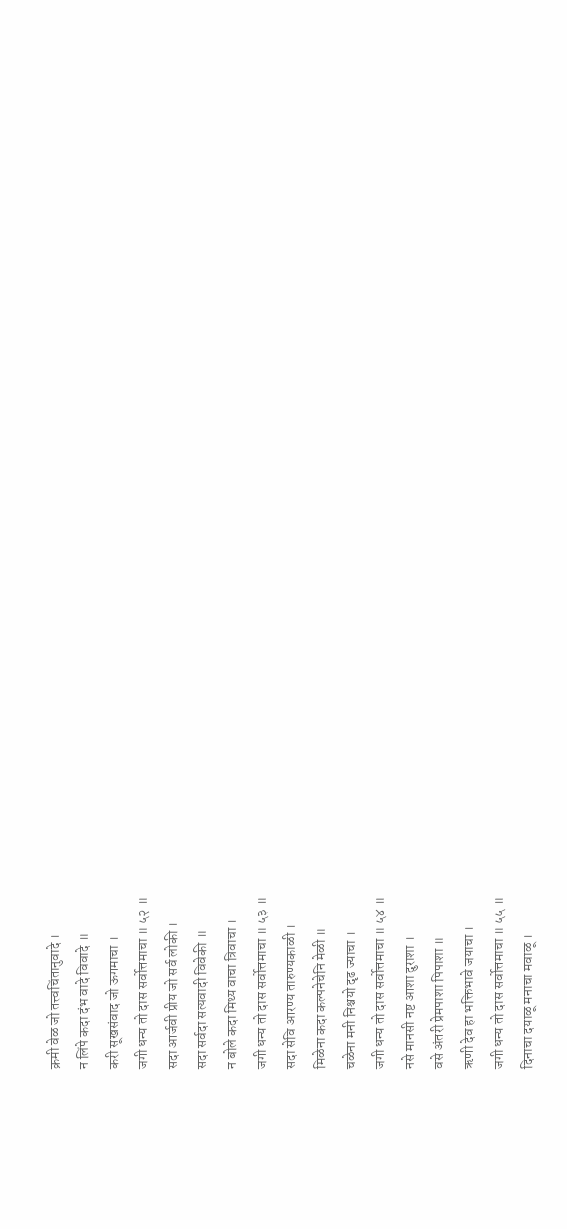क्रमी वेळ जो तत्त्वचिंतानुवादे ।
न लिंपे कदा दंभ वादे विवादे ॥
करी सूखसंवाद जो ऊगमाचा ।
जगी धन्य तो दास सर्वोत्तमाचा ॥ ५२ ॥
सदा आर्जवी प्रीय जो सर्व लोकी ।
सदा सर्वदा सत्यवादी विवेकी ॥
न बोले कदा मिथ्य वाचा त्रिवाचा ।
जगी धन्य तो दास सर्वोत्तमाचा ॥ ५३ ॥
सदा सेवि आरण्य तारुण्यकाळी ।
मिळेना कदा कल्पनेचेनि मेळी ॥
चळेना मनी निश्चयो दृढ ज्याचा ।
जगी धन्य तो दास सर्वोत्तमाचा ॥ ५४ ॥
नसे मानसी नष्ट आशा दुराशा ।
वसे अंतरी प्रेमपाशा पिपाशा ॥
ऋणी देव हा भक्तिभावे जयाचा ।
जगी धन्य तो दास सर्वोत्तमाचा ॥ ५५ ॥
दिनाचा दयाळू मनाचा मवाळू ।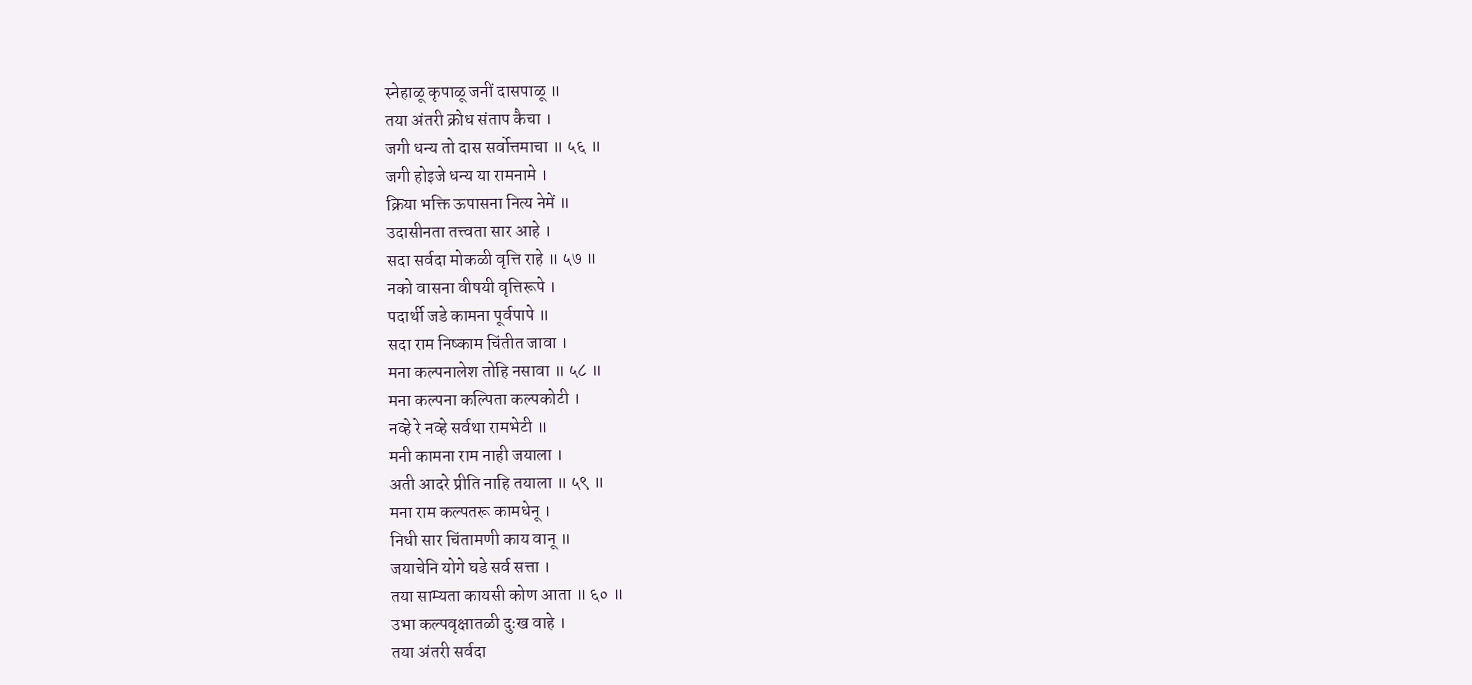स्नेहाळू कृपाळू जनीं दासपाळू ॥
तया अंतरी क्रोध संताप कैचा ।
जगी धन्य तो दास सर्वोत्तमाचा ॥ ५६ ॥
जगी होइजे धन्य या रामनामे ।
क्रिया भक्ति ऊपासना नित्य नेमें ॥
उदासीनता तत्त्वता सार आहे ।
सदा सर्वदा मोकळी वृत्ति राहे ॥ ५७ ॥
नको वासना वीषयी वृत्तिरूपे ।
पदार्थी जडे कामना पूर्वपापे ॥
सदा राम निष्काम चिंतीत जावा ।
मना कल्पनालेश तोहि नसावा ॥ ५८ ॥
मना कल्पना कल्पिता कल्पकोटी ।
नव्हे रे नव्हे सर्वथा रामभेटी ॥
मनी कामना राम नाही जयाला ।
अती आदरे प्रीति नाहि तयाला ॥ ५९ ॥
मना राम कल्पतरू कामधेनू ।
निधी सार चिंतामणी काय वानू ॥
जयाचेनि योगे घडे सर्व सत्ता ।
तया साम्यता कायसी कोण आता ॥ ६० ॥
उभा कल्पवृक्षातळी दुःख वाहे ।
तया अंतरी सर्वदा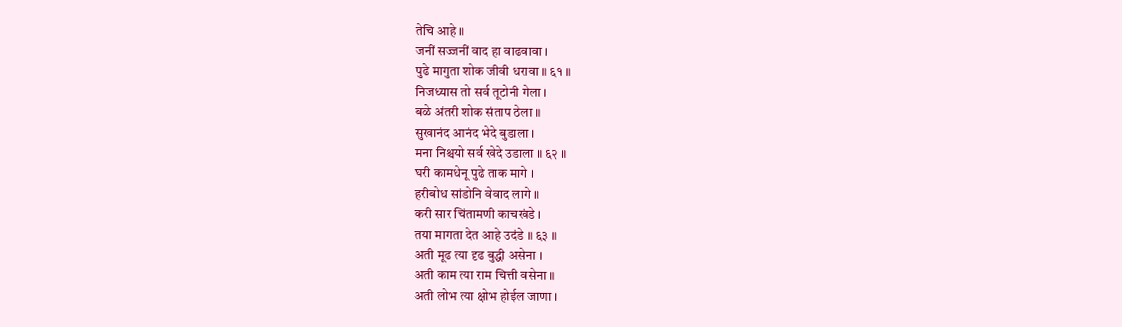तेचि आहे ॥
जनीं सज्जनीं वाद हा वाढवावा ।
पुढे मागुता शोक जीवी धरावा ॥ ६१ ॥
निजध्यास तो सर्व तूटोनी गेला ।
बळे अंतरी शोक संताप ठेला ॥
सुखानंद आनंद भेदे बुडाला ।
मना निश्चयो सर्व खेदे उडाला ॥ ६२ ॥
घरी कामधेनू पुढे ताक मागे ।
हरीबोध सांडोनि वेवाद लागे ॥
करी सार चिंतामणी काचखंडे ।
तया मागता देत आहे उदंडे ॥ ६३ ॥
अती मूढ त्या दृढ बुद्धी असेना ।
अती काम त्या राम चित्ती वसेना ॥
अती लोभ त्या क्षोभ होईल जाणा ।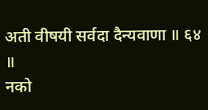अती वीषयी सर्वदा दैन्यवाणा ॥ ६४ ॥
नको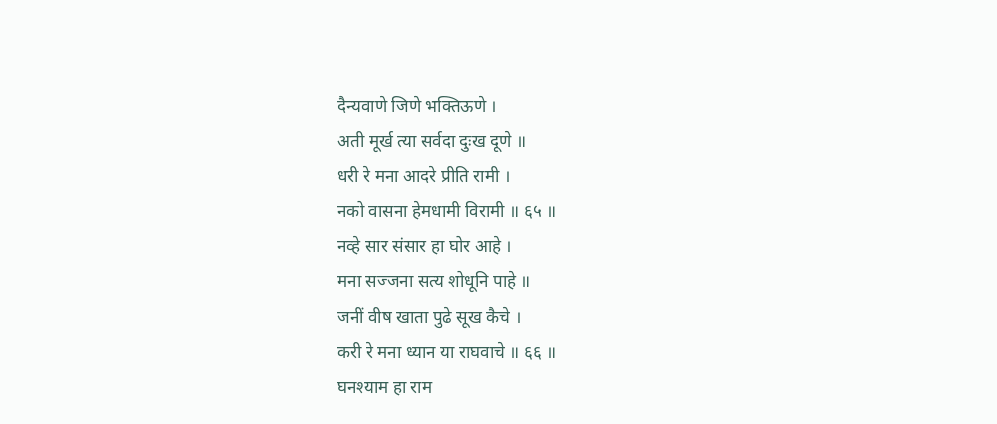दैन्यवाणे जिणे भक्तिऊणे ।
अती मूर्ख त्या सर्वदा दुःख दूणे ॥
धरी रे मना आदरे प्रीति रामी ।
नको वासना हेमधामी विरामी ॥ ६५ ॥
नव्हे सार संसार हा घोर आहे ।
मना सज्जना सत्य शोधूनि पाहे ॥
जनीं वीष खाता पुढे सूख कैचे ।
करी रे मना ध्यान या राघवाचे ॥ ६६ ॥
घनश्याम हा राम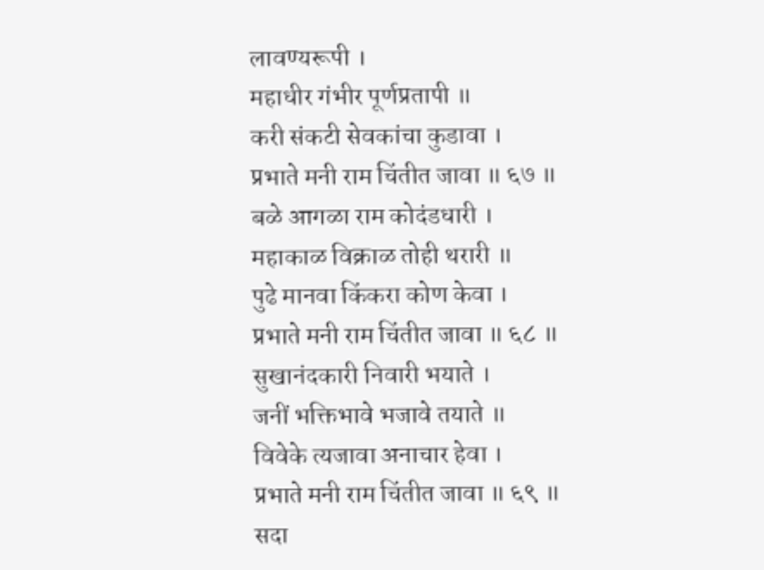लावण्यरूपी ।
महाधीर गंभीर पूर्णप्रतापी ॥
करी संकटी सेवकांचा कुडावा ।
प्रभाते मनी राम चिंतीत जावा ॥ ६७ ॥
बळे आगळा राम कोदंडधारी ।
महाकाळ विक्राळ तोही थरारी ॥
पुढे मानवा किंकरा कोण केवा ।
प्रभाते मनी राम चिंतीत जावा ॥ ६८ ॥
सुखानंदकारी निवारी भयाते ।
जनीं भक्तिभावे भजावे तयाते ॥
विवेके त्यजावा अनाचार हेवा ।
प्रभाते मनी राम चिंतीत जावा ॥ ६९ ॥
सदा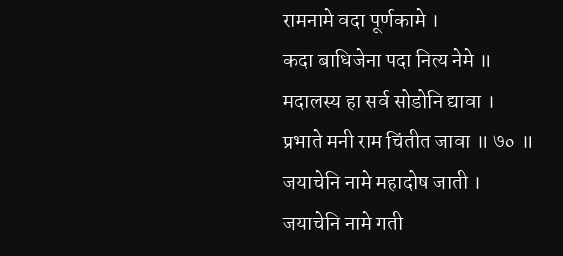रामनामे वदा पूर्णकामे ।
कदा बाधिजेना पदा नित्य नेमे ॥
मदालस्य हा सर्व सोडोनि द्यावा ।
प्रभाते मनी राम चिंतीत जावा ॥ ७० ॥
जयाचेनि नामे महादोष जाती ।
जयाचेनि नामे गती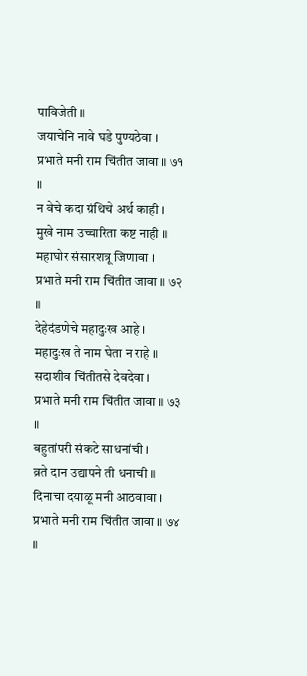पाविजेती ॥
जयाचेनि नावे घडे पुण्यठेवा ।
प्रभाते मनी राम चिंतीत जावा ॥ ७१ ॥
न वेचे कदा ग्रंथिचे अर्थ काही ।
मुखे नाम उच्चारिता कष्ट नाही ॥
महाघोर संसारशत्रू जिणावा ।
प्रभाते मनी राम चिंतीत जावा ॥ ७२ ॥
देहेदंडणेचे महादुःख आहे ।
महादुःख ते नाम घेता न राहे ॥
सदाशीव चिंतीतसे देवदेवा ।
प्रभाते मनी राम चिंतीत जावा ॥ ७३ ॥
बहुतांपरी संकटे साधनांची ।
व्रते दान उद्यापने ती धनाची ॥
दिनाचा दयाळू मनी आठवावा ।
प्रभाते मनी राम चिंतीत जावा ॥ ७४ ॥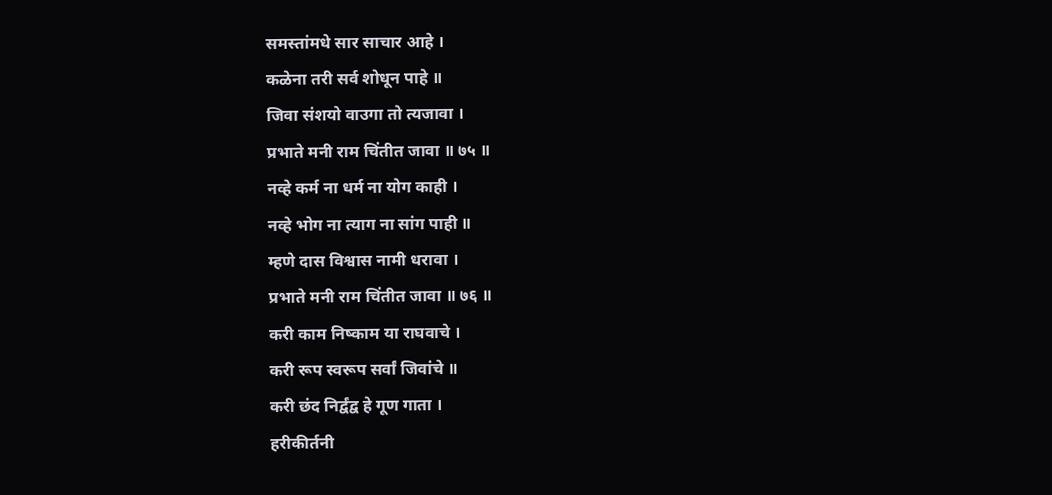समस्तांमधे सार साचार आहे ।
कळेना तरी सर्व शोधून पाहे ॥
जिवा संशयो वाउगा तो त्यजावा ।
प्रभाते मनी राम चिंतीत जावा ॥ ७५ ॥
नव्हे कर्म ना धर्म ना योग काही ।
नव्हे भोग ना त्याग ना सांग पाही ॥
म्हणे दास विश्वास नामी धरावा ।
प्रभाते मनी राम चिंतीत जावा ॥ ७६ ॥
करी काम निष्काम या राघवाचे ।
करी रूप स्वरूप सर्वां जिवांचे ॥
करी छंद निर्द्वंद्व हे गूण गाता ।
हरीकीर्तनी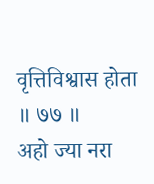वृत्तिविश्वास होता ॥ ७७ ॥
अहो ज्या नरा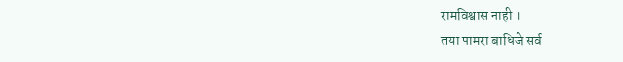रामविश्वास नाही ।
तया पामरा बाधिजे सर्व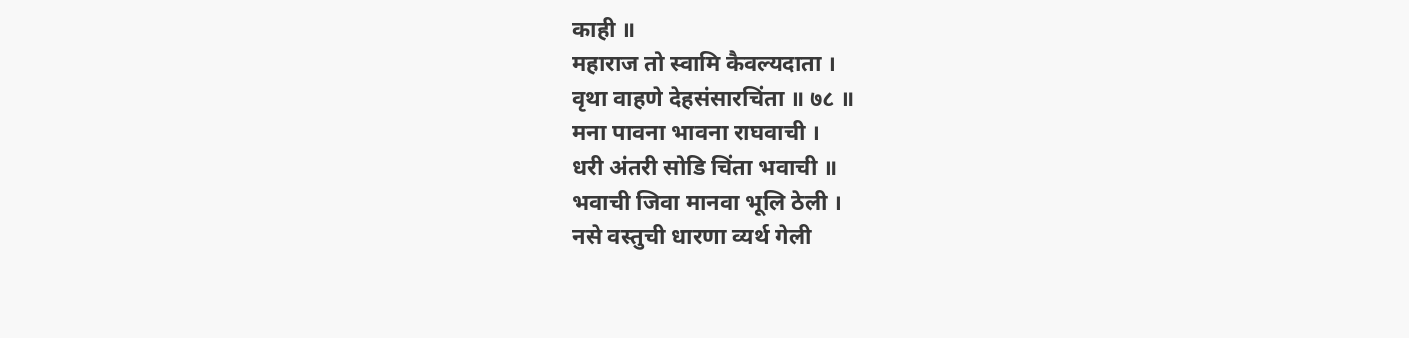काही ॥
महाराज तो स्वामि कैवल्यदाता ।
वृथा वाहणे देहसंसारचिंता ॥ ७८ ॥
मना पावना भावना राघवाची ।
धरी अंतरी सोडि चिंता भवाची ॥
भवाची जिवा मानवा भूलि ठेली ।
नसे वस्तुची धारणा व्यर्थ गेली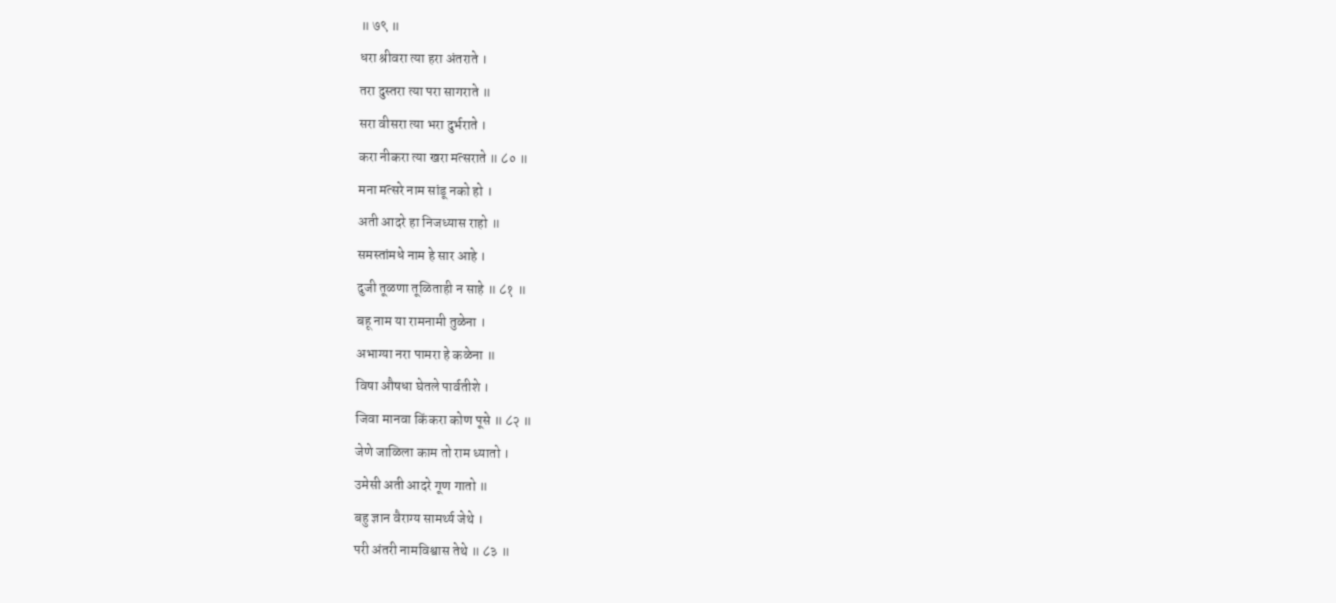॥ ७९ ॥
धरा श्रीवरा त्या हरा अंतराते ।
तरा दुस्तरा त्या परा सागराते ॥
सरा वीसरा त्या भरा दुर्भराते ।
करा नीकरा त्या खरा मत्सराते ॥ ८० ॥
मना मत्सरे नाम सांडू नको हो ।
अती आदरे हा निजध्यास राहो ॥
समस्तांमधे नाम हे सार आहे ।
दुजी तूळणा तूळिताही न साहे ॥ ८१ ॥
बहू नाम या रामनामी तुळेना ।
अभाग्या नरा पामरा हे कळेना ॥
विषा औषधा घेतले पार्वतीशे ।
जिवा मानवा किंकरा कोण पूसे ॥ ८२ ॥
जेणे जाळिला काम तो राम ध्यातो ।
उमेसी अती आदरे गूण गातो ॥
बहु ज्ञान वैराग्य सामर्थ्य जेथे ।
परी अंतरी नामविश्वास तेथे ॥ ८३ ॥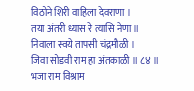विठोने शिरी वाहिला देवराणा ।
तया अंतरी ध्यास रे त्यासि नेणा ॥
निवाला स्वये तापसी चंद्रमौळी ।
जिवा सोडवी राम हा अंतकाळी ॥ ८४ ॥
भजा राम विश्राम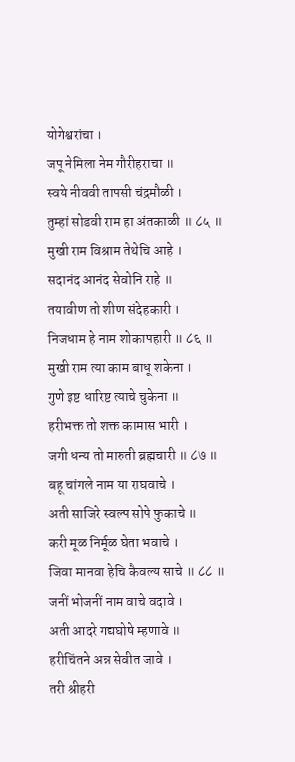योगेश्वरांचा ।
जपू नेमिला नेम गौरीहराचा ॥
स्वये नीववी तापसी चंद्रमौळी ।
तुम्हां सोडवी राम हा अंतकाळी ॥ ८५ ॥
मुखी राम विश्राम तेथेचि आहे ।
सदानंद आनंद सेवोनि राहे ॥
तयावीण तो शीण संदेहकारी ।
निजधाम हे नाम शोकापहारी ॥ ८६ ॥
मुखी राम त्या काम बाधू शकेना ।
गुणे इष्ट धारिष्ट त्याचे चुकेना ॥
हरीभक्त तो शक्त कामास भारी ।
जगी धन्य तो मारुती ब्रह्मचारी ॥ ८७ ॥
बहू चांगले नाम या राघवाचे ।
अती साजिरे स्वल्प सोपे फुकाचे ॥
करी मूळ निर्मूळ घेता भवाचे ।
जिवा मानवा हेचि कैवल्य साचे ॥ ८८ ॥
जनीं भोजनीं नाम वाचे वदावे ।
अती आदरे गद्यघोषे म्हणावे ॥
हरीचिंतने अन्न सेवीत जावे ।
तरी श्रीहरी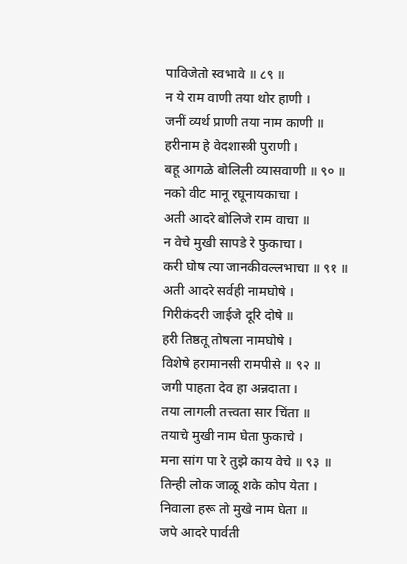पाविजेतो स्वभावे ॥ ८९ ॥
न ये राम वाणी तया थोर हाणी ।
जनीं व्यर्थ प्राणी तया नाम काणी ॥
हरीनाम हे वेदशास्त्री पुराणी ।
बहू आगळे बोलिली व्यासवाणी ॥ ९० ॥
नको वीट मानू रघूनायकाचा ।
अती आदरे बोलिजे राम वाचा ॥
न वेचे मुखी सापडे रे फुकाचा ।
करी घोष त्या जानकीवल्लभाचा ॥ ९१ ॥
अती आदरे सर्वही नामघोषे ।
गिरीकंदरी जाईजे दूरि दोषे ॥
हरी तिष्ठतू तोषला नामघोषे ।
विशेषे हरामानसी रामपीसे ॥ ९२ ॥
जगी पाहता देव हा अन्नदाता ।
तया लागली तत्त्वता सार चिंता ॥
तयाचे मुखी नाम घेता फुकाचे ।
मना सांग पा रे तुझे काय वेचे ॥ ९३ ॥
तिन्ही लोक जाळू शके कोप येता ।
निवाला हरू तो मुखे नाम घेता ॥
जपे आदरे पार्वती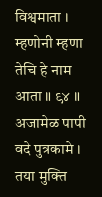विश्वमाता ।
म्हणोनी म्हणा तेचि हे नाम आता ॥ ९४ ॥
अजामेळ पापी वदे पुत्रकामे ।
तया मुक्ति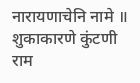नारायणाचेनि नामे ॥
शुकाकारणे कुंटणी राम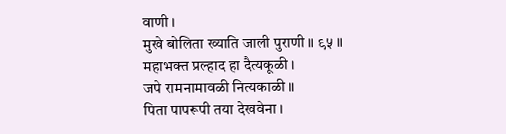वाणी ।
मुखे बोलिता ख्याति जाली पुराणी ॥ ९५ ॥
महाभक्त प्रल्हाद हा दैत्यकूळी ।
जपे रामनामावळी नित्यकाळी ॥
पिता पापरूपी तया देखवेना ।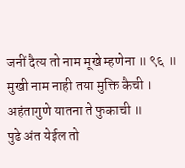जनीं दैत्य तो नाम मूखे म्हणेना ॥ ९६ ॥
मुखी नाम नाही तया मुक्ति कैची ।
अहंतागुणे यातना ते फुकाची ॥
पुढे अंत येईल तो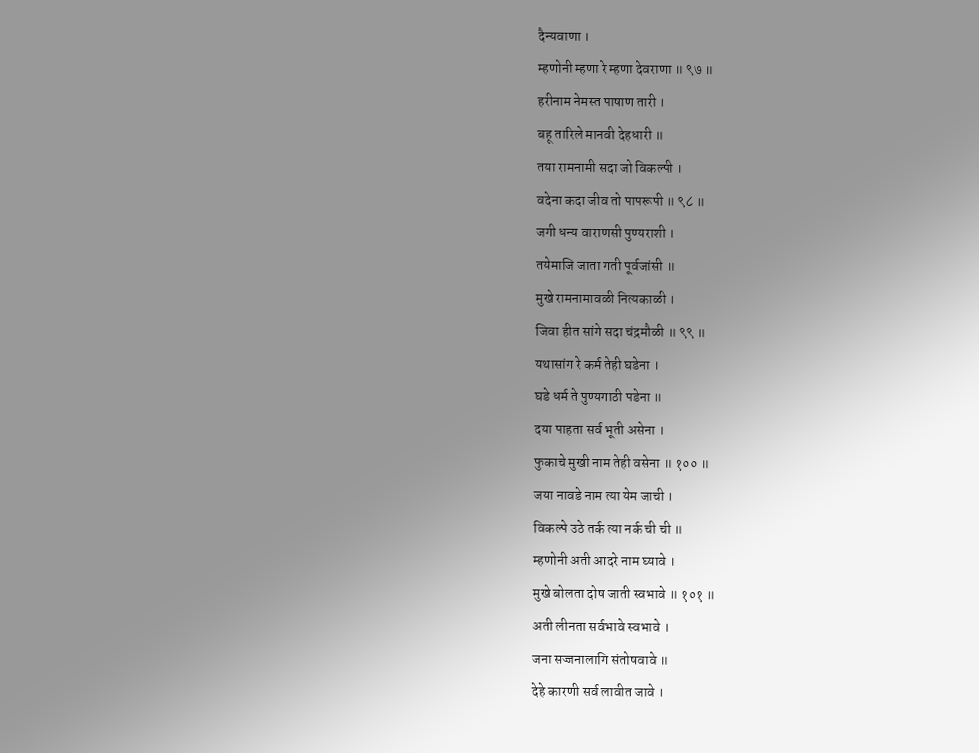दैन्यवाणा ।
म्हणोनी म्हणा रे म्हणा देवराणा ॥ ९७ ॥
हरीनाम नेमस्त पाषाण तारी ।
बहू तारिले मानवी देहधारी ॥
तया रामनामी सदा जो विकल्पी ।
वदेना कदा जीव तो पापरूपी ॥ ९८ ॥
जगी धन्य वाराणसी पुण्यराशी ।
तयेमाजि जाता गती पूर्वजांसी ॥
मुखे रामनामावळी नित्यकाळी ।
जिवा हीत सांगे सदा चंद्रमौळी ॥ ९९ ॥
यथासांग रे कर्म तेही घडेना ।
घडे धर्म ते पुण्यगाठी पडेना ॥
दया पाहता सर्व भूती असेना ।
फुकाचे मुखी नाम तेही वसेना ॥ १०० ॥
जया नावडे नाम त्या येम जाची ।
विकल्पे उठे तर्क त्या नर्क ची ची ॥
म्हणोनी अती आदरे नाम घ्यावे ।
मुखे बोलता दोष जाती स्वभावे ॥ १०१ ॥
अती लीनता सर्वभावे स्वभावे ।
जना सज्जनालागि संतोषवावे ॥
देहे कारणी सर्व लावीत जावे ।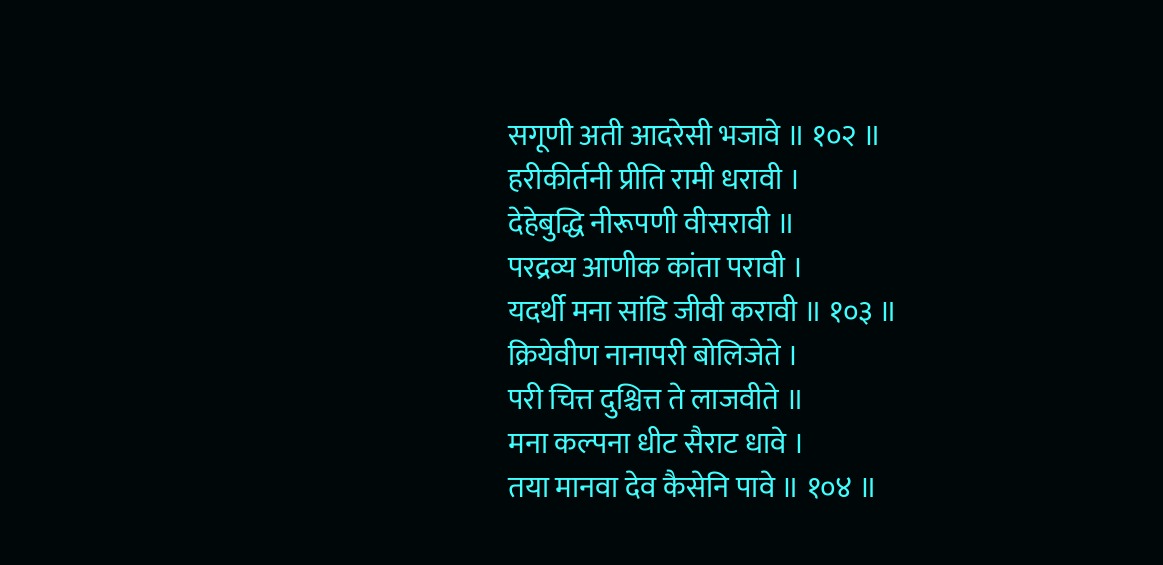सगूणी अती आदरेसी भजावे ॥ १०२ ॥
हरीकीर्तनी प्रीति रामी धरावी ।
देहेबुद्धि नीरूपणी वीसरावी ॥
परद्रव्य आणीक कांता परावी ।
यदर्थी मना सांडि जीवी करावी ॥ १०३ ॥
क्रियेवीण नानापरी बोलिजेते ।
परी चित्त दुश्चित्त ते लाजवीते ॥
मना कल्पना धीट सैराट धावे ।
तया मानवा देव कैसेनि पावे ॥ १०४ ॥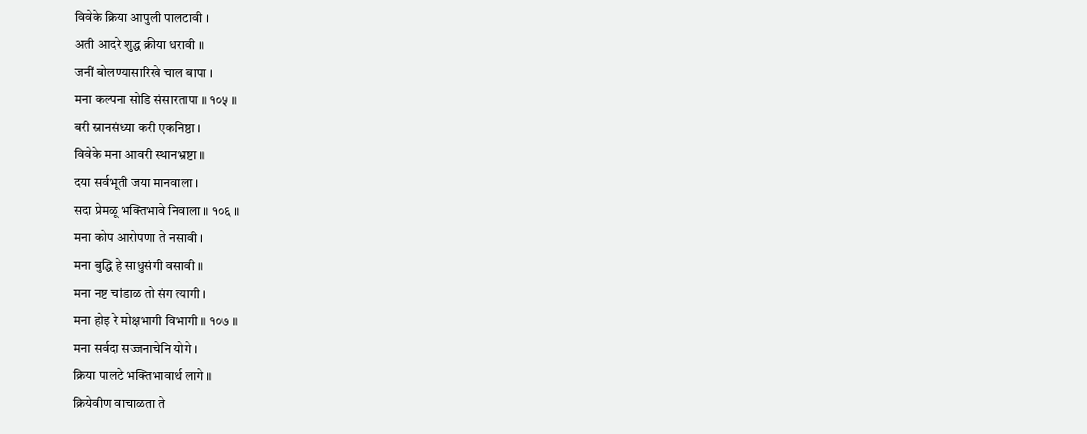विवेके क्रिया आपुली पालटावी ।
अती आदरे शुद्ध क्रीया धरावी ॥
जनीं बोलण्यासारिखे चाल बापा ।
मना कल्पना सोडि संसारतापा ॥ १०५ ॥
बरी स्नानसंध्या करी एकनिष्ठा ।
विवेके मना आवरी स्थानभ्रष्टा ॥
दया सर्वभूती जया मानवाला ।
सदा प्रेमळू भक्तिभावे निवाला ॥ १०६ ॥
मना कोप आरोपणा ते नसावी ।
मना बुद्धि हे साधुसंगी वसावी ॥
मना नष्ट चांडाळ तो संग त्यागी ।
मना होइ रे मोक्षभागी विभागी ॥ १०७ ॥
मना सर्वदा सज्जनाचेनि योगे ।
क्रिया पालटे भक्तिभावार्थ लागे ॥
क्रियेवीण वाचाळता ते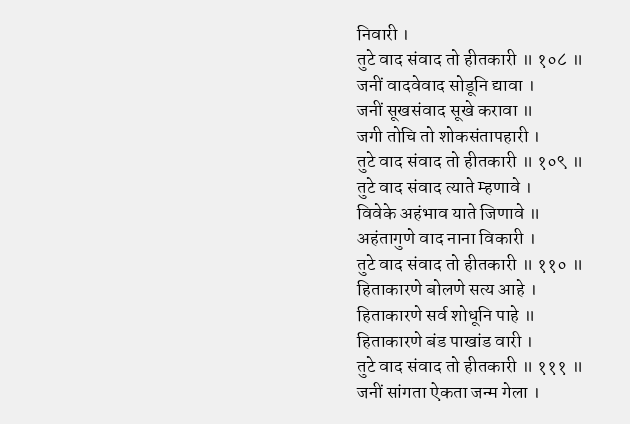निवारी ।
तुटे वाद संवाद तो हीतकारी ॥ १०८ ॥
जनीं वादवेवाद सोडूनि द्यावा ।
जनीं सूखसंवाद सूखे करावा ॥
जगी तोचि तो शोकसंतापहारी ।
तुटे वाद संवाद तो हीतकारी ॥ १०९ ॥
तुटे वाद संवाद त्याते म्हणावे ।
विवेके अहंभाव याते जिणावे ॥
अहंतागुणे वाद नाना विकारी ।
तुटे वाद संवाद तो हीतकारी ॥ ११० ॥
हिताकारणे बोलणे सत्य आहे ।
हिताकारणे सर्व शोधूनि पाहे ॥
हिताकारणे बंड पाखांड वारी ।
तुटे वाद संवाद तो हीतकारी ॥ १११ ॥
जनीं सांगता ऐकता जन्म गेला ।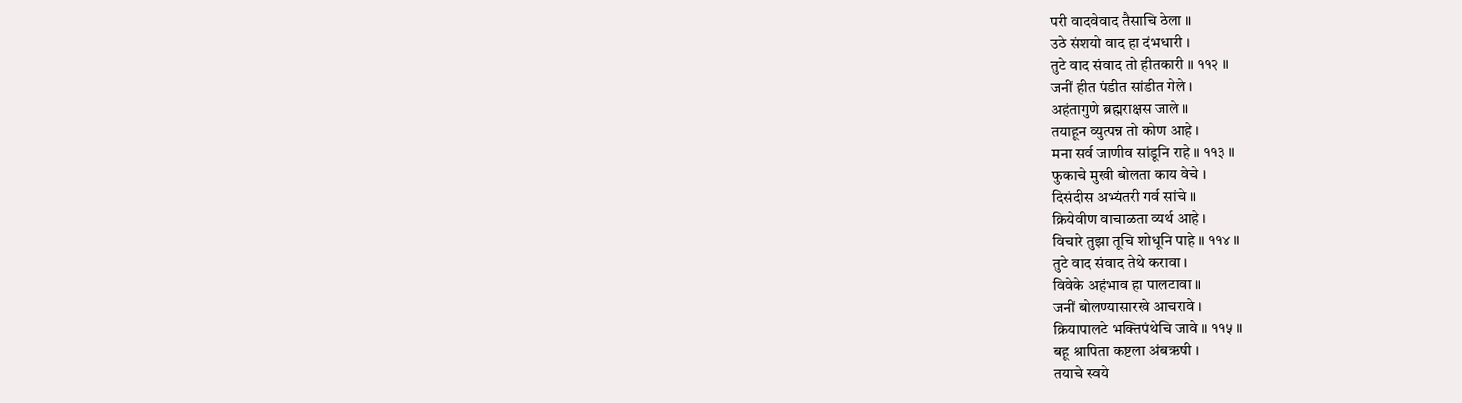परी वादवेवाद तैसाचि ठेला ॥
उठे संशयो वाद हा दंभधारी ।
तुटे वाद संवाद तो हीतकारी ॥ ११२ ॥
जनीं हीत पंडीत सांडीत गेले ।
अहंतागुणे ब्रह्मराक्षस जाले ॥
तयाहून व्युत्पन्न तो कोण आहे ।
मना सर्व जाणीव सांडूनि राहे ॥ ११३ ॥
फुकाचे मुखी बोलता काय वेचे ।
दिसंदीस अभ्यंतरी गर्व सांचे ॥
क्रियेवीण वाचाळता व्यर्थ आहे ।
विचारे तुझा तूचि शोधूनि पाहे ॥ ११४ ॥
तुटे वाद संवाद तेथे करावा ।
विवेके अहंभाव हा पालटावा ॥
जनीं बोलण्यासारखे आचरावे ।
क्रियापालटे भक्तिपंथेचि जावे ॥ ११५ ॥
बहू श्रापिता कष्टला अंबऋषी ।
तयाचे स्वये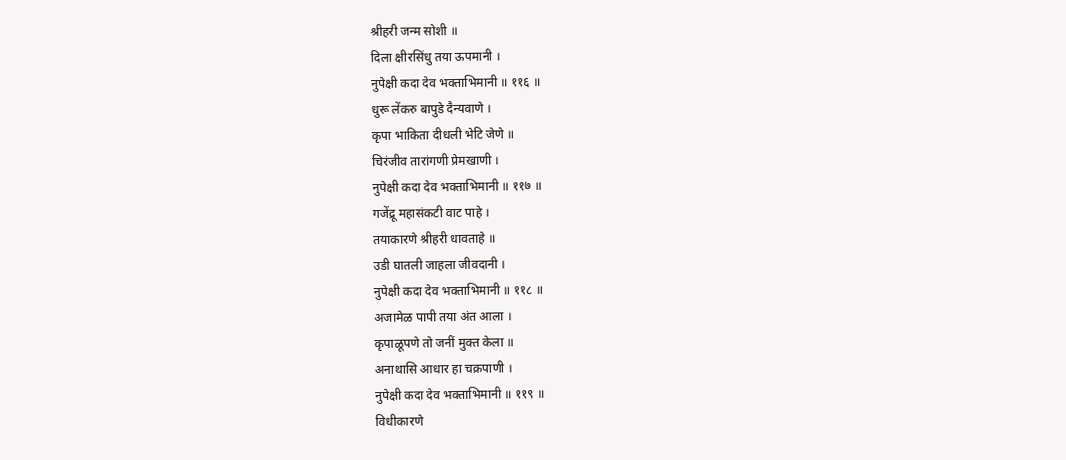श्रीहरी जन्म सोशी ॥
दिला क्षीरसिंधु तया ऊपमानी ।
नुपेक्षी कदा देव भक्ताभिमानी ॥ ११६ ॥
धुरू लेंकरु बापुडे दैन्यवाणे ।
कृपा भाकिता दीधली भेटि जेणे ॥
चिरंजीव तारांगणी प्रेमखाणी ।
नुपेक्षी कदा देव भक्ताभिमानी ॥ ११७ ॥
गजेंद्रू महासंकटी वाट पाहे ।
तयाकारणे श्रीहरी धावताहे ॥
उडी घातली जाहला जीवदानी ।
नुपेक्षी कदा देव भक्ताभिमानी ॥ ११८ ॥
अजामेळ पापी तया अंत आला ।
कृपाळूपणे तो जनीं मुक्त केला ॥
अनाथासि आधार हा चक्रपाणी ।
नुपेक्षी कदा देव भक्ताभिमानी ॥ ११९ ॥
विधीकारणे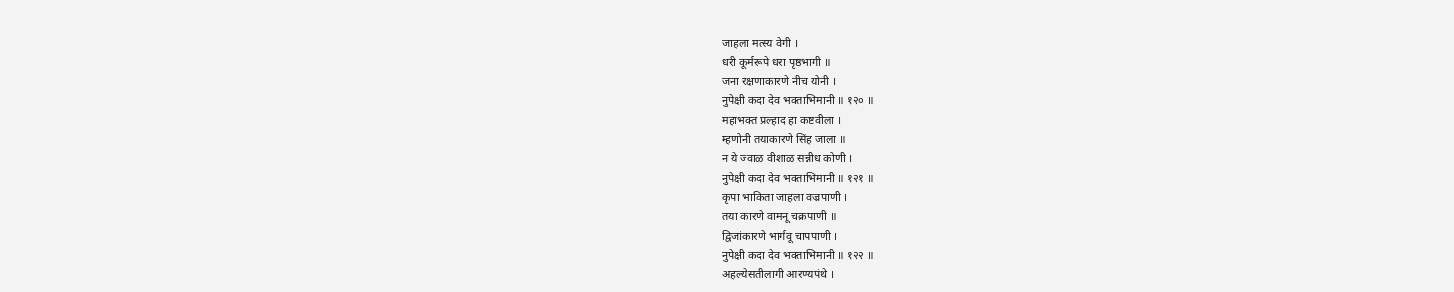जाहला मत्स्य वेगी ।
धरी कूर्मरूपे धरा पृष्ठभागी ॥
जना रक्षणाकारणे नीच योनी ।
नुपेक्षी कदा देव भक्ताभिमानी ॥ १२० ॥
महाभक्त प्रल्हाद हा कष्टवीला ।
म्हणोनी तयाकारणे सिंह जाला ॥
न ये ज्वाळ वीशाळ सन्नीध कोणी ।
नुपेक्षी कदा देव भक्ताभिमानी ॥ १२१ ॥
कृपा भाकिता जाहला वज्रपाणी ।
तया कारणे वामनू चक्रपाणी ॥
द्विजांकारणे भार्गवू चापपाणी ।
नुपेक्षी कदा देव भक्ताभिमानी ॥ १२२ ॥
अहल्येसतीलागी आरण्यपंथे ।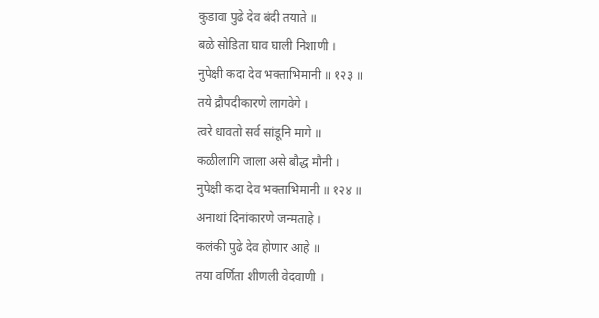कुडावा पुढे देव बंदी तयाते ॥
बळे सोडिता घाव घाली निशाणी ।
नुपेक्षी कदा देव भक्ताभिमानी ॥ १२३ ॥
तये द्रौपदीकारणे लागवेगे ।
त्वरे धावतो सर्व सांडूनि मागे ॥
कळीलागि जाला असे बौद्ध मौनी ।
नुपेक्षी कदा देव भक्ताभिमानी ॥ १२४ ॥
अनाथां दिनांकारणे जन्मताहे ।
कलंकी पुढे देव होणार आहे ॥
तया वर्णिता शीणली वेदवाणी ।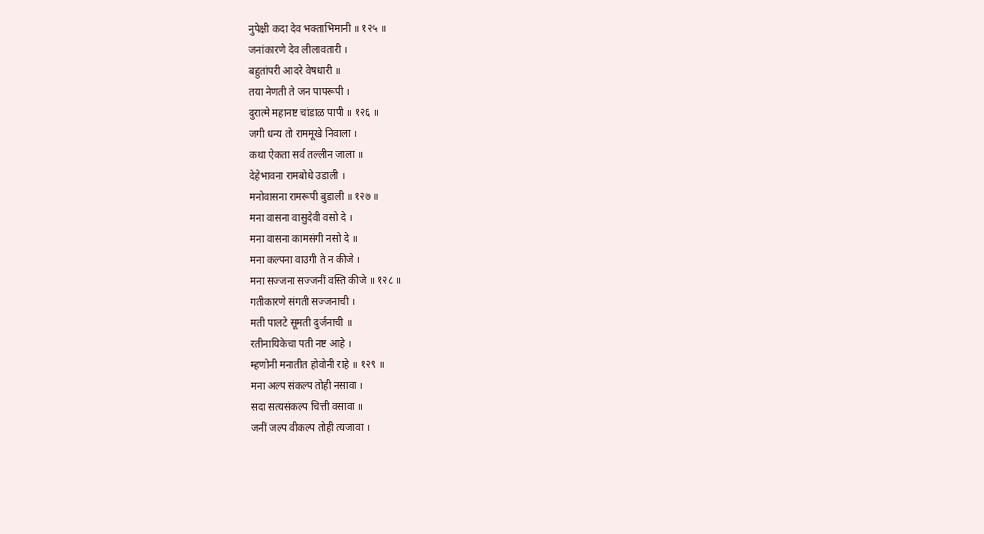नुपेक्षी कदा देव भक्ताभिमानी ॥ १२५ ॥
जनांकारणे देव लीलावतारी ।
बहुतांपरी आदरे वेषधारी ॥
तया नेणती ते जन पापरूपी ।
दुरात्मे महानष्ट चांडाळ पापी ॥ १२६ ॥
जगी धन्य तो राममूखे निवाला ।
कथा ऐकता सर्व तल्लीन जाला ॥
देहेभावना रामबोधे उडाली ।
मनोवासना रामरूपी बुडाली ॥ १२७ ॥
मना वासना वासुदेवी वसो दे ।
मना वासना कामसंगी नसो दे ॥
मना कल्पना वाउगी ते न कीजे ।
मना सज्जना सज्जनीं वस्ति कीजे ॥ १२८ ॥
गतीकारणे संगती सज्जनाची ।
मती पालटे सूमती दुर्जनाची ॥
रतीनायिकेचा पती नष्ट आहे ।
म्हणोनी मनातीत होवोनी राहे ॥ १२९ ॥
मना अल्प संकल्प तोही नसावा ।
सदा सत्यसंकल्प चित्ती वसावा ॥
जनीं जल्प वीकल्प तोही त्यजावा ।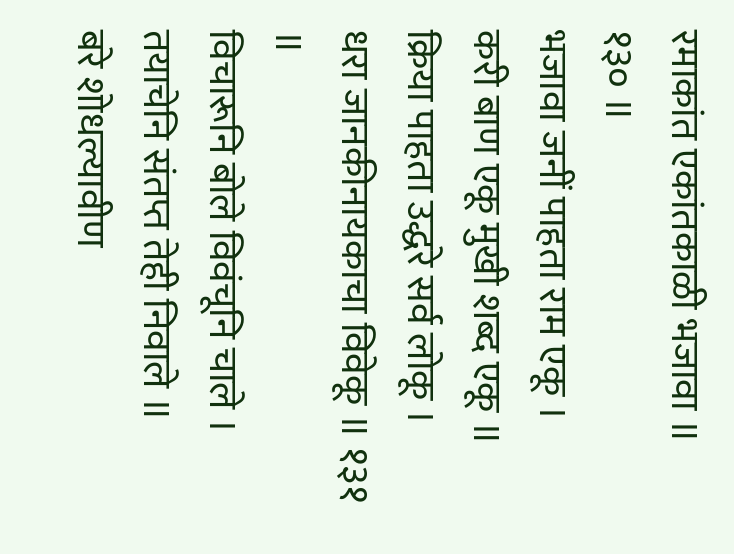रमाकांत एकांतकाळी भजावा ॥ १३० ॥
भजावा जनीं पाहता राम एकू ।
करी बाण एकू मुखी शब्द एकू ॥
क्रिया पाहता उद्धरे सर्व लोकू ।
धरा जानकीनायकाचा विवेकू ॥ १३१ ॥
विचारूनि बोले विवंचूनि चाले ।
तयाचेनि संतप्त तेही निवाले ॥
बरे शोधल्यावीण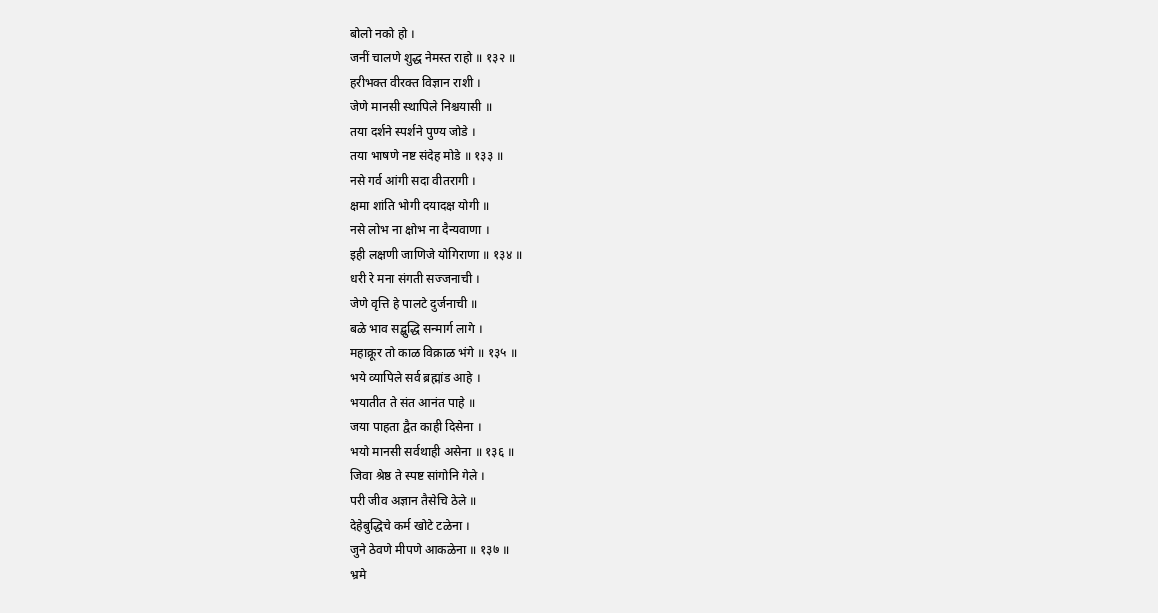बोलो नको हो ।
जनीं चालणे शुद्ध नेमस्त राहो ॥ १३२ ॥
हरीभक्त वीरक्त विज्ञान राशी ।
जेणे मानसी स्थापिले निश्चयासी ॥
तया दर्शने स्पर्शने पुण्य जोडे ।
तया भाषणे नष्ट संदेह मोडे ॥ १३३ ॥
नसे गर्व आंगी सदा वीतरागी ।
क्षमा शांति भोगी दयादक्ष योगी ॥
नसे लोभ ना क्षोभ ना दैन्यवाणा ।
इही लक्षणी जाणिजे योगिराणा ॥ १३४ ॥
धरी रे मना संगती सज्जनाची ।
जेणे वृत्ति हे पालटे दुर्जनाची ॥
बळे भाव सद्बुद्धि सन्मार्ग लागे ।
महाक्रूर तो काळ विक्राळ भंगे ॥ १३५ ॥
भये व्यापिले सर्व ब्रह्मांड आहे ।
भयातीत ते संत आनंत पाहे ॥
जया पाहता द्वैत काही दिसेना ।
भयो मानसी सर्वथाही असेना ॥ १३६ ॥
जिवा श्रेष्ठ ते स्पष्ट सांगोनि गेले ।
परी जीव अज्ञान तैसेचि ठेले ॥
देहेबुद्धिचे कर्म खोटे टळेना ।
जुने ठेवणे मीपणे आकळेना ॥ १३७ ॥
भ्रमे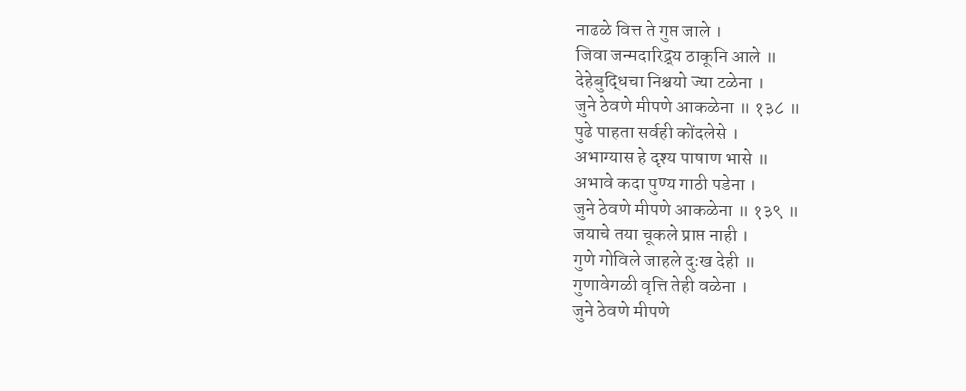नाढळे वित्त ते गुप्त जाले ।
जिवा जन्मदारिद्र्य ठाकूनि आले ॥
देहेबुद्धिचा निश्चयो ज्या टळेना ।
जुने ठेवणे मीपणे आकळेना ॥ १३८ ॥
पुढे पाहता सर्वही कोंदलेसे ।
अभाग्यास हे दृश्य पाषाण भासे ॥
अभावे कदा पुण्य गाठी पडेना ।
जुने ठेवणे मीपणे आकळेना ॥ १३९ ॥
जयाचे तया चूकले प्राप्त नाही ।
गुणे गोविले जाहले दुःख देही ॥
गुणावेगळी वृत्ति तेही वळेना ।
जुने ठेवणे मीपणे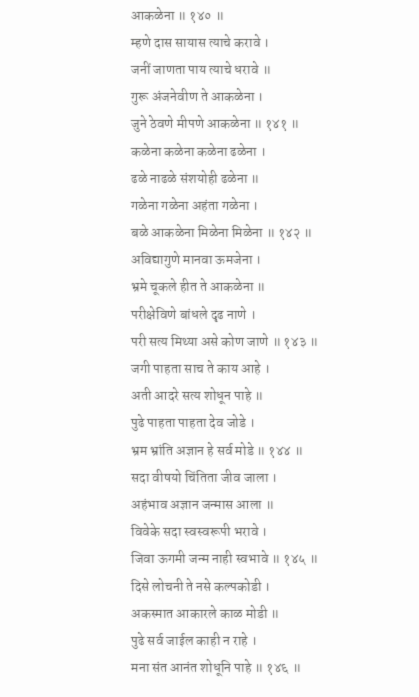आकळेना ॥ १४० ॥
म्हणे दास सायास त्याचे करावे ।
जनीं जाणता पाय त्याचे धरावे ॥
गुरू अंजनेवीण ते आकळेना ।
जुने ठेवणे मीपणे आकळेना ॥ १४१ ॥
कळेना कळेना कळेना ढळेना ।
ढळे नाढळे संशयोही ढळेना ॥
गळेना गळेना अहंता गळेना ।
बळे आकळेना मिळेना मिळेना ॥ १४२ ॥
अविद्यागुणे मानवा ऊमजेना ।
भ्रमे चूकले हीत ते आकळेना ॥
परीक्षेविणे बांधले दृढ नाणे ।
परी सत्य मिथ्या असे कोण जाणे ॥ १४३ ॥
जगी पाहता साच ते काय आहे ।
अती आदरे सत्य शोधून पाहे ॥
पुढे पाहता पाहता देव जोडे ।
भ्रम भ्रांति अज्ञान हे सर्व मोडे ॥ १४४ ॥
सदा वीषयो चिंतिता जीव जाला ।
अहंभाव अज्ञान जन्मास आला ॥
विवेके सदा स्वस्वरूपी भरावे ।
जिवा ऊगमी जन्म नाही स्वभावे ॥ १४५ ॥
दिसे लोचनी ते नसे कल्पकोडी ।
अकस्मात आकारले काळ मोडी ॥
पुढे सर्व जाईल काही न राहे ।
मना संत आनंत शोधूनि पाहे ॥ १४६ ॥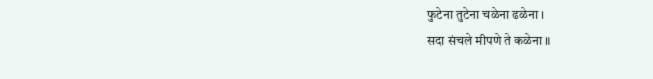फुटेना तुटेना चळेना ढळेना ।
सदा संचले मीपणे ते कळेना ॥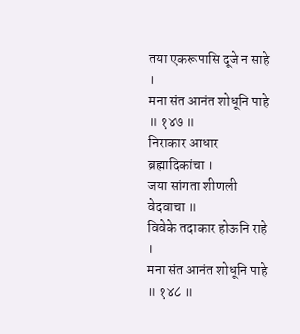तया एकरूपासि दूजे न साहे ।
मना संत आनंत शोधूनि पाहे ॥ १४७ ॥
निराकार आधार ब्रह्मादिकांचा ।
जया सांगता शीणली वेदवाचा ॥
विवेके तदाकार होऊनि राहे ।
मना संत आनंत शोधूनि पाहे ॥ १४८ ॥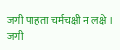जगी पाहता चर्मचक्षी न लक्षे ।
जगी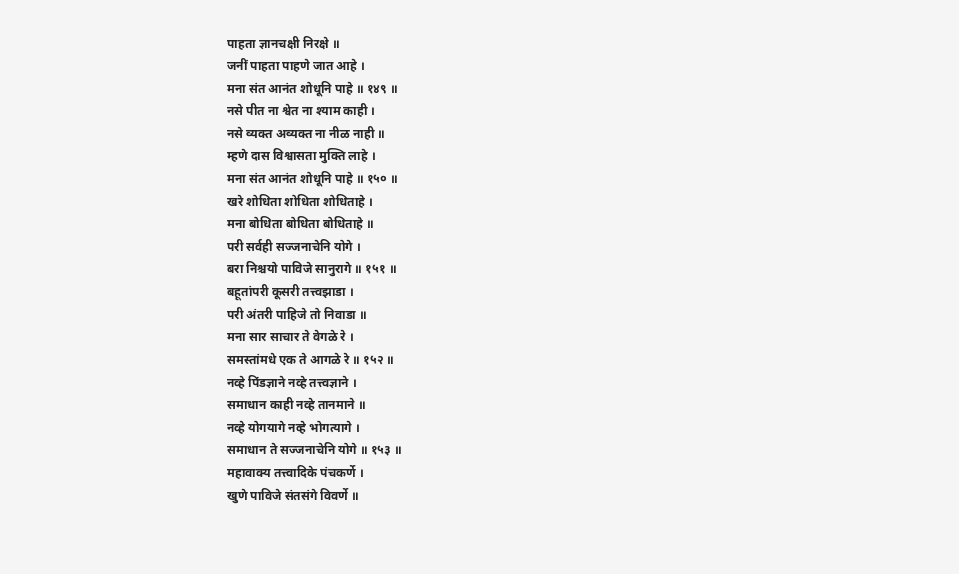पाहता ज्ञानचक्षी निरक्षे ॥
जनीं पाहता पाहणे जात आहे ।
मना संत आनंत शोधूनि पाहे ॥ १४९ ॥
नसे पीत ना श्वेत ना श्याम काही ।
नसे व्यक्त अव्यक्त ना नीळ नाही ॥
म्हणे दास विश्वासता मुक्ति लाहे ।
मना संत आनंत शोधूनि पाहे ॥ १५० ॥
खरे शोधिता शोधिता शोधिताहे ।
मना बोधिता बोधिता बोधिताहे ॥
परी सर्वही सज्जनाचेनि योगे ।
बरा निश्चयो पाविजे सानुरागे ॥ १५१ ॥
बहूतांपरी कूसरी तत्त्वझाडा ।
परी अंतरी पाहिजे तो निवाडा ॥
मना सार साचार ते वेगळे रे ।
समस्तांमधे एक ते आगळे रे ॥ १५२ ॥
नव्हे पिंडज्ञाने नव्हे तत्त्वज्ञाने ।
समाधान काही नव्हे तानमाने ॥
नव्हे योगयागे नव्हे भोगत्यागे ।
समाधान ते सज्जनाचेनि योगे ॥ १५३ ॥
महावाक्य तत्त्वादिके पंचकर्णे ।
खुणे पाविजे संतसंगे विवर्णे ॥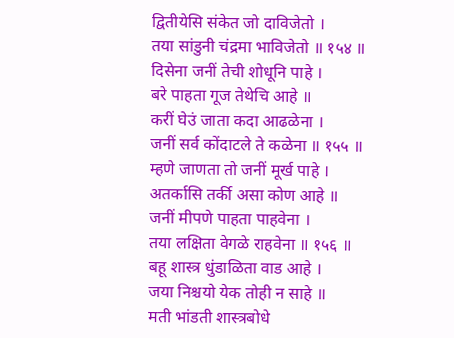द्वितीयेसि संकेत जो दाविजेतो ।
तया सांडुनी चंद्रमा भाविजेतो ॥ १५४ ॥
दिसेना जनीं तेची शोधूनि पाहे ।
बरे पाहता गूज तेथेचि आहे ॥
करीं घेउं जाता कदा आढळेना ।
जनीं सर्व कोंदाटले ते कळेना ॥ १५५ ॥
म्हणे जाणता तो जनीं मूर्ख पाहे ।
अतर्कासि तर्की असा कोण आहे ॥
जनीं मीपणे पाहता पाहवेना ।
तया लक्षिता वेगळे राहवेना ॥ १५६ ॥
बहू शास्त्र धुंडाळिता वाड आहे ।
जया निश्चयो येक तोही न साहे ॥
मती भांडती शास्त्रबोधे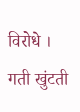विरोधे ।
गती खुंटती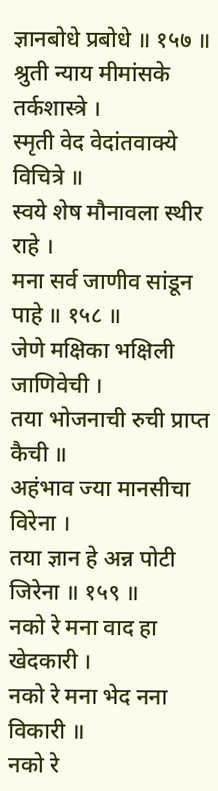ज्ञानबोधे प्रबोधे ॥ १५७ ॥
श्रुती न्याय मीमांसके तर्कशास्त्रे ।
स्मृती वेद वेदांतवाक्ये विचित्रे ॥
स्वये शेष मौनावला स्थीर राहे ।
मना सर्व जाणीव सांडून पाहे ॥ १५८ ॥
जेणे मक्षिका भक्षिली जाणिवेची ।
तया भोजनाची रुची प्राप्त कैची ॥
अहंभाव ज्या मानसीचा विरेना ।
तया ज्ञान हे अन्न पोटी जिरेना ॥ १५९ ॥
नको रे मना वाद हा खेदकारी ।
नको रे मना भेद नना विकारी ॥
नको रे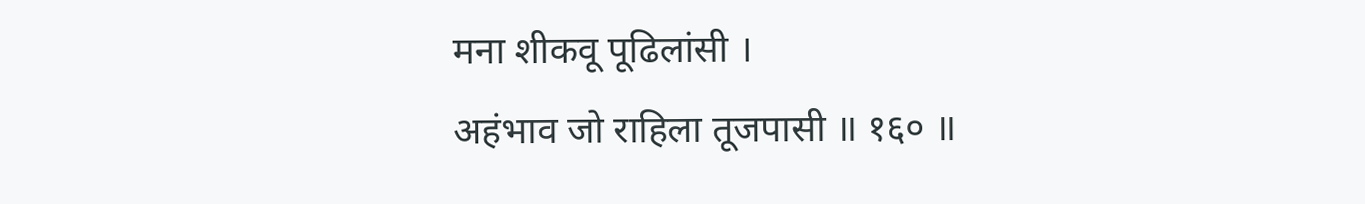मना शीकवू पूढिलांसी ।
अहंभाव जो राहिला तूजपासी ॥ १६० ॥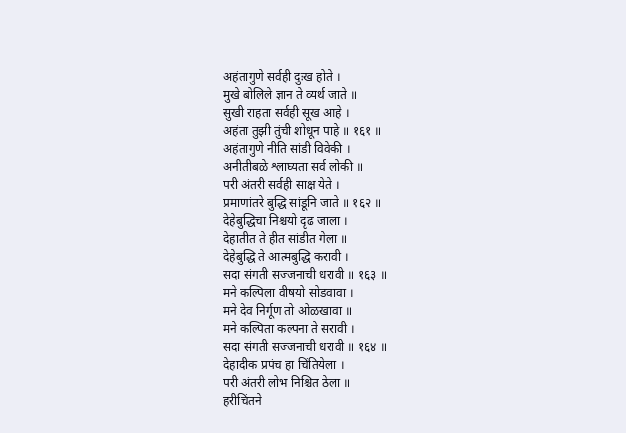अहंतागुणे सर्वही दुःख होते ।
मुखे बोलिले ज्ञान ते व्यर्थ जाते ॥
सुखी राहता सर्वही सूख आहे ।
अहंता तुझी तुंची शोधून पाहे ॥ १६१ ॥
अहंतागुणे नीति सांडी विवेकी ।
अनीतीबळे श्लाघ्यता सर्व लोकी ॥
परी अंतरी सर्वही साक्ष येते ।
प्रमाणांतरे बुद्धि सांडूनि जाते ॥ १६२ ॥
देहेबुद्धिचा निश्चयो दृढ जाला ।
देहातीत ते हीत सांडीत गेला ॥
देहेबुद्धि ते आत्मबुद्धि करावी ।
सदा संगती सज्जनाची धरावी ॥ १६३ ॥
मने कल्पिला वीषयो सोडवावा ।
मने देव निर्गूण तो ओळखावा ॥
मने कल्पिता कल्पना ते सरावी ।
सदा संगती सज्जनाची धरावी ॥ १६४ ॥
देहादीक प्रपंच हा चिंतियेला ।
परी अंतरी लोभ निश्चित ठेला ॥
हरीचिंतने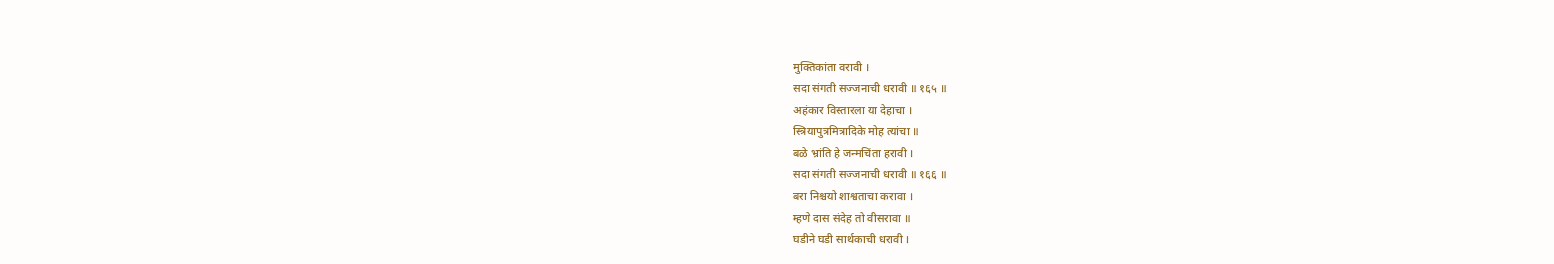मुक्तिकांता वरावी ।
सदा संगती सज्जनाची धरावी ॥ १६५ ॥
अहंकार विस्तारला या देहाचा ।
स्त्रियापुत्रमित्रादिके मोह त्यांचा ॥
बळे भ्रांति हे जन्मचिंता हरावी ।
सदा संगती सज्जनाची धरावी ॥ १६६ ॥
बरा निश्चयो शाश्वताचा करावा ।
म्हणे दास संदेह तो वीसरावा ॥
घडीने घडी सार्थकाची धरावी ।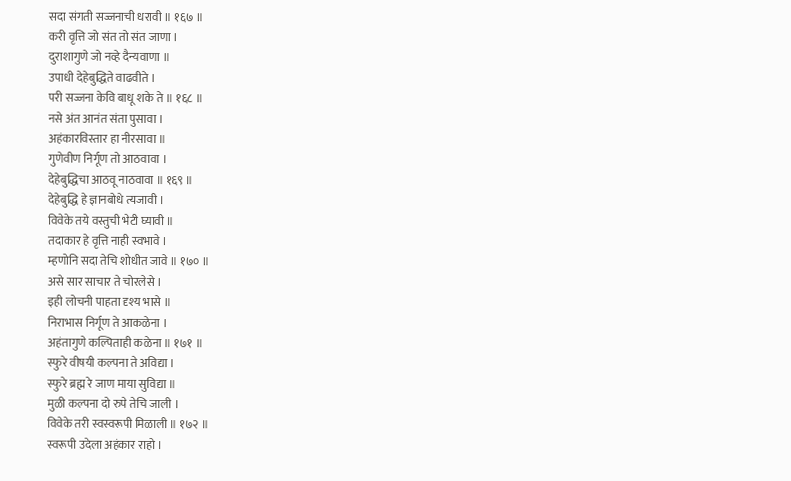सदा संगती सज्जनाची धरावी ॥ १६७ ॥
करी वृत्ति जो संत तो संत जाणा ।
दुराशागुणे जो नव्हे दैन्यवाणा ॥
उपाधी देहेबुद्धिते वाढवीते ।
परी सज्जना केवि बाधू शके ते ॥ १६८ ॥
नसे अंत आनंत संता पुसावा ।
अहंकारविस्तार हा नीरसावा ॥
गुणेवीण निर्गूण तो आठवावा ।
देहेबुद्धिचा आठवू नाठवावा ॥ १६९ ॥
देहेबुद्धि हे ज्ञानबोधे त्यजावी ।
विवेके तये वस्तुची भेटी घ्यावी ॥
तदाकार हे वृत्ति नाही स्वभावे ।
म्हणोनि सदा तेचि शोधीत जावे ॥ १७० ॥
असे सार साचार ते चोरलेसे ।
इही लोचनी पाहता दृश्य भासे ॥
निराभास निर्गूण ते आकळेना ।
अहंतागुणे कल्पिताही कळेना ॥ १७१ ॥
स्फुरे वीषयी कल्पना ते अविद्या ।
स्फुरे ब्रह्म रे जाण माया सुविद्या ॥
मुळी कल्पना दो रुपे तेचि जाली ।
विवेके तरी स्वस्वरूपी मिळाली ॥ १७२ ॥
स्वरूपी उदेला अहंकार राहो ।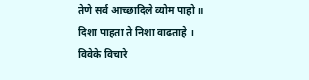तेणे सर्व आच्छादिले व्योम पाहो ॥
दिशा पाहता ते निशा वाढताहे ।
विवेके विचारे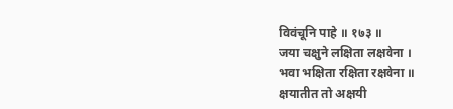विवंचूनि पाहे ॥ १७३ ॥
जया चक्षुने लक्षिता लक्षवेना ।
भवा भक्षिता रक्षिता रक्षवेना ॥
क्षयातीत तो अक्षयी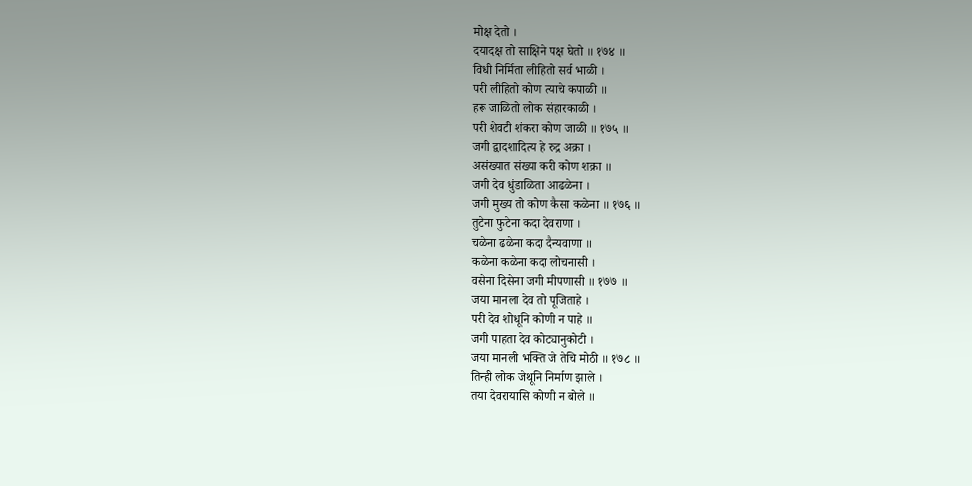मोक्ष देतो ।
दयादक्ष तो साक्षिने पक्ष घेतो ॥ १७४ ॥
विधी निर्मिता लीहितो सर्व भाळी ।
परी लीहितो कोण त्याचे कपाळी ॥
हरू जाळितो लोक संहारकाळी ।
परी शेवटी शंकरा कोण जाळी ॥ १७५ ॥
जगी द्वादशादित्य हे रुद्र अक्रा ।
असंख्यात संख्या करी कोण शक्रा ॥
जगी देव धुंडाळिता आढळेना ।
जगी मुख्य तो कोण कैसा कळेना ॥ १७६ ॥
तुटेना फुटेना कदा देवराणा ।
चळेना ढळेना कदा दैन्यवाणा ॥
कळेना कळेना कदा लोचनासी ।
वसेना दिसेना जगी मीपणासी ॥ १७७ ॥
जया मानला देव तो पूजिताहे ।
परी देव शोधूनि कोणी न पाहे ॥
जगी पाहता देव कोट्यानुकोटी ।
जया मानली भक्ति जे तेचि मोठी ॥ १७८ ॥
तिन्ही लोक जेथूनि निर्माण झाले ।
तया देवरायासि कोणी न बोले ॥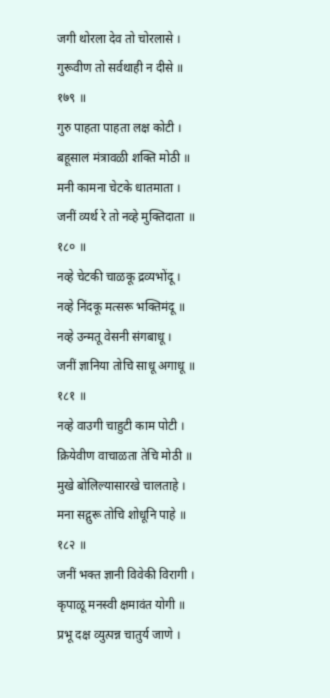जगी थोरला देव तो चोरलासे ।
गुरूवीण तो सर्वथाही न दीसे ॥ १७९ ॥
गुरु पाहता पाहता लक्ष कोटी ।
बहूसाल मंत्रावळी शक्ति मोठी ॥
मनी कामना चेटके धातमाता ।
जनीं व्यर्थ रे तो नव्हे मुक्तिदाता ॥ १८० ॥
नव्हे चेटकी चाळकू द्रव्यभोंदू ।
नव्हे निंदकू मत्सरू भक्तिमंदू ॥
नव्हे उन्मतू वेसनी संगबाधू ।
जनीं ज्ञानिया तोचि साधू अगाधू ॥ १८१ ॥
नव्हे वाउगी चाहुटी काम पोटी ।
क्रियेवीण वाचाळता तेचि मोठी ॥
मुखे बोलिल्यासारखे चालताहे ।
मना सद्गुरू तोचि शोधूनि पाहे ॥ १८२ ॥
जनीं भक्त ज्ञानी विवेकी विरागी ।
कृपाळू मनस्वी क्षमावंत योगी ॥
प्रभू दक्ष व्युत्पन्न चातुर्य जाणे ।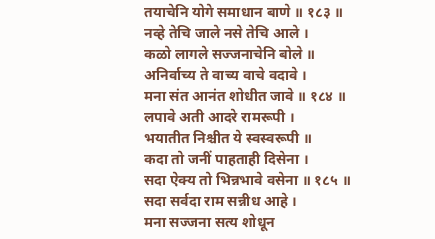तयाचेनि योगे समाधान बाणे ॥ १८३ ॥
नव्हे तेचि जाले नसे तेचि आले ।
कळो लागले सज्जनाचेनि बोले ॥
अनिर्वाच्य ते वाच्य वाचे वदावे ।
मना संत आनंत शोधीत जावे ॥ १८४ ॥
लपावे अती आदरे रामरूपी ।
भयातीत निश्चीत ये स्वस्वरूपी ॥
कदा तो जनीं पाहताही दिसेना ।
सदा ऐक्य तो भिन्नभावे वसेना ॥ १८५ ॥
सदा सर्वदा राम सन्नीध आहे ।
मना सज्जना सत्य शोधून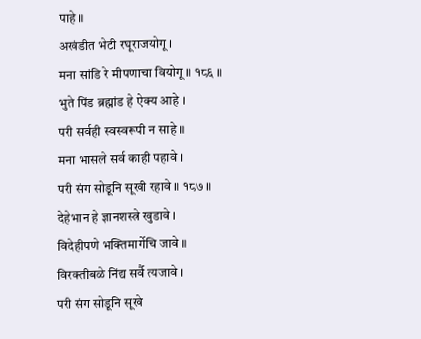पाहे ॥
अखंडीत भेटी रघूराजयोगू ।
मना सांडि रे मीपणाचा वियोगू ॥ १८६ ॥
भुते पिंड ब्रह्मांड हे ऐक्य आहे ।
परी सर्वही स्वस्वरूपी न साहे ॥
मना भासले सर्व काही पहावे ।
परी संग सोडूनि सूखी रहावे ॥ १८७ ॥
देहेभान हे ज्ञानशस्त्रे खुडावे ।
विदेहीपणे भक्तिमार्गेचि जावे ॥
विरक्तीबळे निंद्य सर्वै त्यजावे ।
परी संग सोडूनि सूखे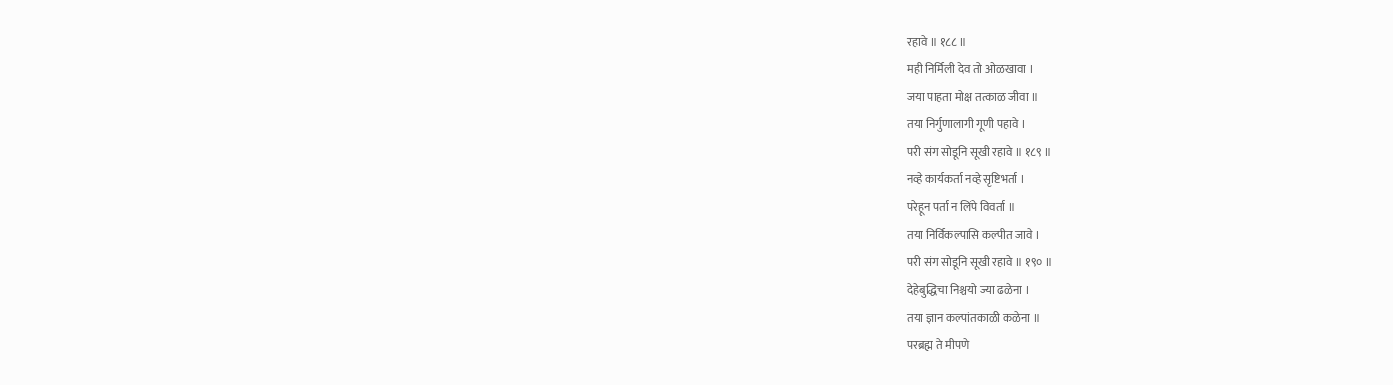रहावे ॥ १८८ ॥
मही निर्मिली देव तो ओळखावा ।
जया पाहता मोक्ष तत्काळ जीवा ॥
तया निर्गुणालागी गूणी पहावे ।
परी संग सोडूनि सूखी रहावे ॥ १८९ ॥
नव्हे कार्यकर्ता नव्हे सृष्टिभर्ता ।
परेहून पर्ता न लिंपे विवर्ता ॥
तया निर्विकल्पासि कल्पीत जावे ।
परी संग सोडूनि सूखी रहावे ॥ १९० ॥
देहेबुद्धिचा निश्चयो ज्या ढळेना ।
तया ज्ञान कल्पांतकाळी कळेना ॥
परब्रह्म ते मीपणे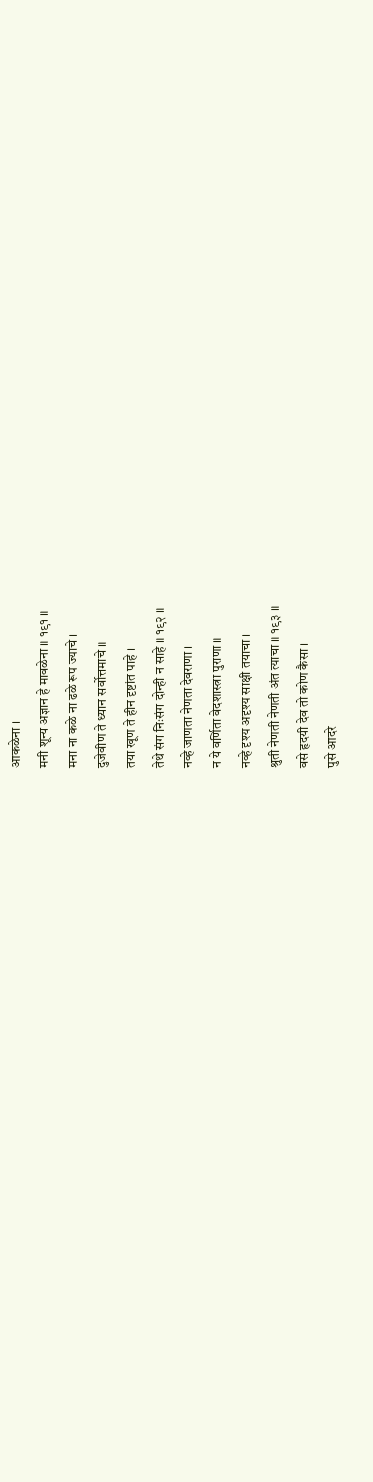आकळेना ।
मनी शून्य अज्ञान हे मावळेना ॥ १९१ ॥
मना ना कळे ना ढळे रूप ज्याचे ।
दुजेवीण ते ध्यान सर्वोत्तमाचे ॥
तया खूण ते हीन दृष्टांत पाहे ।
तेथे संग निःसंग दोन्ही न साहे ॥ १९२ ॥
नव्हे जाणता नेणता देवराणा ।
न ये वर्णिता वेदशास्त्रा पुराणा ॥
नव्हे दृश्य अदृश्य साक्षी तयाचा ।
श्रुती नेणती नेणती अंत त्याचा ॥ १९३ ॥
वसे हृदयी देव तो कोण कैसा ।
पुसे आदरे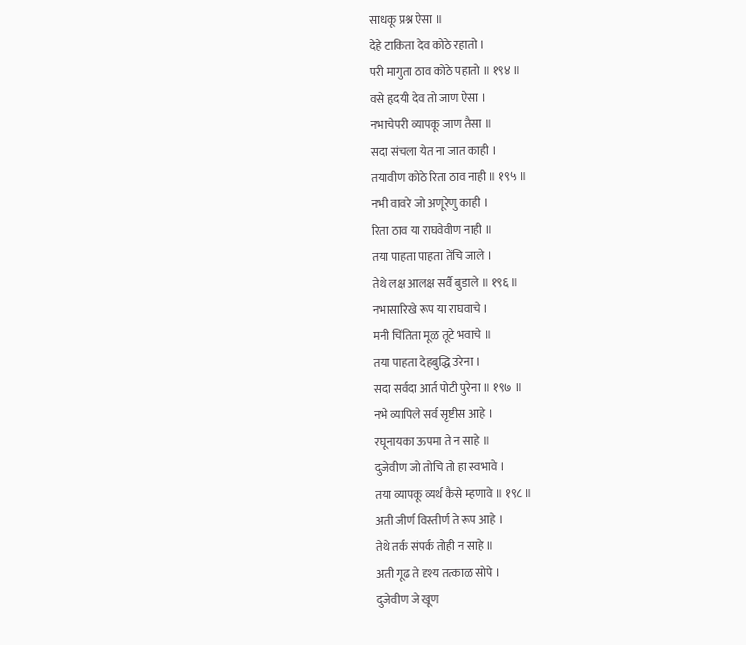साधकू प्रश्न ऐसा ॥
देहे टाकिता देव कोठे रहातो ।
परी मागुता ठाव कोठे पहातो ॥ १९४ ॥
वसे हृदयी देव तो जाण ऐसा ।
नभाचेपरी व्यापकू जाण तैसा ॥
सदा संचला येत ना जात काही ।
तयावीण कोठे रिता ठाव नाही ॥ १९५ ॥
नभी वावरे जो अणूरेणु काही ।
रिता ठाव या राघवेवीण नाही ॥
तया पाहता पाहता तेंचि जाले ।
तेथे लक्ष आलक्ष सर्वै बुडाले ॥ १९६ ॥
नभासारिखे रूप या राघवाचे ।
मनी चिंतिता मूळ तूटे भवाचे ॥
तया पाहता देहबुद्धि उरेना ।
सदा सर्वदा आर्त पोटी पुरेना ॥ १९७ ॥
नभे व्यापिले सर्व सृष्टीस आहे ।
रघूनायका ऊपमा ते न साहे ॥
दुजेवीण जो तोचि तो हा स्वभावे ।
तया व्यापकू व्यर्थ कैसे म्हणावे ॥ १९८ ॥
अती जीर्ण विस्तीर्ण ते रूप आहे ।
तेथे तर्क संपर्क तोही न साहे ॥
अती गूढ ते दृश्य तत्काळ सोपे ।
दुजेवीण जे खूण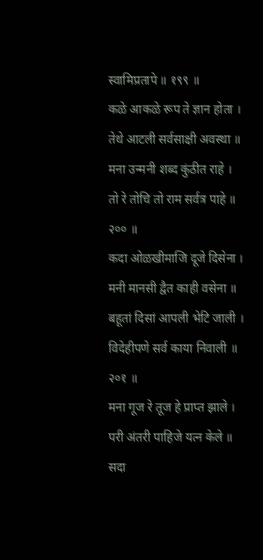स्वामिप्रतापे ॥ १९९ ॥
कळे आकळे रूप ते ज्ञान होता ।
तेथे आटली सर्वसाक्षी अवस्था ॥
मना उन्मनी शब्द कुंठीत राहे ।
तो रे तोचि तो राम सर्वत्र पाहे ॥ २०० ॥
कदा ओळखीमाजि दूजे दिसेना ।
मनी मानसी द्वैत काही वसेना ॥
बहूतां दिसां आपली भेटि जाली ।
विदेहीपणे सर्व काया निवाली ॥ २०१ ॥
मना गूज रे तूज हे प्राप्त झाले ।
परी अंतरी पाहिजे यत्न केले ॥
सदा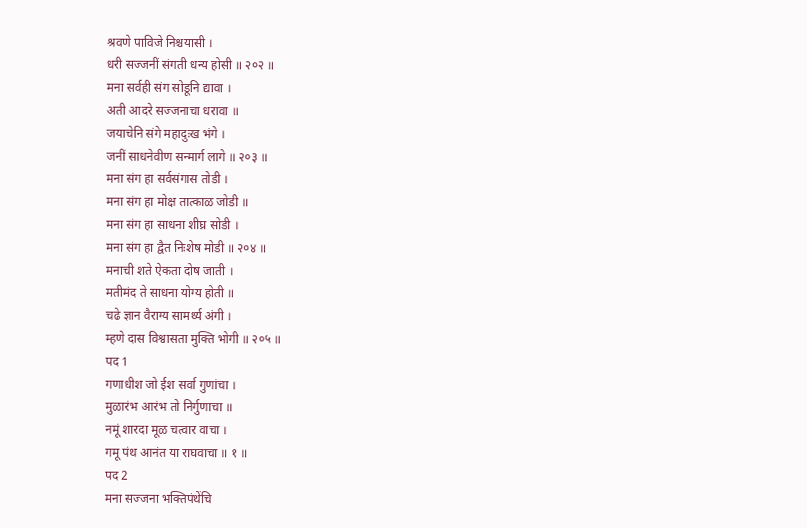श्रवणे पाविजे निश्चयासी ।
धरी सज्जनीं संगती धन्य होसी ॥ २०२ ॥
मना सर्वही संग सोडूनि द्यावा ।
अती आदरे सज्जनाचा धरावा ॥
जयाचेनि संगे महादुःख भंगे ।
जनीं साधनेवीण सन्मार्ग लागे ॥ २०३ ॥
मना संग हा सर्वसंगास तोडी ।
मना संग हा मोक्ष तात्काळ जोडी ॥
मना संग हा साधना शीघ्र सोडी ।
मना संग हा द्वैत निःशेष मोडी ॥ २०४ ॥
मनाची शते ऐकता दोष जाती ।
मतीमंद ते साधना योग्य होती ॥
चढे ज्ञान वैराग्य सामर्थ्य अंगी ।
म्हणे दास विश्वासता मुक्ति भोगी ॥ २०५ ॥
पद 1
गणाधीश जो ईश सर्वा गुणांचा ।
मुळारंभ आरंभ तो निर्गुणाचा ॥
नमूं शारदा मूळ चत्वार वाचा ।
गमू पंथ आनंत या राघवाचा ॥ १ ॥
पद 2
मना सज्जना भक्तिपंथेंचि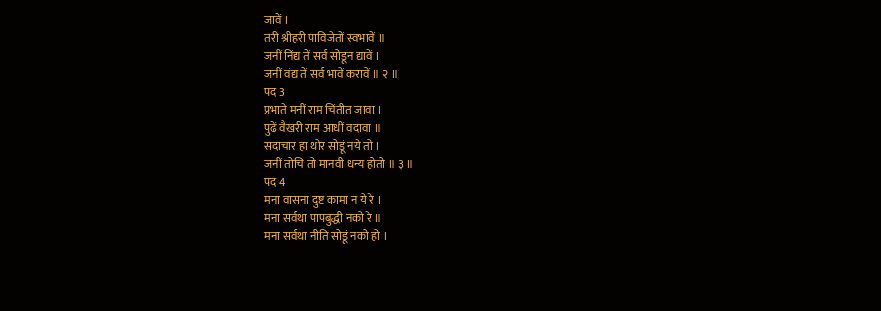जावें ।
तरी श्रीहरी पाविजेतों स्वभावें ॥
जनीं निंद्य तें सर्व सोडून द्यावें ।
जनीं वंद्य तें सर्व भावें करावें ॥ २ ॥
पद 3
प्रभाते मनीं राम चिंतीत जावा ।
पुढें वैखरी राम आधीं वदावा ॥
सदाचार हा थोर सोडूं नये तो ।
जनीं तोचि तो मानवी धन्य होतो ॥ ३ ॥
पद 4
मना वासना दुष्ट कामा न ये रे ।
मना सर्वथा पापबुद्धी नको रे ॥
मना सर्वथा नीति सोडूं नको हो ।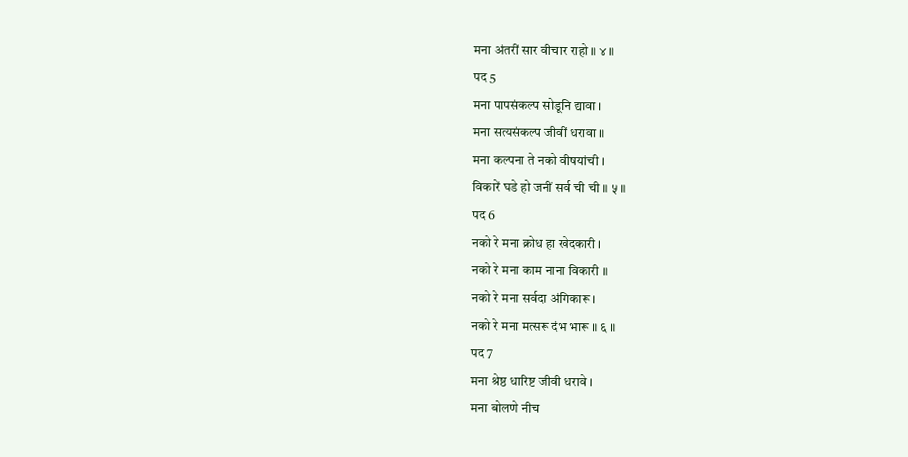मना अंतरीं सार वीचार राहो ॥ ४ ॥
पद 5
मना पापसंकल्प सोडूनि द्यावा ।
मना सत्यसंकल्प जीवीं धरावा ॥
मना कल्पना ते नको वीषयांची ।
विकारें घडे हो जनीं सर्व ची ची ॥ ५ ॥
पद 6
नको रे मना क्रोध हा खेदकारी ।
नको रे मना काम नाना विकारी ॥
नको रे मना सर्वदा अंगिकारू ।
नको रे मना मत्सरू दंभ भारू ॥ ६ ॥
पद 7
मना श्रेष्ठ धारिष्ट जीवी धरावे ।
मना बोलणे नीच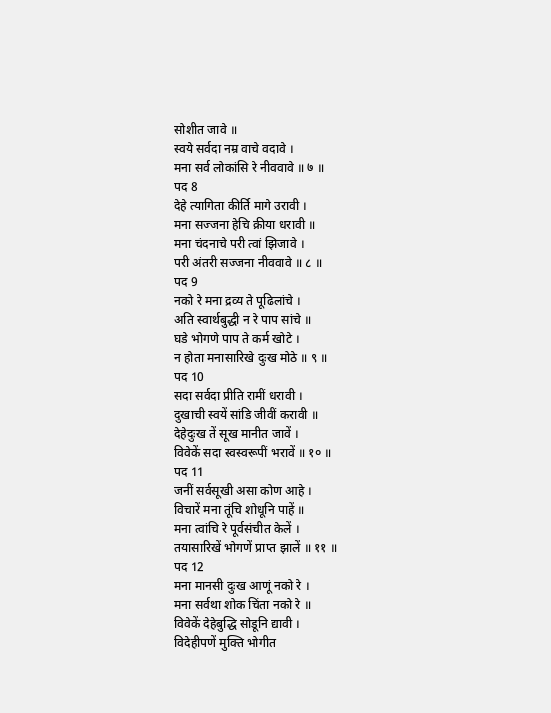सोशीत जावे ॥
स्वये सर्वदा नम्र वाचे वदावे ।
मना सर्व लोकांसि रे नीववावे ॥ ७ ॥
पद 8
देहे त्यागिता कीर्ति मागे उरावी ।
मना सज्जना हेचि क्रीया धरावी ॥
मना चंदनाचे परी त्वां झिजावे ।
परी अंतरी सज्जना नीववावे ॥ ८ ॥
पद 9
नको रे मना द्रव्य ते पूढिलांचे ।
अति स्वार्थबुद्धी न रे पाप सांचे ॥
घडे भोगणे पाप ते कर्म खोटे ।
न होता मनासारिखे दुःख मोठे ॥ ९ ॥
पद 10
सदा सर्वदा प्रीति रामीं धरावी ।
दुखाची स्वयें सांडि जीवीं करावी ॥
देहेदुःख तें सूख मानीत जावें ।
विवेकें सदा स्वस्वरूपीं भरावें ॥ १० ॥
पद 11
जनीं सर्वसूखी असा कोण आहे ।
विचारें मना तूंचि शोधूनि पाहें ॥
मना त्वांचि रे पूर्वसंचीत केलें ।
तयासारिखें भोगणें प्राप्त झालें ॥ ११ ॥
पद 12
मना मानसी दुःख आणूं नको रे ।
मना सर्वथा शोक चिंता नको रे ॥
विवेकें देहेबुद्धि सोडूनि द्यावी ।
विदेहीपणें मुक्ति भोगीत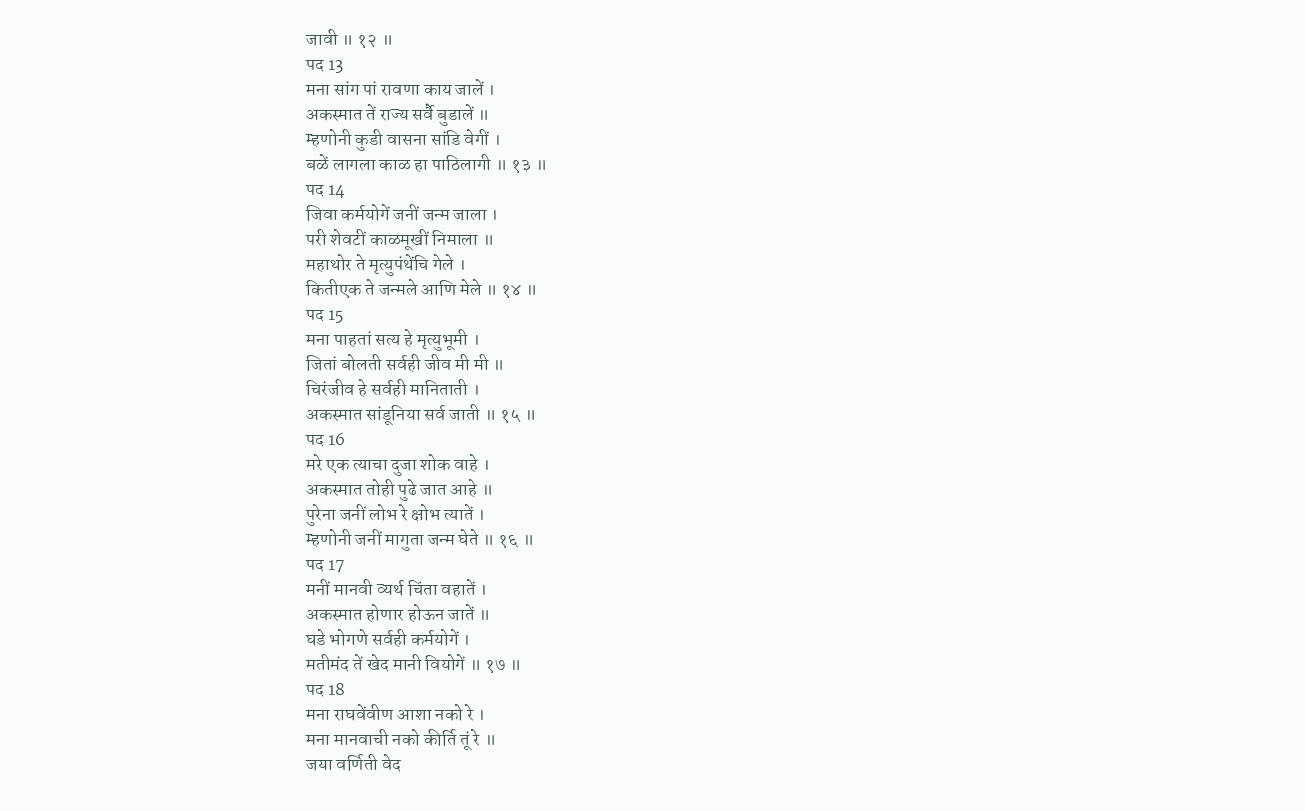जावी ॥ १२ ॥
पद 13
मना सांग पां रावणा काय जालें ।
अकस्मात तें राज्य सर्वै बुडालें ॥
म्हणोनी कुडी वासना सांडि वेगीं ।
बळें लागला काळ हा पाठिलागी ॥ १३ ॥
पद 14
जिवा कर्मयोगें जनीं जन्म जाला ।
परी शेवटीं काळमूखीं निमाला ॥
महाथोर ते मृत्युपंथेंचि गेले ।
कितीएक ते जन्मले आणि मेले ॥ १४ ॥
पद 15
मना पाहतां सत्य हे मृत्युभूमी ।
जितां बोलती सर्वही जीव मी मी ॥
चिरंजीव हे सर्वही मानिताती ।
अकस्मात सांडूनिया सर्व जाती ॥ १५ ॥
पद 16
मरे एक त्याचा दुजा शोक वाहे ।
अकस्मात तोही पुढे जात आहे ॥
पुरेना जनीं लोभ रे क्षोभ त्यातें ।
म्हणोनी जनीं मागुता जन्म घेते ॥ १६ ॥
पद 17
मनीं मानवी व्यर्थ चिंता वहातें ।
अकस्मात होणार होऊन जातें ॥
घडे भोगणे सर्वही कर्मयोगें ।
मतीमंद तें खेद मानी वियोगें ॥ १७ ॥
पद 18
मना राघवेंवीण आशा नको रे ।
मना मानवाची नको कीर्ति तूं रे ॥
जया वर्णिती वेद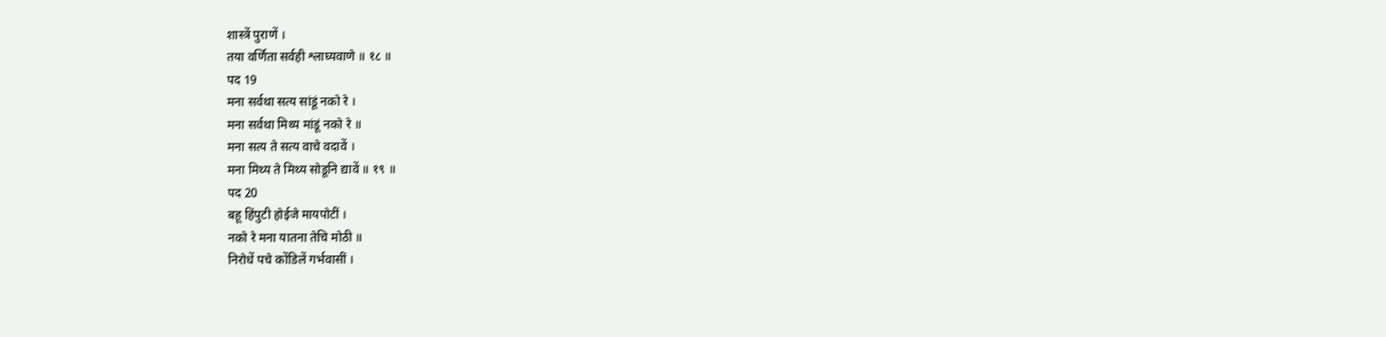शास्त्रें पुराणें ।
तया वर्णिता सर्वही श्लाघ्यवाणे ॥ १८ ॥
पद 19
मना सर्वथा सत्य सांडूं नको रे ।
मना सर्वथा मिथ्य मांडूं नको रे ॥
मना सत्य ते सत्य वाचे वदावें ।
मना मिथ्य ते मिथ्य सोडूनि द्यावें ॥ १९ ॥
पद 20
बहू हिंपुटी होईजे मायपोटीं ।
नको रे मना यातना तेचि मोठी ॥
निरोधें पचे कोंडिलें गर्भवासीं ।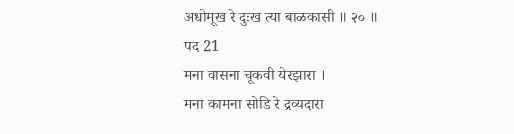अधोमूख रे दुःख त्या बाळकासी ॥ २० ॥
पद 21
मना वासना चूकवी येरझारा ।
मना कामना सोडि रे द्रव्यदारा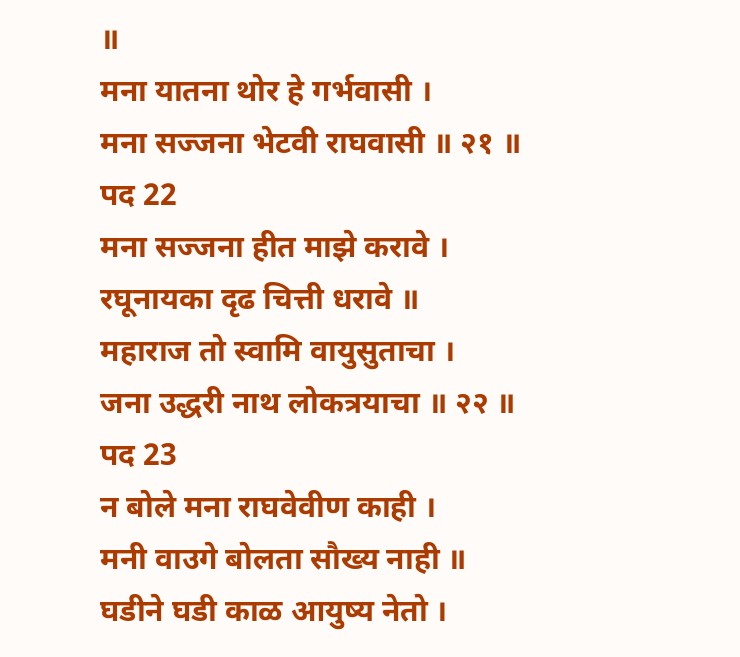॥
मना यातना थोर हे गर्भवासी ।
मना सज्जना भेटवी राघवासी ॥ २१ ॥
पद 22
मना सज्जना हीत माझे करावे ।
रघूनायका दृढ चित्ती धरावे ॥
महाराज तो स्वामि वायुसुताचा ।
जना उद्धरी नाथ लोकत्रयाचा ॥ २२ ॥
पद 23
न बोले मना राघवेवीण काही ।
मनी वाउगे बोलता सौख्य नाही ॥
घडीने घडी काळ आयुष्य नेतो ।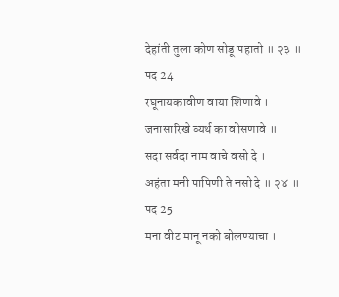देहांती तुला कोण सोडू पहातो ॥ २३ ॥
पद 24
रघूनायकावीण वाया शिणावे ।
जनासारिखे व्यर्थ का वोसणावे ॥
सदा सर्वदा नाम वाचे वसो दे ।
अहंता मनी पापिणी ते नसो दे ॥ २४ ॥
पद 25
मना वीट मानू नको बोलण्याचा ।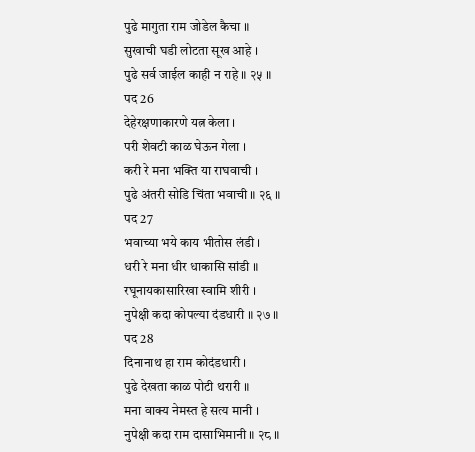पुढे मागुता राम जोडेल कैचा ॥
सुखाची घडी लोटता सूख आहे ।
पुढे सर्व जाईल काही न राहे ॥ २५ ॥
पद 26
देहेरक्षणाकारणे यत्न केला ।
परी शेवटी काळ घेऊन गेला ।
करी रे मना भक्ति या राघवाची ।
पुढे अंतरी सोडि चिंता भवाची ॥ २६ ॥
पद 27
भवाच्या भये काय भीतोस लंडी ।
धरी रे मना धीर धाकासि सांडी ॥
रघूनायकासारिखा स्वामि शीरी ।
नुपेक्षी कदा कोपल्या दंडधारी ॥ २७ ॥
पद 28
दिनानाथ हा राम कोदंडधारी ।
पुढे देखता काळ पोटी थरारी ॥
मना वाक्य नेमस्त हे सत्य मानी ।
नुपेक्षी कदा राम दासाभिमानी ॥ २८ ॥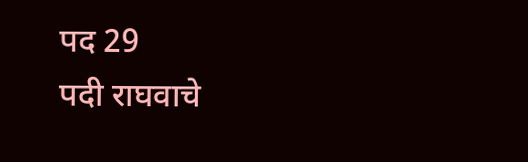पद 29
पदी राघवाचे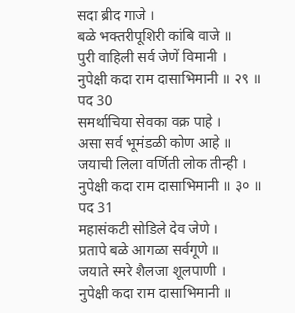सदा ब्रीद गाजे ।
बळे भक्तरीपूशिरी कांबि वाजे ॥
पुरी वाहिली सर्व जेणें विमानी ।
नुपेक्षी कदा राम दासाभिमानी ॥ २९ ॥
पद 30
समर्थाचिया सेवका वक्र पाहे ।
असा सर्व भूमंडळी कोण आहे ॥
जयाची लिला वर्णिती लोक तीन्ही ।
नुपेक्षी कदा राम दासाभिमानी ॥ ३० ॥
पद 31
महासंकटी सोडिले देव जेणे ।
प्रतापे बळे आगळा सर्वगूणे ॥
जयाते स्मरे शैलजा शूलपाणी ।
नुपेक्षी कदा राम दासाभिमानी ॥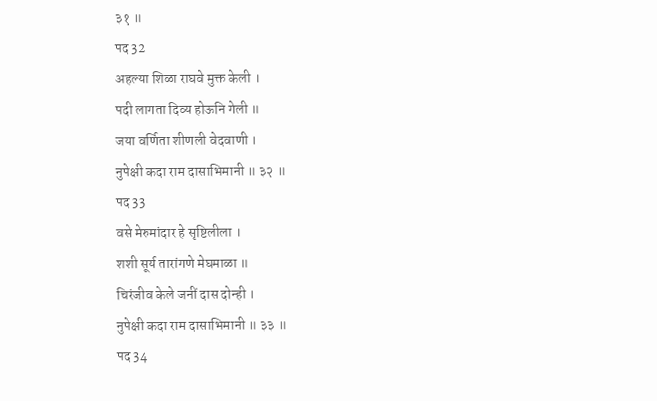३१ ॥
पद 32
अहल्या शिळा राघवे मुक्त केली ।
पदी लागता दिव्य होऊनि गेली ॥
जया वर्णिता शीणली वेदवाणी ।
नुपेक्षी कदा राम दासाभिमानी ॥ ३२ ॥
पद 33
वसे मेरुमांदार हे सृष्टिलीला ।
शशी सूर्य तारांगणे मेघमाळा ॥
चिरंजीव केले जनीं दास दोन्ही ।
नुपेक्षी कदा राम दासाभिमानी ॥ ३३ ॥
पद 34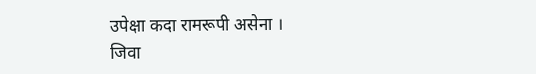उपेक्षा कदा रामरूपी असेना ।
जिवा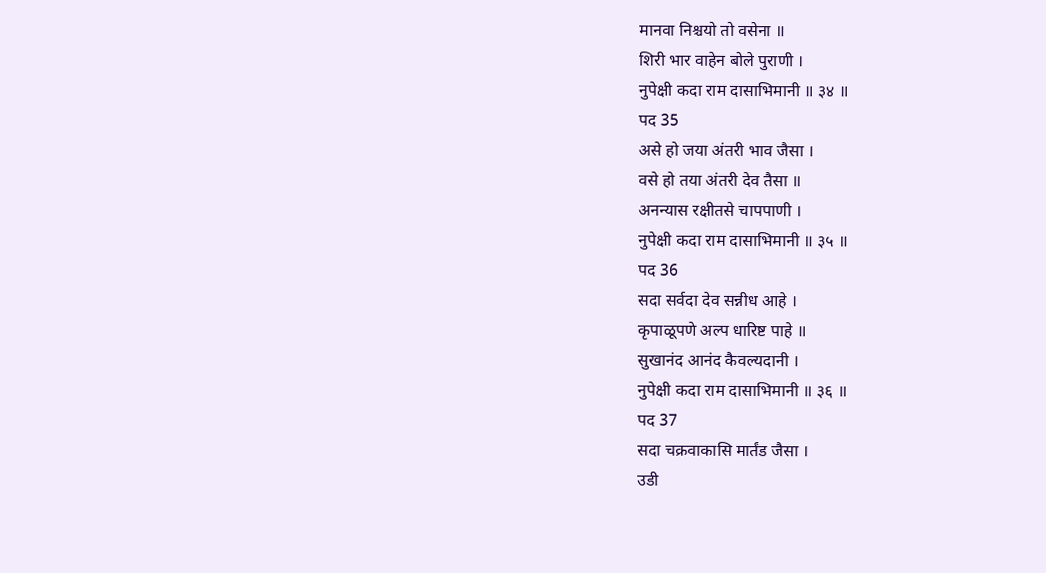मानवा निश्चयो तो वसेना ॥
शिरी भार वाहेन बोले पुराणी ।
नुपेक्षी कदा राम दासाभिमानी ॥ ३४ ॥
पद 35
असे हो जया अंतरी भाव जैसा ।
वसे हो तया अंतरी देव तैसा ॥
अनन्यास रक्षीतसे चापपाणी ।
नुपेक्षी कदा राम दासाभिमानी ॥ ३५ ॥
पद 36
सदा सर्वदा देव सन्नीध आहे ।
कृपाळूपणे अल्प धारिष्ट पाहे ॥
सुखानंद आनंद कैवल्यदानी ।
नुपेक्षी कदा राम दासाभिमानी ॥ ३६ ॥
पद 37
सदा चक्रवाकासि मार्तंड जैसा ।
उडी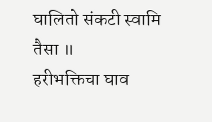घालितो संकटी स्वामि तैसा ॥
हरीभक्तिचा घाव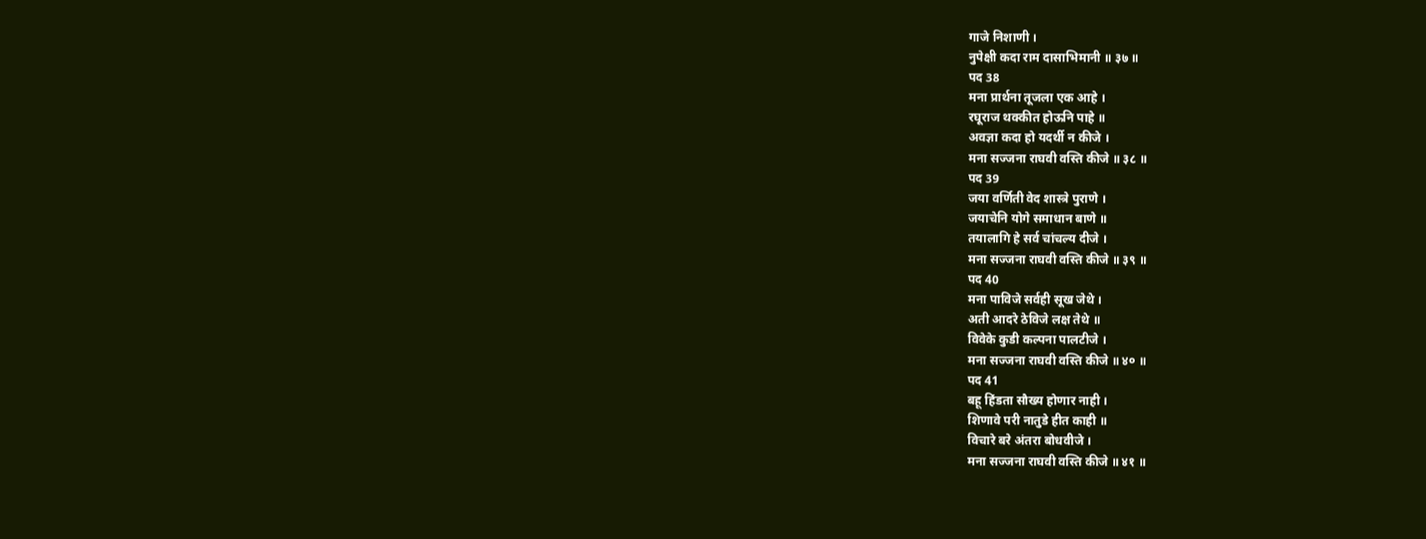गाजे निशाणी ।
नुपेक्षी कदा राम दासाभिमानी ॥ ३७ ॥
पद 38
मना प्रार्थना तूजला एक आहे ।
रघूराज थक्कीत होऊनि पाहे ॥
अवज्ञा कदा हो यदर्थी न कीजे ।
मना सज्जना राघवी वस्ति कीजे ॥ ३८ ॥
पद 39
जया वर्णिती वेद शास्त्रे पुराणे ।
जयाचेनि योगे समाधान बाणे ॥
तयालागि हे सर्व चांचल्य दीजे ।
मना सज्जना राघवी वस्ति कीजे ॥ ३९ ॥
पद 40
मना पाविजे सर्वही सूख जेथे ।
अती आदरे ठेविजे लक्ष तेथे ॥
विवेके कुडी कल्पना पालटीजे ।
मना सज्जना राघवी वस्ति कीजे ॥ ४० ॥
पद 41
बहू हिंडता सौख्य होणार नाही ।
शिणावे परी नातुडे हीत काही ॥
विचारे बरे अंतरा बोधवीजे ।
मना सज्जना राघवी वस्ति कीजे ॥ ४१ ॥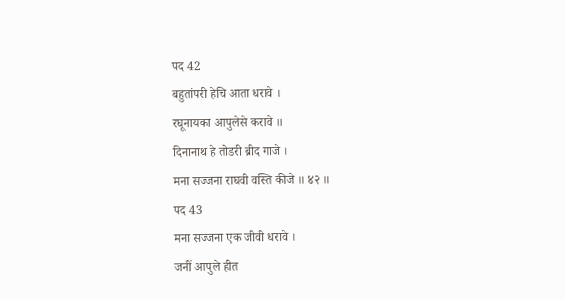पद 42
बहुतांपरी हेचि आता धरावे ।
रघूनायका आपुलेसे करावे ॥
दिनानाथ हे तोडरी ब्रीद गाजे ।
मना सज्जना राघवी वस्ति कीजे ॥ ४२ ॥
पद 43
मना सज्जना एक जीवी धरावे ।
जनीं आपुले हीत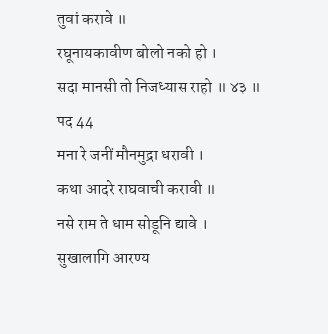तुवां करावे ॥
रघूनायकावीण बोलो नको हो ।
सदा मानसी तो निजध्यास राहो ॥ ४३ ॥
पद 44
मना रे जनीं मौनमुद्रा धरावी ।
कथा आदरे राघवाची करावी ॥
नसे राम ते धाम सोडूनि द्यावे ।
सुखालागि आरण्य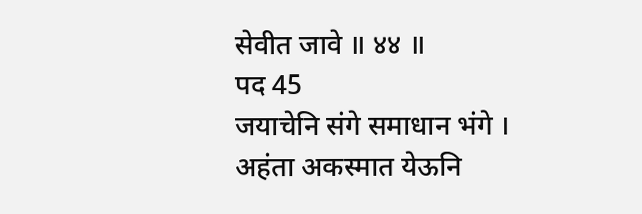सेवीत जावे ॥ ४४ ॥
पद 45
जयाचेनि संगे समाधान भंगे ।
अहंता अकस्मात येऊनि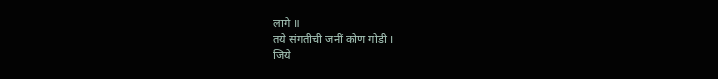लागे ॥
तये संगतीची जनीं कोण गोडी ।
जिये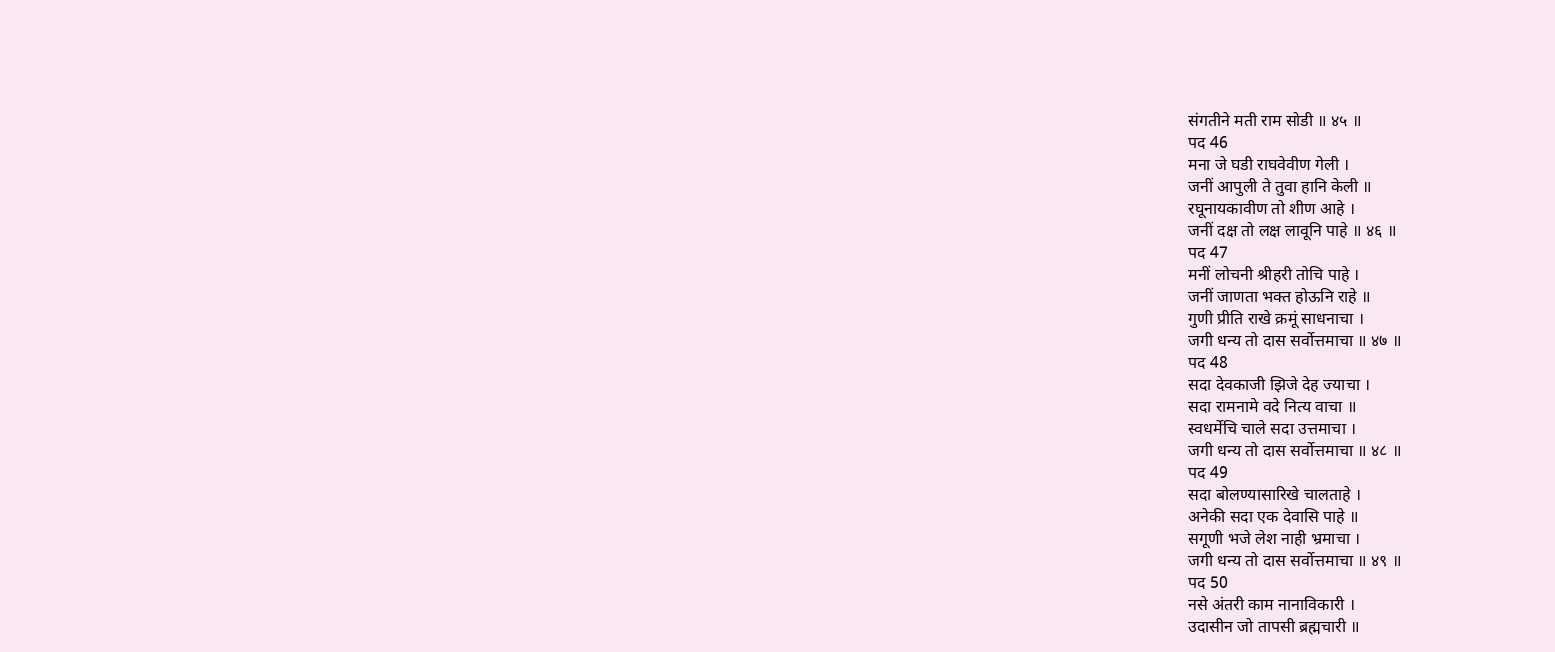संगतीने मती राम सोडी ॥ ४५ ॥
पद 46
मना जे घडी राघवेवीण गेली ।
जनीं आपुली ते तुवा हानि केली ॥
रघूनायकावीण तो शीण आहे ।
जनीं दक्ष तो लक्ष लावूनि पाहे ॥ ४६ ॥
पद 47
मनीं लोचनी श्रीहरी तोचि पाहे ।
जनीं जाणता भक्त होऊनि राहे ॥
गुणी प्रीति राखे क्रमूं साधनाचा ।
जगी धन्य तो दास सर्वोत्तमाचा ॥ ४७ ॥
पद 48
सदा देवकाजी झिजे देह ज्याचा ।
सदा रामनामे वदे नित्य वाचा ॥
स्वधर्मेचि चाले सदा उत्तमाचा ।
जगी धन्य तो दास सर्वोत्तमाचा ॥ ४८ ॥
पद 49
सदा बोलण्यासारिखे चालताहे ।
अनेकी सदा एक देवासि पाहे ॥
सगूणी भजे लेश नाही भ्रमाचा ।
जगी धन्य तो दास सर्वोत्तमाचा ॥ ४९ ॥
पद 50
नसे अंतरी काम नानाविकारी ।
उदासीन जो तापसी ब्रह्मचारी ॥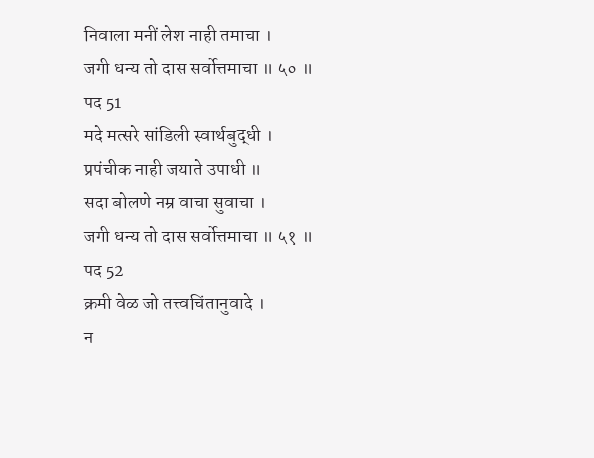निवाला मनीं लेश नाही तमाचा ।
जगी धन्य तो दास सर्वोत्तमाचा ॥ ५० ॥
पद 51
मदे मत्सरे सांडिली स्वार्थबुद्धी ।
प्रपंचीक नाही जयाते उपाधी ॥
सदा बोलणे नम्र वाचा सुवाचा ।
जगी धन्य तो दास सर्वोत्तमाचा ॥ ५१ ॥
पद 52
क्रमी वेळ जो तत्त्वचिंतानुवादे ।
न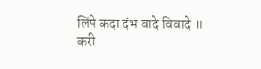लिंपे कदा दंभ वादे विवादे ॥
करी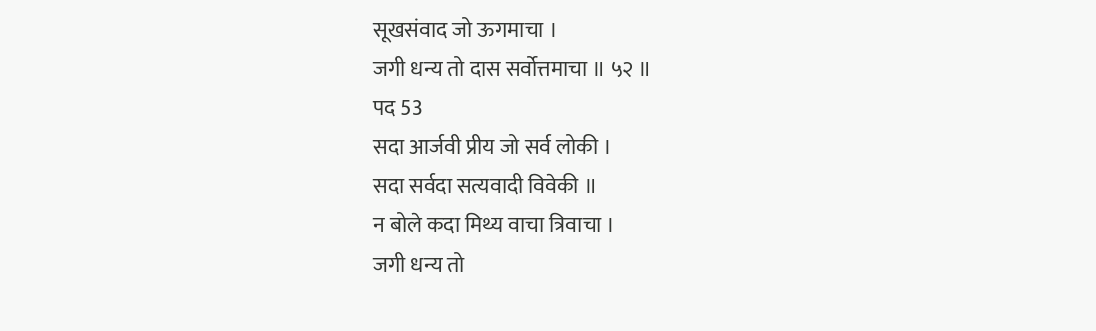सूखसंवाद जो ऊगमाचा ।
जगी धन्य तो दास सर्वोत्तमाचा ॥ ५२ ॥
पद 53
सदा आर्जवी प्रीय जो सर्व लोकी ।
सदा सर्वदा सत्यवादी विवेकी ॥
न बोले कदा मिथ्य वाचा त्रिवाचा ।
जगी धन्य तो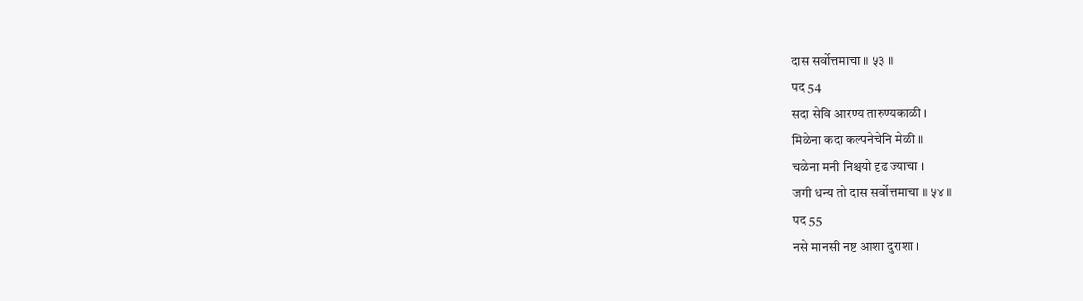दास सर्वोत्तमाचा ॥ ५३ ॥
पद 54
सदा सेवि आरण्य तारुण्यकाळी ।
मिळेना कदा कल्पनेचेनि मेळी ॥
चळेना मनी निश्चयो दृढ ज्याचा ।
जगी धन्य तो दास सर्वोत्तमाचा ॥ ५४ ॥
पद 55
नसे मानसी नष्ट आशा दुराशा ।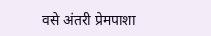वसे अंतरी प्रेमपाशा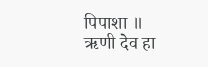पिपाशा ॥
ऋणी देव हा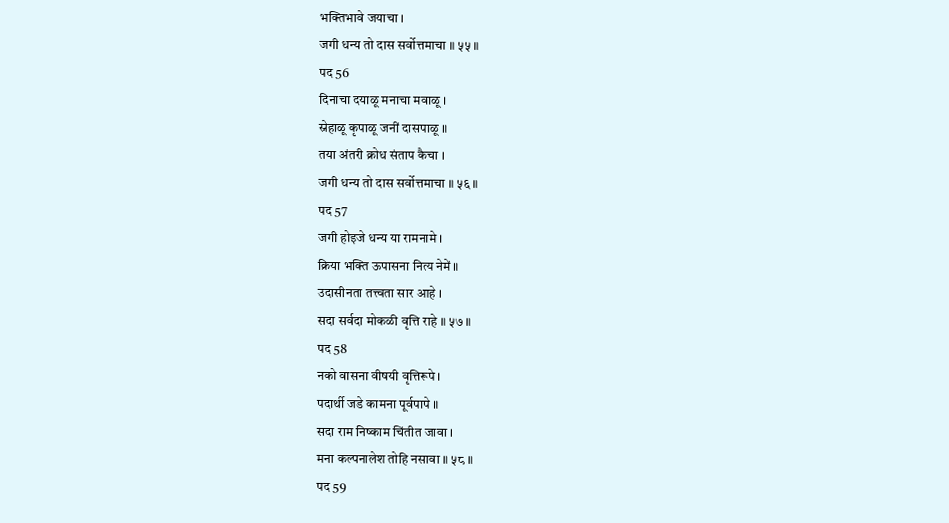भक्तिभावे जयाचा ।
जगी धन्य तो दास सर्वोत्तमाचा ॥ ५५ ॥
पद 56
दिनाचा दयाळू मनाचा मवाळू ।
स्नेहाळू कृपाळू जनीं दासपाळू ॥
तया अंतरी क्रोध संताप कैचा ।
जगी धन्य तो दास सर्वोत्तमाचा ॥ ५६ ॥
पद 57
जगी होइजे धन्य या रामनामे ।
क्रिया भक्ति ऊपासना नित्य नेमें ॥
उदासीनता तत्त्वता सार आहे ।
सदा सर्वदा मोकळी वृत्ति राहे ॥ ५७ ॥
पद 58
नको वासना वीषयी वृत्तिरूपे ।
पदार्थी जडे कामना पूर्वपापे ॥
सदा राम निष्काम चिंतीत जावा ।
मना कल्पनालेश तोहि नसावा ॥ ५८ ॥
पद 59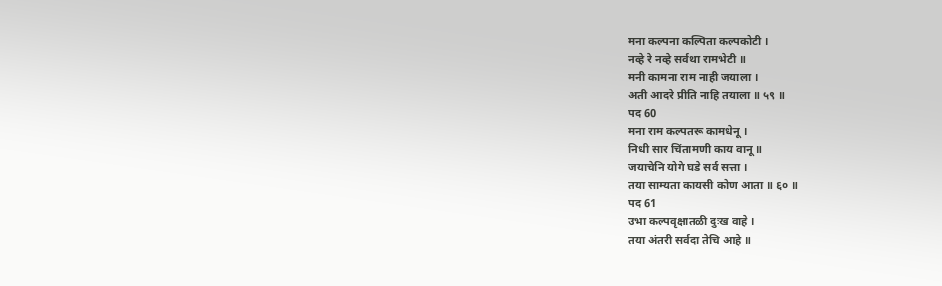मना कल्पना कल्पिता कल्पकोटी ।
नव्हे रे नव्हे सर्वथा रामभेटी ॥
मनी कामना राम नाही जयाला ।
अती आदरे प्रीति नाहि तयाला ॥ ५९ ॥
पद 60
मना राम कल्पतरू कामधेनू ।
निधी सार चिंतामणी काय वानू ॥
जयाचेनि योगे घडे सर्व सत्ता ।
तया साम्यता कायसी कोण आता ॥ ६० ॥
पद 61
उभा कल्पवृक्षातळी दुःख वाहे ।
तया अंतरी सर्वदा तेचि आहे ॥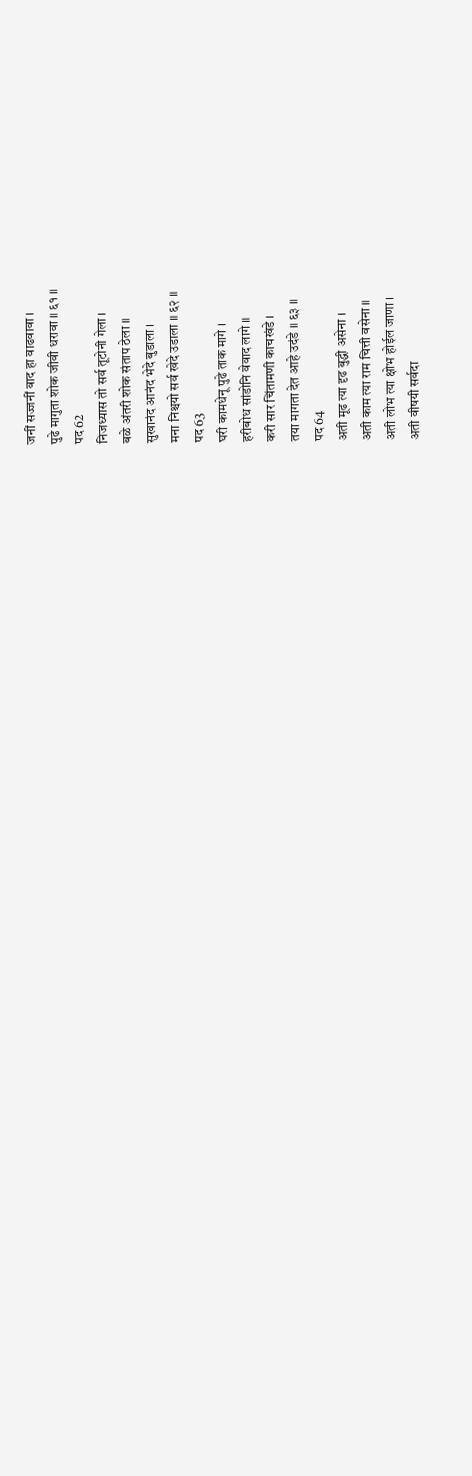जनीं सज्जनीं वाद हा वाढवावा ।
पुढे मागुता शोक जीवी धरावा ॥ ६१ ॥
पद 62
निजध्यास तो सर्व तूटोनी गेला ।
बळे अंतरी शोक संताप ठेला ॥
सुखानंद आनंद भेदे बुडाला ।
मना निश्चयो सर्व खेदे उडाला ॥ ६२ ॥
पद 63
घरी कामधेनू पुढे ताक मागे ।
हरीबोध सांडोनि वेवाद लागे ॥
करी सार चिंतामणी काचखंडे ।
तया मागता देत आहे उदंडे ॥ ६३ ॥
पद 64
अती मूढ त्या दृढ बुद्धी असेना ।
अती काम त्या राम चित्ती वसेना ॥
अती लोभ त्या क्षोभ होईल जाणा ।
अती वीषयी सर्वदा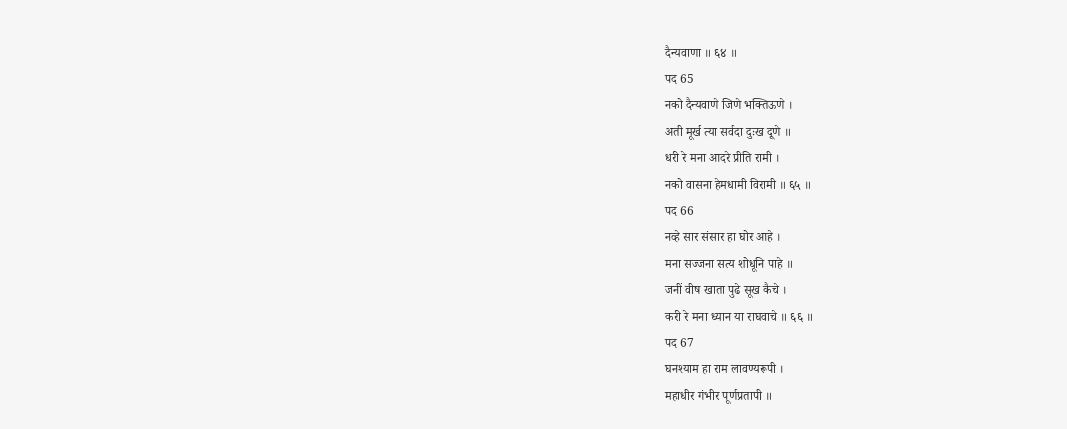दैन्यवाणा ॥ ६४ ॥
पद 65
नको दैन्यवाणे जिणे भक्तिऊणे ।
अती मूर्ख त्या सर्वदा दुःख दूणे ॥
धरी रे मना आदरे प्रीति रामी ।
नको वासना हेमधामी विरामी ॥ ६५ ॥
पद 66
नव्हे सार संसार हा घोर आहे ।
मना सज्जना सत्य शोधूनि पाहे ॥
जनीं वीष खाता पुढे सूख कैचे ।
करी रे मना ध्यान या राघवाचे ॥ ६६ ॥
पद 67
घनश्याम हा राम लावण्यरूपी ।
महाधीर गंभीर पूर्णप्रतापी ॥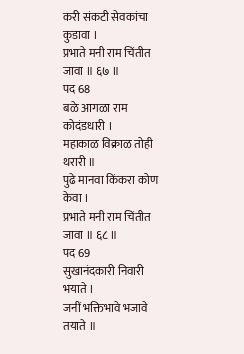करी संकटी सेवकांचा कुडावा ।
प्रभाते मनी राम चिंतीत जावा ॥ ६७ ॥
पद 68
बळे आगळा राम कोदंडधारी ।
महाकाळ विक्राळ तोही थरारी ॥
पुढे मानवा किंकरा कोण केवा ।
प्रभाते मनी राम चिंतीत जावा ॥ ६८ ॥
पद 69
सुखानंदकारी निवारी भयाते ।
जनीं भक्तिभावे भजावे तयाते ॥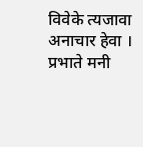विवेके त्यजावा अनाचार हेवा ।
प्रभाते मनी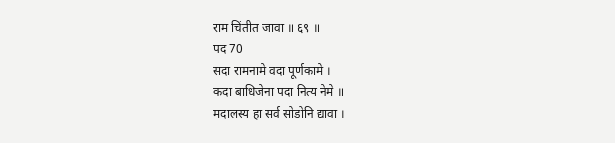राम चिंतीत जावा ॥ ६९ ॥
पद 70
सदा रामनामे वदा पूर्णकामे ।
कदा बाधिजेना पदा नित्य नेमे ॥
मदालस्य हा सर्व सोडोनि द्यावा ।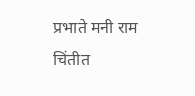प्रभाते मनी राम चिंतीत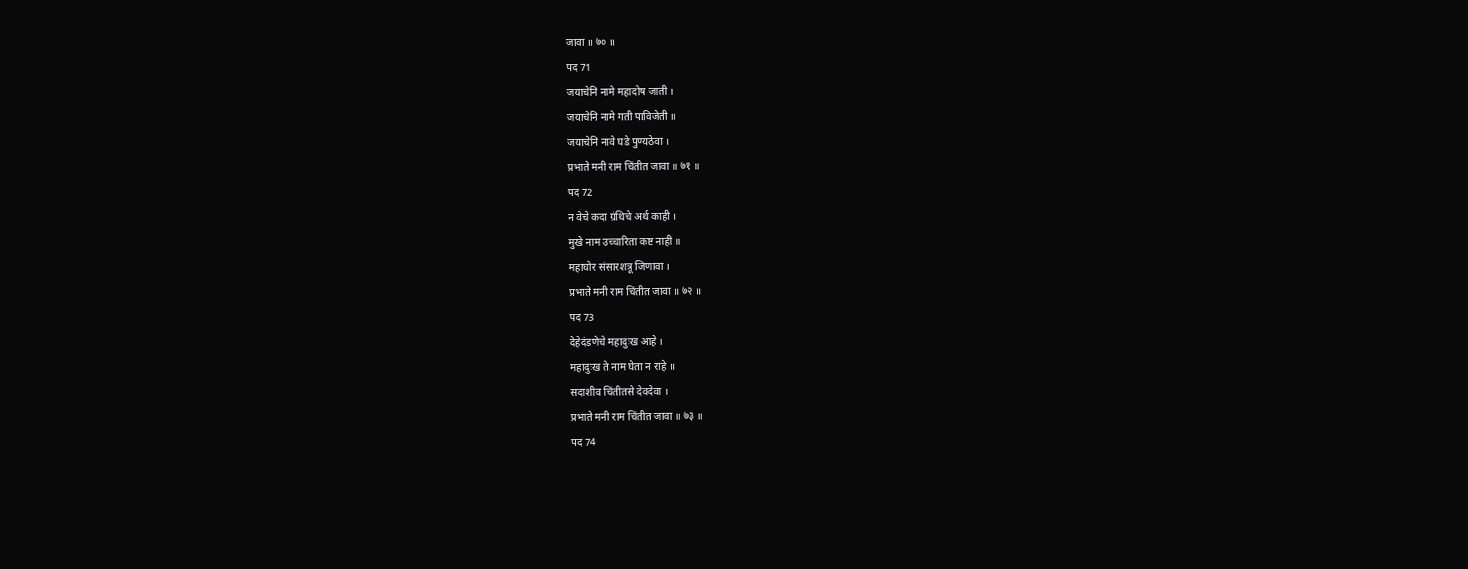जावा ॥ ७० ॥
पद 71
जयाचेनि नामे महादोष जाती ।
जयाचेनि नामे गती पाविजेती ॥
जयाचेनि नावे घडे पुण्यठेवा ।
प्रभाते मनी राम चिंतीत जावा ॥ ७१ ॥
पद 72
न वेचे कदा ग्रंथिचे अर्थ काही ।
मुखे नाम उच्चारिता कष्ट नाही ॥
महाघोर संसारशत्रू जिणावा ।
प्रभाते मनी राम चिंतीत जावा ॥ ७२ ॥
पद 73
देहेदंडणेचे महादुःख आहे ।
महादुःख ते नाम घेता न राहे ॥
सदाशीव चिंतीतसे देवदेवा ।
प्रभाते मनी राम चिंतीत जावा ॥ ७३ ॥
पद 74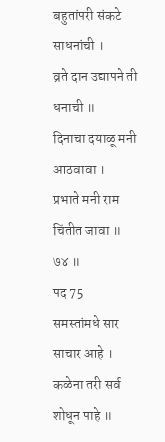बहुतांपरी संकटे साधनांची ।
व्रते दान उद्यापने ती धनाची ॥
दिनाचा दयाळू मनी आठवावा ।
प्रभाते मनी राम चिंतीत जावा ॥ ७४ ॥
पद 75
समस्तांमधे सार साचार आहे ।
कळेना तरी सर्व शोधून पाहे ॥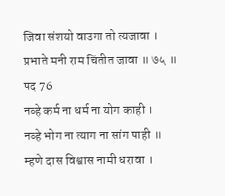जिवा संशयो वाउगा तो त्यजावा ।
प्रभाते मनी राम चिंतीत जावा ॥ ७५ ॥
पद 76
नव्हे कर्म ना धर्म ना योग काही ।
नव्हे भोग ना त्याग ना सांग पाही ॥
म्हणे दास विश्वास नामी धरावा ।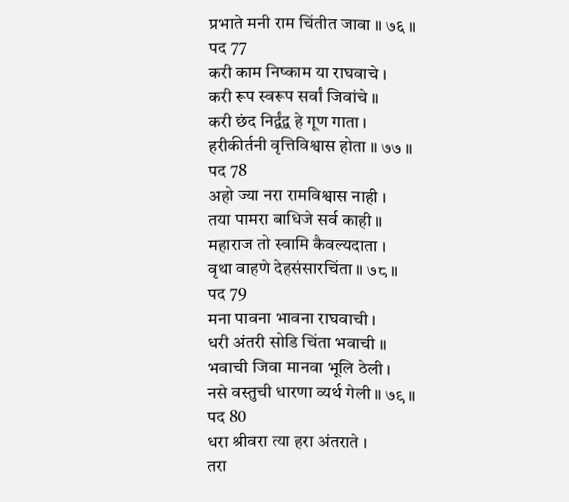प्रभाते मनी राम चिंतीत जावा ॥ ७६ ॥
पद 77
करी काम निष्काम या राघवाचे ।
करी रूप स्वरूप सर्वां जिवांचे ॥
करी छंद निर्द्वंद्व हे गूण गाता ।
हरीकीर्तनी वृत्तिविश्वास होता ॥ ७७ ॥
पद 78
अहो ज्या नरा रामविश्वास नाही ।
तया पामरा बाधिजे सर्व काही ॥
महाराज तो स्वामि कैवल्यदाता ।
वृथा वाहणे देहसंसारचिंता ॥ ७८ ॥
पद 79
मना पावना भावना राघवाची ।
धरी अंतरी सोडि चिंता भवाची ॥
भवाची जिवा मानवा भूलि ठेली ।
नसे वस्तुची धारणा व्यर्थ गेली ॥ ७९ ॥
पद 80
धरा श्रीवरा त्या हरा अंतराते ।
तरा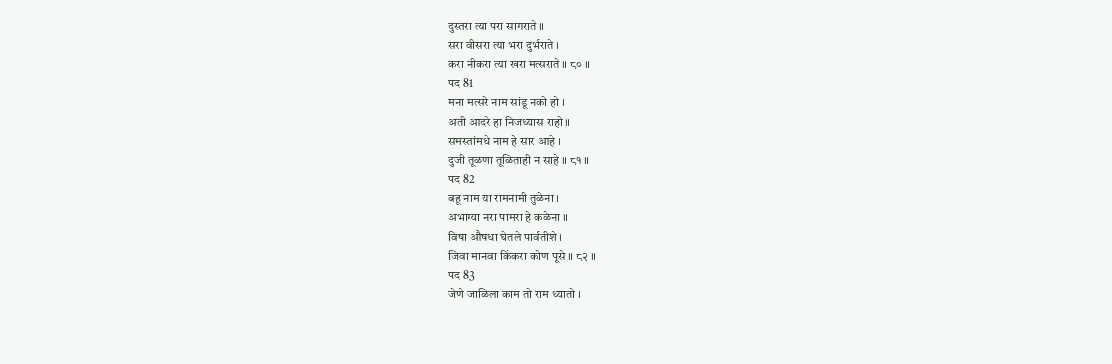दुस्तरा त्या परा सागराते ॥
सरा वीसरा त्या भरा दुर्भराते ।
करा नीकरा त्या खरा मत्सराते ॥ ८० ॥
पद 81
मना मत्सरे नाम सांडू नको हो ।
अती आदरे हा निजध्यास राहो ॥
समस्तांमधे नाम हे सार आहे ।
दुजी तूळणा तूळिताही न साहे ॥ ८१ ॥
पद 82
बहू नाम या रामनामी तुळेना ।
अभाग्या नरा पामरा हे कळेना ॥
विषा औषधा घेतले पार्वतीशे ।
जिवा मानवा किंकरा कोण पूसे ॥ ८२ ॥
पद 83
जेणे जाळिला काम तो राम ध्यातो ।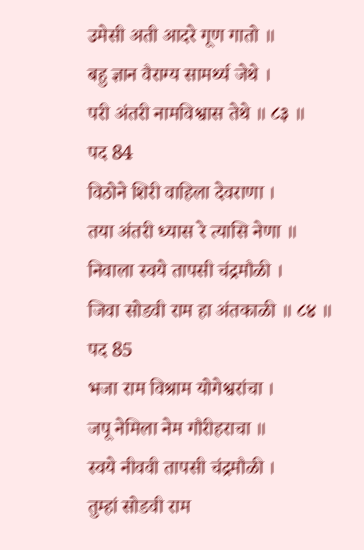उमेसी अती आदरे गूण गातो ॥
बहु ज्ञान वैराग्य सामर्थ्य जेथे ।
परी अंतरी नामविश्वास तेथे ॥ ८३ ॥
पद 84
विठोने शिरी वाहिला देवराणा ।
तया अंतरी ध्यास रे त्यासि नेणा ॥
निवाला स्वये तापसी चंद्रमौळी ।
जिवा सोडवी राम हा अंतकाळी ॥ ८४ ॥
पद 85
भजा राम विश्राम योगेश्वरांचा ।
जपू नेमिला नेम गौरीहराचा ॥
स्वये नीववी तापसी चंद्रमौळी ।
तुम्हां सोडवी राम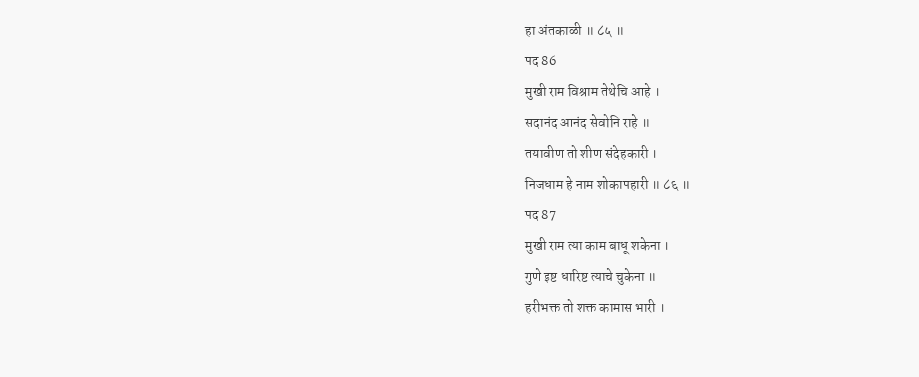हा अंतकाळी ॥ ८५ ॥
पद 86
मुखी राम विश्राम तेथेचि आहे ।
सदानंद आनंद सेवोनि राहे ॥
तयावीण तो शीण संदेहकारी ।
निजधाम हे नाम शोकापहारी ॥ ८६ ॥
पद 87
मुखी राम त्या काम बाधू शकेना ।
गुणे इष्ट धारिष्ट त्याचे चुकेना ॥
हरीभक्त तो शक्त कामास भारी ।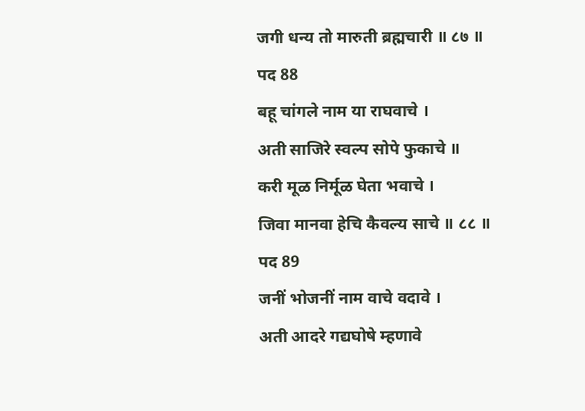जगी धन्य तो मारुती ब्रह्मचारी ॥ ८७ ॥
पद 88
बहू चांगले नाम या राघवाचे ।
अती साजिरे स्वल्प सोपे फुकाचे ॥
करी मूळ निर्मूळ घेता भवाचे ।
जिवा मानवा हेचि कैवल्य साचे ॥ ८८ ॥
पद 89
जनीं भोजनीं नाम वाचे वदावे ।
अती आदरे गद्यघोषे म्हणावे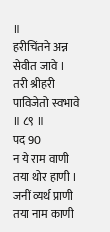॥
हरीचिंतने अन्न सेवीत जावे ।
तरी श्रीहरी पाविजेतो स्वभावे ॥ ८९ ॥
पद 90
न ये राम वाणी तया थोर हाणी ।
जनीं व्यर्थ प्राणी तया नाम काणी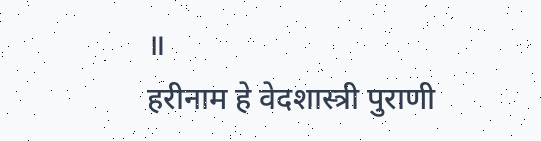॥
हरीनाम हे वेदशास्त्री पुराणी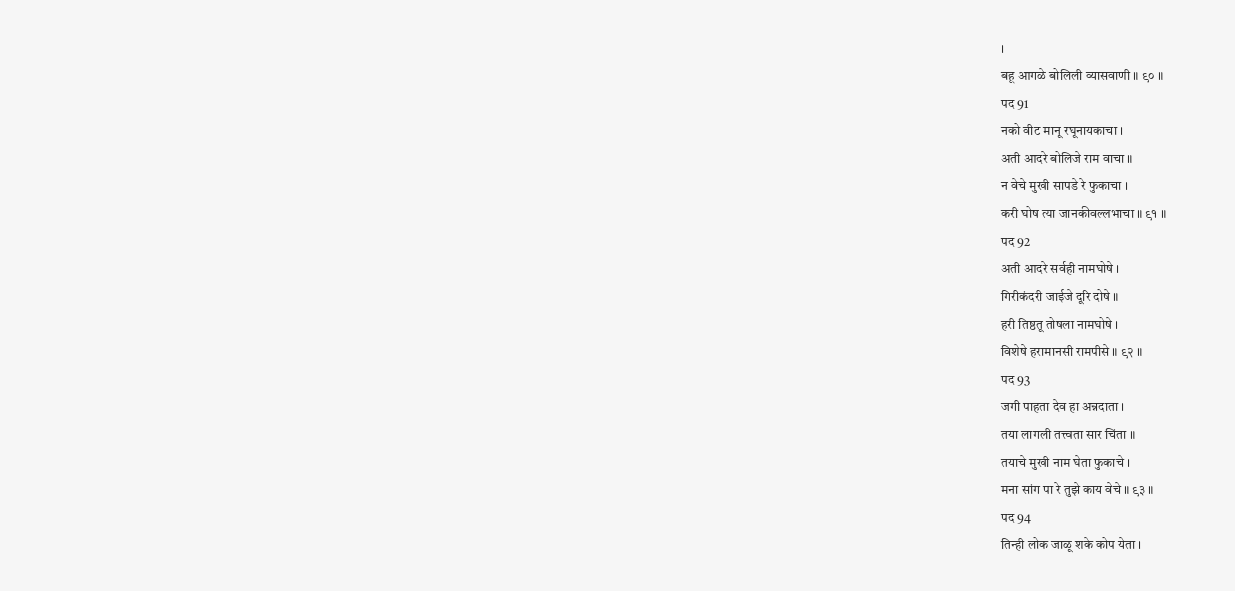।
बहू आगळे बोलिली व्यासवाणी ॥ ९० ॥
पद 91
नको वीट मानू रघूनायकाचा ।
अती आदरे बोलिजे राम वाचा ॥
न वेचे मुखी सापडे रे फुकाचा ।
करी घोष त्या जानकीवल्लभाचा ॥ ९१ ॥
पद 92
अती आदरे सर्वही नामघोषे ।
गिरीकंदरी जाईजे दूरि दोषे ॥
हरी तिष्ठतू तोषला नामघोषे ।
विशेषे हरामानसी रामपीसे ॥ ९२ ॥
पद 93
जगी पाहता देव हा अन्नदाता ।
तया लागली तत्त्वता सार चिंता ॥
तयाचे मुखी नाम घेता फुकाचे ।
मना सांग पा रे तुझे काय वेचे ॥ ९३ ॥
पद 94
तिन्ही लोक जाळू शके कोप येता ।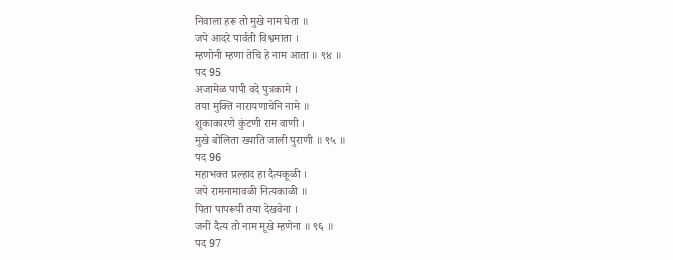निवाला हरू तो मुखे नाम घेता ॥
जपे आदरे पार्वती विश्वमाता ।
म्हणोनी म्हणा तेचि हे नाम आता ॥ ९४ ॥
पद 95
अजामेळ पापी वदे पुत्रकामे ।
तया मुक्ति नारायणाचेनि नामे ॥
शुकाकारणे कुंटणी राम वाणी ।
मुखे बोलिता ख्याति जाली पुराणी ॥ ९५ ॥
पद 96
महाभक्त प्रल्हाद हा दैत्यकूळी ।
जपे रामनामावळी नित्यकाळी ॥
पिता पापरूपी तया देखवेना ।
जनीं दैत्य तो नाम मूखे म्हणेना ॥ ९६ ॥
पद 97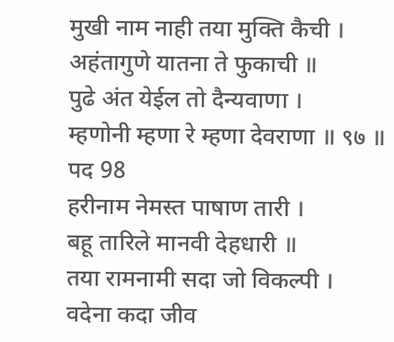मुखी नाम नाही तया मुक्ति कैची ।
अहंतागुणे यातना ते फुकाची ॥
पुढे अंत येईल तो दैन्यवाणा ।
म्हणोनी म्हणा रे म्हणा देवराणा ॥ ९७ ॥
पद 98
हरीनाम नेमस्त पाषाण तारी ।
बहू तारिले मानवी देहधारी ॥
तया रामनामी सदा जो विकल्पी ।
वदेना कदा जीव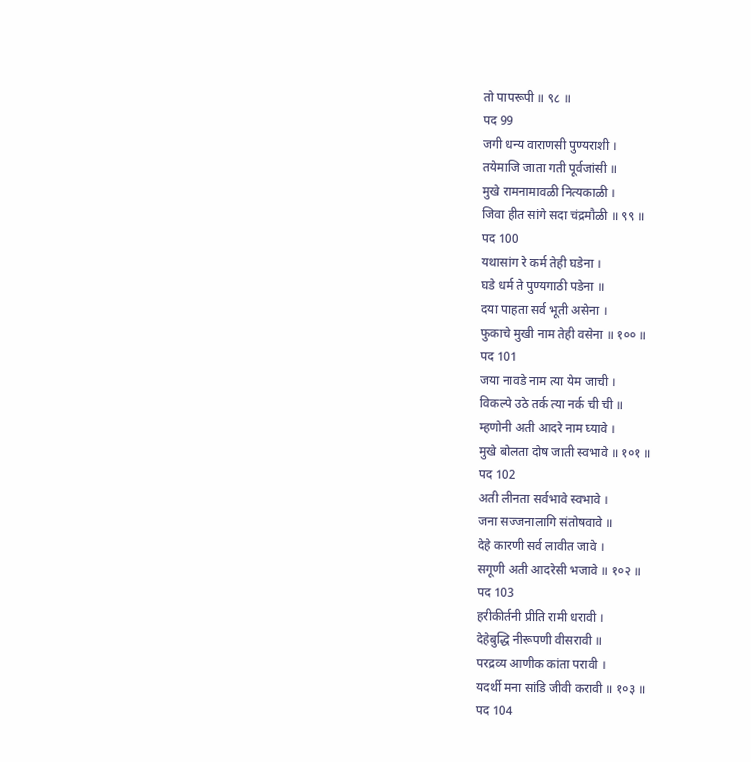तो पापरूपी ॥ ९८ ॥
पद 99
जगी धन्य वाराणसी पुण्यराशी ।
तयेमाजि जाता गती पूर्वजांसी ॥
मुखे रामनामावळी नित्यकाळी ।
जिवा हीत सांगे सदा चंद्रमौळी ॥ ९९ ॥
पद 100
यथासांग रे कर्म तेही घडेना ।
घडे धर्म ते पुण्यगाठी पडेना ॥
दया पाहता सर्व भूती असेना ।
फुकाचे मुखी नाम तेही वसेना ॥ १०० ॥
पद 101
जया नावडे नाम त्या येम जाची ।
विकल्पे उठे तर्क त्या नर्क ची ची ॥
म्हणोनी अती आदरे नाम घ्यावे ।
मुखे बोलता दोष जाती स्वभावे ॥ १०१ ॥
पद 102
अती लीनता सर्वभावे स्वभावे ।
जना सज्जनालागि संतोषवावे ॥
देहे कारणी सर्व लावीत जावे ।
सगूणी अती आदरेसी भजावे ॥ १०२ ॥
पद 103
हरीकीर्तनी प्रीति रामी धरावी ।
देहेबुद्धि नीरूपणी वीसरावी ॥
परद्रव्य आणीक कांता परावी ।
यदर्थी मना सांडि जीवी करावी ॥ १०३ ॥
पद 104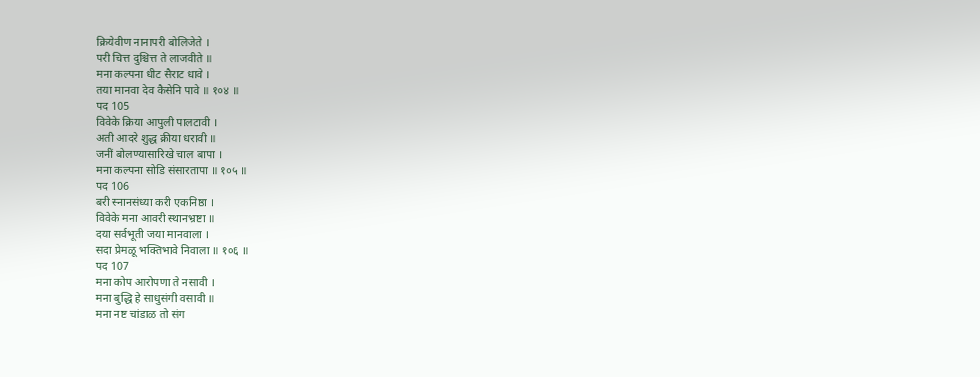क्रियेवीण नानापरी बोलिजेते ।
परी चित्त दुश्चित्त ते लाजवीते ॥
मना कल्पना धीट सैराट धावे ।
तया मानवा देव कैसेनि पावे ॥ १०४ ॥
पद 105
विवेके क्रिया आपुली पालटावी ।
अती आदरे शुद्ध क्रीया धरावी ॥
जनीं बोलण्यासारिखे चाल बापा ।
मना कल्पना सोडि संसारतापा ॥ १०५ ॥
पद 106
बरी स्नानसंध्या करी एकनिष्ठा ।
विवेके मना आवरी स्थानभ्रष्टा ॥
दया सर्वभूती जया मानवाला ।
सदा प्रेमळू भक्तिभावे निवाला ॥ १०६ ॥
पद 107
मना कोप आरोपणा ते नसावी ।
मना बुद्धि हे साधुसंगी वसावी ॥
मना नष्ट चांडाळ तो संग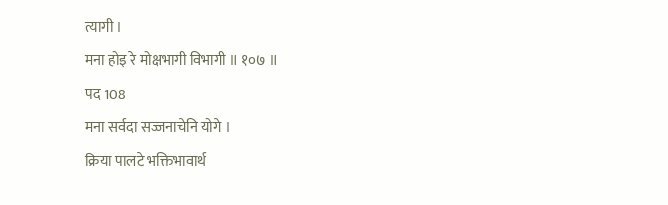त्यागी ।
मना होइ रे मोक्षभागी विभागी ॥ १०७ ॥
पद 108
मना सर्वदा सज्जनाचेनि योगे ।
क्रिया पालटे भक्तिभावार्थ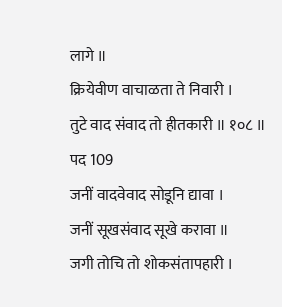लागे ॥
क्रियेवीण वाचाळता ते निवारी ।
तुटे वाद संवाद तो हीतकारी ॥ १०८ ॥
पद 109
जनीं वादवेवाद सोडूनि द्यावा ।
जनीं सूखसंवाद सूखे करावा ॥
जगी तोचि तो शोकसंतापहारी ।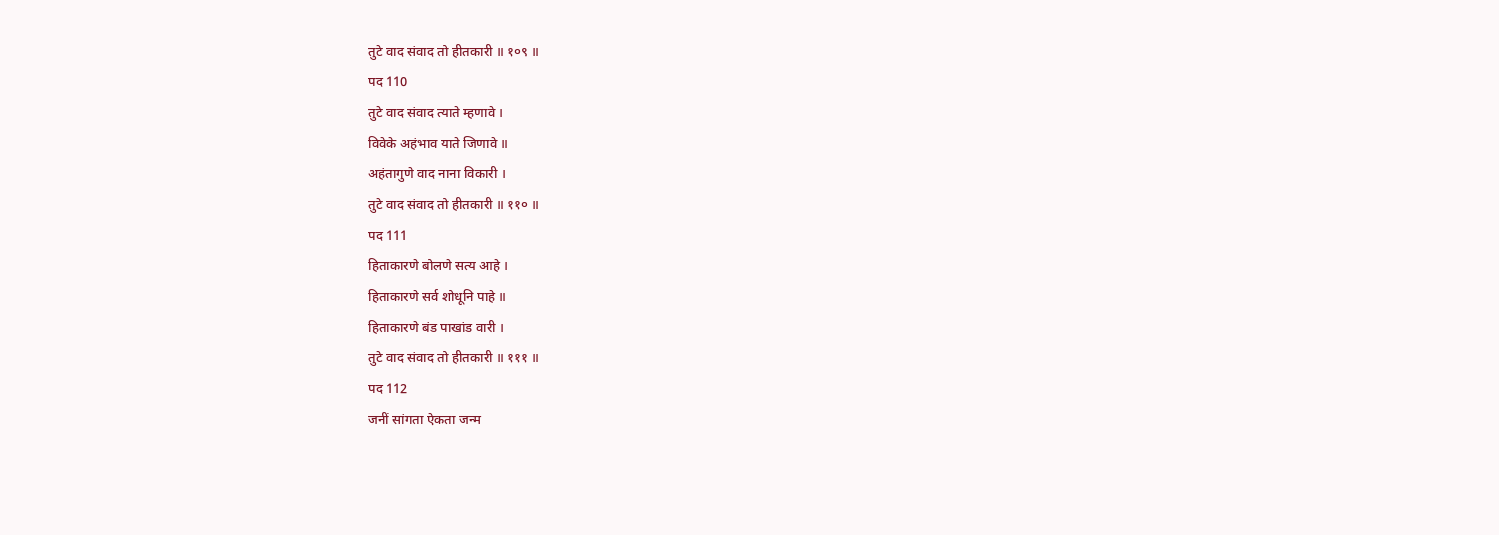तुटे वाद संवाद तो हीतकारी ॥ १०९ ॥
पद 110
तुटे वाद संवाद त्याते म्हणावे ।
विवेके अहंभाव याते जिणावे ॥
अहंतागुणे वाद नाना विकारी ।
तुटे वाद संवाद तो हीतकारी ॥ ११० ॥
पद 111
हिताकारणे बोलणे सत्य आहे ।
हिताकारणे सर्व शोधूनि पाहे ॥
हिताकारणे बंड पाखांड वारी ।
तुटे वाद संवाद तो हीतकारी ॥ १११ ॥
पद 112
जनीं सांगता ऐकता जन्म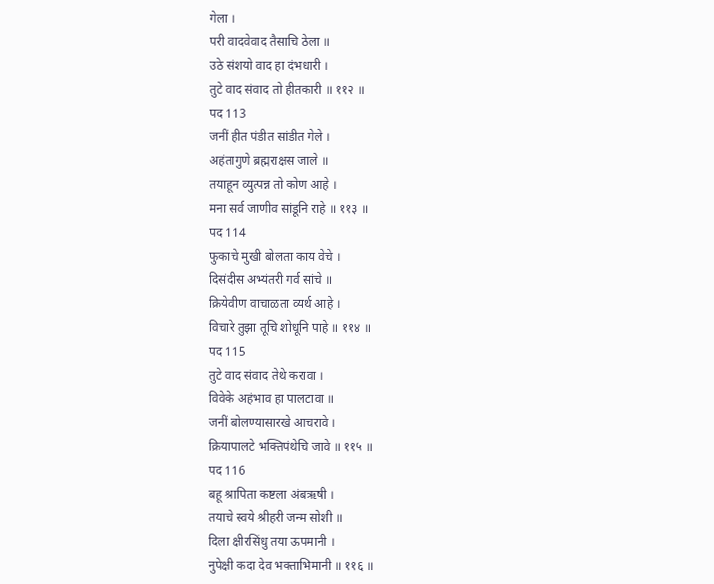गेला ।
परी वादवेवाद तैसाचि ठेला ॥
उठे संशयो वाद हा दंभधारी ।
तुटे वाद संवाद तो हीतकारी ॥ ११२ ॥
पद 113
जनीं हीत पंडीत सांडीत गेले ।
अहंतागुणे ब्रह्मराक्षस जाले ॥
तयाहून व्युत्पन्न तो कोण आहे ।
मना सर्व जाणीव सांडूनि राहे ॥ ११३ ॥
पद 114
फुकाचे मुखी बोलता काय वेचे ।
दिसंदीस अभ्यंतरी गर्व सांचे ॥
क्रियेवीण वाचाळता व्यर्थ आहे ।
विचारे तुझा तूचि शोधूनि पाहे ॥ ११४ ॥
पद 115
तुटे वाद संवाद तेथे करावा ।
विवेके अहंभाव हा पालटावा ॥
जनीं बोलण्यासारखे आचरावे ।
क्रियापालटे भक्तिपंथेचि जावे ॥ ११५ ॥
पद 116
बहू श्रापिता कष्टला अंबऋषी ।
तयाचे स्वये श्रीहरी जन्म सोशी ॥
दिला क्षीरसिंधु तया ऊपमानी ।
नुपेक्षी कदा देव भक्ताभिमानी ॥ ११६ ॥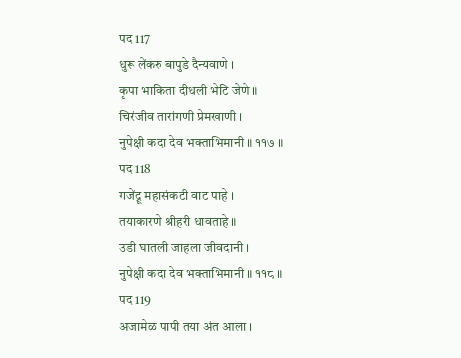पद 117
धुरू लेंकरु बापुडे दैन्यवाणे ।
कृपा भाकिता दीधली भेटि जेणे ॥
चिरंजीव तारांगणी प्रेमखाणी ।
नुपेक्षी कदा देव भक्ताभिमानी ॥ ११७ ॥
पद 118
गजेंद्रू महासंकटी वाट पाहे ।
तयाकारणे श्रीहरी धावताहे ॥
उडी घातली जाहला जीवदानी ।
नुपेक्षी कदा देव भक्ताभिमानी ॥ ११८ ॥
पद 119
अजामेळ पापी तया अंत आला ।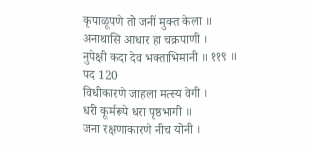कृपाळूपणे तो जनीं मुक्त केला ॥
अनाथासि आधार हा चक्रपाणी ।
नुपेक्षी कदा देव भक्ताभिमानी ॥ ११९ ॥
पद 120
विधीकारणे जाहला मत्स्य वेगी ।
धरी कूर्मरूपे धरा पृष्ठभागी ॥
जना रक्षणाकारणे नीच योनी ।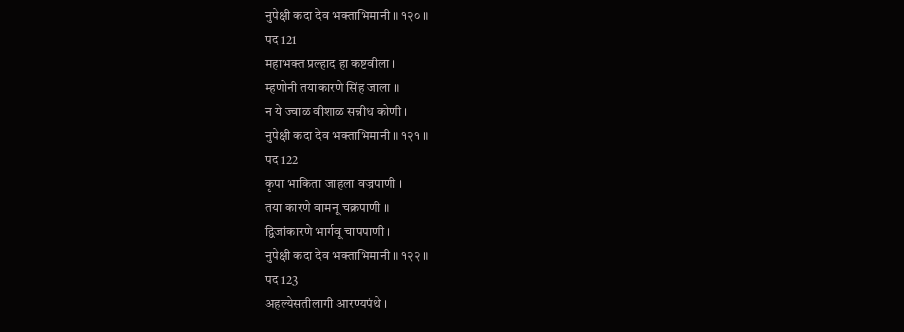नुपेक्षी कदा देव भक्ताभिमानी ॥ १२० ॥
पद 121
महाभक्त प्रल्हाद हा कष्टवीला ।
म्हणोनी तयाकारणे सिंह जाला ॥
न ये ज्वाळ वीशाळ सन्नीध कोणी ।
नुपेक्षी कदा देव भक्ताभिमानी ॥ १२१ ॥
पद 122
कृपा भाकिता जाहला वज्रपाणी ।
तया कारणे वामनू चक्रपाणी ॥
द्विजांकारणे भार्गवू चापपाणी ।
नुपेक्षी कदा देव भक्ताभिमानी ॥ १२२ ॥
पद 123
अहल्येसतीलागी आरण्यपंथे ।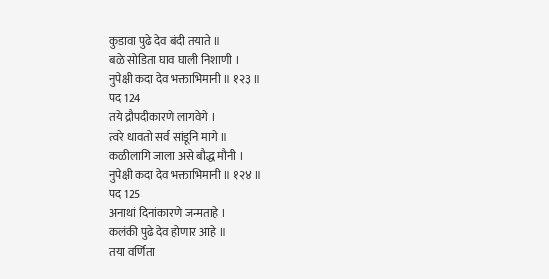कुडावा पुढे देव बंदी तयाते ॥
बळे सोडिता घाव घाली निशाणी ।
नुपेक्षी कदा देव भक्ताभिमानी ॥ १२३ ॥
पद 124
तये द्रौपदीकारणे लागवेगे ।
त्वरे धावतो सर्व सांडूनि मागे ॥
कळीलागि जाला असे बौद्ध मौनी ।
नुपेक्षी कदा देव भक्ताभिमानी ॥ १२४ ॥
पद 125
अनाथां दिनांकारणे जन्मताहे ।
कलंकी पुढे देव होणार आहे ॥
तया वर्णिता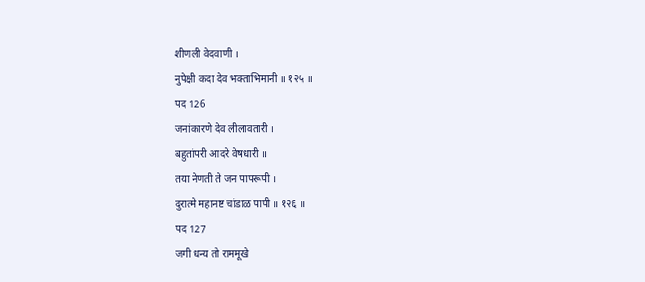शीणली वेदवाणी ।
नुपेक्षी कदा देव भक्ताभिमानी ॥ १२५ ॥
पद 126
जनांकारणे देव लीलावतारी ।
बहुतांपरी आदरे वेषधारी ॥
तया नेणती ते जन पापरूपी ।
दुरात्मे महानष्ट चांडाळ पापी ॥ १२६ ॥
पद 127
जगी धन्य तो राममूखे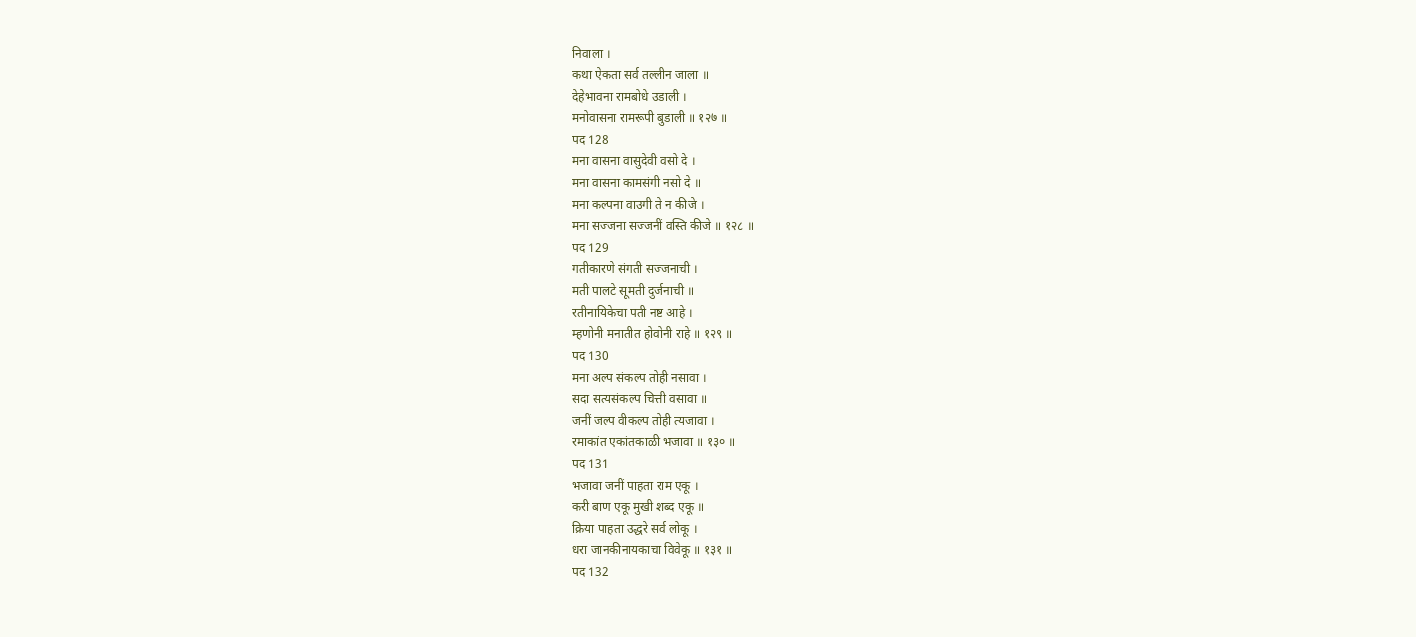निवाला ।
कथा ऐकता सर्व तल्लीन जाला ॥
देहेभावना रामबोधे उडाली ।
मनोवासना रामरूपी बुडाली ॥ १२७ ॥
पद 128
मना वासना वासुदेवी वसो दे ।
मना वासना कामसंगी नसो दे ॥
मना कल्पना वाउगी ते न कीजे ।
मना सज्जना सज्जनीं वस्ति कीजे ॥ १२८ ॥
पद 129
गतीकारणे संगती सज्जनाची ।
मती पालटे सूमती दुर्जनाची ॥
रतीनायिकेचा पती नष्ट आहे ।
म्हणोनी मनातीत होवोनी राहे ॥ १२९ ॥
पद 130
मना अल्प संकल्प तोही नसावा ।
सदा सत्यसंकल्प चित्ती वसावा ॥
जनीं जल्प वीकल्प तोही त्यजावा ।
रमाकांत एकांतकाळी भजावा ॥ १३० ॥
पद 131
भजावा जनीं पाहता राम एकू ।
करी बाण एकू मुखी शब्द एकू ॥
क्रिया पाहता उद्धरे सर्व लोकू ।
धरा जानकीनायकाचा विवेकू ॥ १३१ ॥
पद 132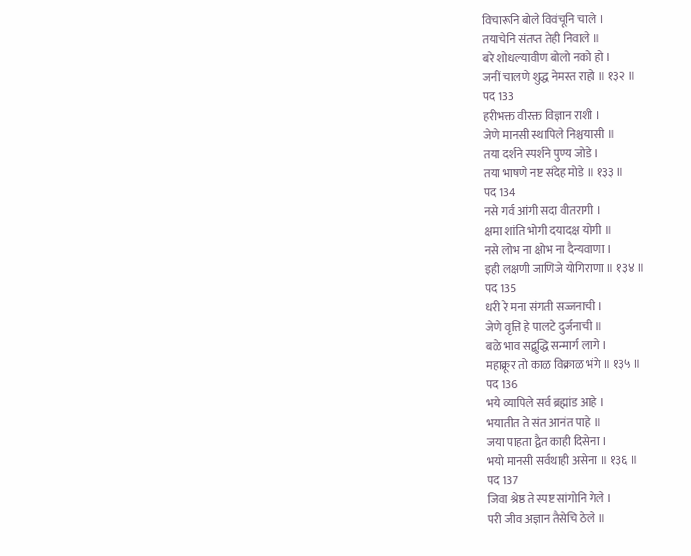विचारूनि बोले विवंचूनि चाले ।
तयाचेनि संतप्त तेही निवाले ॥
बरे शोधल्यावीण बोलो नको हो ।
जनीं चालणे शुद्ध नेमस्त राहो ॥ १३२ ॥
पद 133
हरीभक्त वीरक्त विज्ञान राशी ।
जेणे मानसी स्थापिले निश्चयासी ॥
तया दर्शने स्पर्शने पुण्य जोडे ।
तया भाषणे नष्ट संदेह मोडे ॥ १३३ ॥
पद 134
नसे गर्व आंगी सदा वीतरागी ।
क्षमा शांति भोगी दयादक्ष योगी ॥
नसे लोभ ना क्षोभ ना दैन्यवाणा ।
इही लक्षणी जाणिजे योगिराणा ॥ १३४ ॥
पद 135
धरी रे मना संगती सज्जनाची ।
जेणे वृत्ति हे पालटे दुर्जनाची ॥
बळे भाव सद्बुद्धि सन्मार्ग लागे ।
महाक्रूर तो काळ विक्राळ भंगे ॥ १३५ ॥
पद 136
भये व्यापिले सर्व ब्रह्मांड आहे ।
भयातीत ते संत आनंत पाहे ॥
जया पाहता द्वैत काही दिसेना ।
भयो मानसी सर्वथाही असेना ॥ १३६ ॥
पद 137
जिवा श्रेष्ठ ते स्पष्ट सांगोनि गेले ।
परी जीव अज्ञान तैसेचि ठेले ॥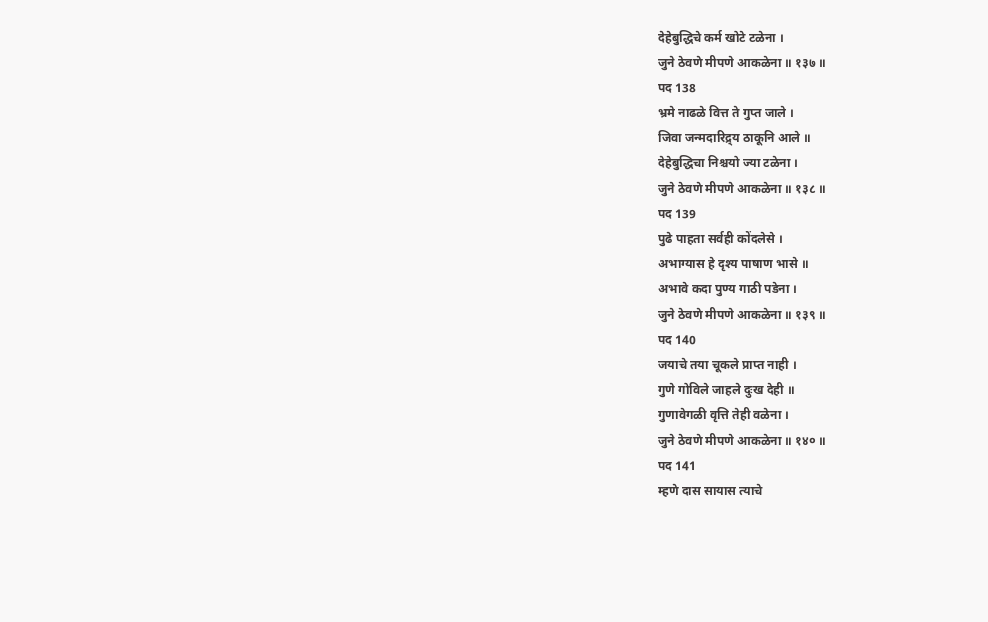देहेबुद्धिचे कर्म खोटे टळेना ।
जुने ठेवणे मीपणे आकळेना ॥ १३७ ॥
पद 138
भ्रमे नाढळे वित्त ते गुप्त जाले ।
जिवा जन्मदारिद्र्य ठाकूनि आले ॥
देहेबुद्धिचा निश्चयो ज्या टळेना ।
जुने ठेवणे मीपणे आकळेना ॥ १३८ ॥
पद 139
पुढे पाहता सर्वही कोंदलेसे ।
अभाग्यास हे दृश्य पाषाण भासे ॥
अभावे कदा पुण्य गाठी पडेना ।
जुने ठेवणे मीपणे आकळेना ॥ १३९ ॥
पद 140
जयाचे तया चूकले प्राप्त नाही ।
गुणे गोविले जाहले दुःख देही ॥
गुणावेगळी वृत्ति तेही वळेना ।
जुने ठेवणे मीपणे आकळेना ॥ १४० ॥
पद 141
म्हणे दास सायास त्याचे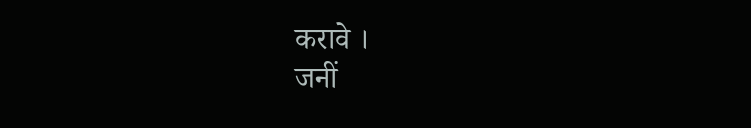करावे ।
जनीं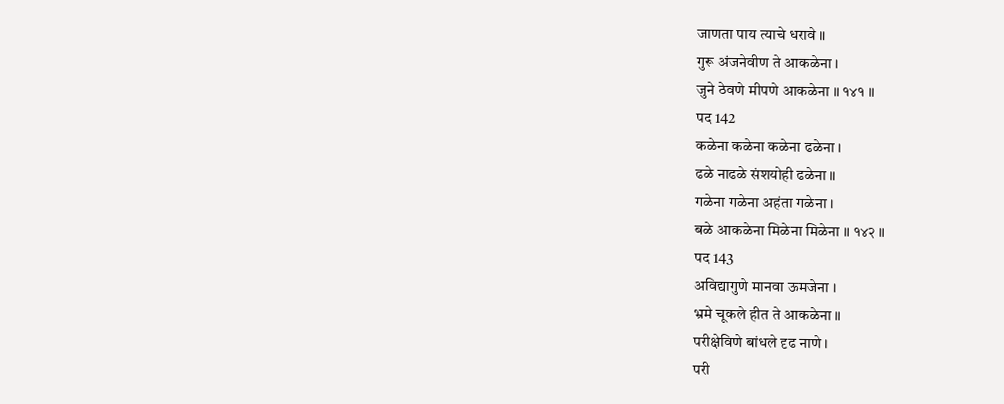जाणता पाय त्याचे धरावे ॥
गुरू अंजनेवीण ते आकळेना ।
जुने ठेवणे मीपणे आकळेना ॥ १४१ ॥
पद 142
कळेना कळेना कळेना ढळेना ।
ढळे नाढळे संशयोही ढळेना ॥
गळेना गळेना अहंता गळेना ।
बळे आकळेना मिळेना मिळेना ॥ १४२ ॥
पद 143
अविद्यागुणे मानवा ऊमजेना ।
भ्रमे चूकले हीत ते आकळेना ॥
परीक्षेविणे बांधले दृढ नाणे ।
परी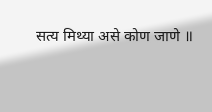सत्य मिथ्या असे कोण जाणे ॥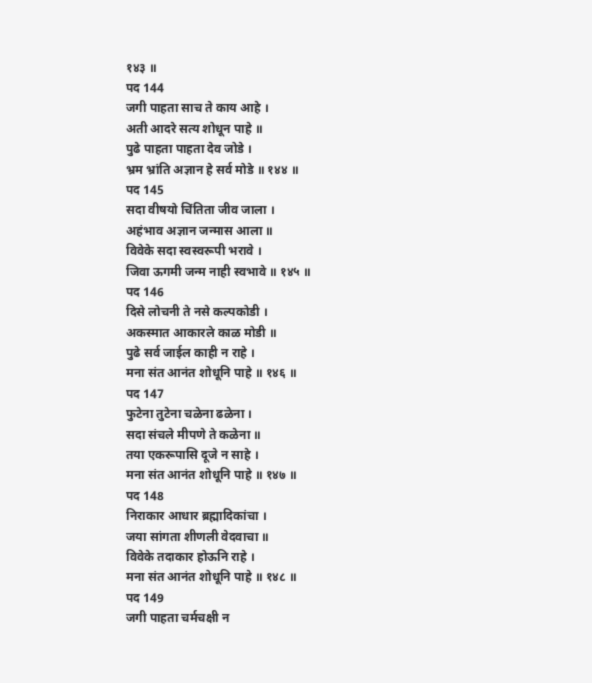१४३ ॥
पद 144
जगी पाहता साच ते काय आहे ।
अती आदरे सत्य शोधून पाहे ॥
पुढे पाहता पाहता देव जोडे ।
भ्रम भ्रांति अज्ञान हे सर्व मोडे ॥ १४४ ॥
पद 145
सदा वीषयो चिंतिता जीव जाला ।
अहंभाव अज्ञान जन्मास आला ॥
विवेके सदा स्वस्वरूपी भरावे ।
जिवा ऊगमी जन्म नाही स्वभावे ॥ १४५ ॥
पद 146
दिसे लोचनी ते नसे कल्पकोडी ।
अकस्मात आकारले काळ मोडी ॥
पुढे सर्व जाईल काही न राहे ।
मना संत आनंत शोधूनि पाहे ॥ १४६ ॥
पद 147
फुटेना तुटेना चळेना ढळेना ।
सदा संचले मीपणे ते कळेना ॥
तया एकरूपासि दूजे न साहे ।
मना संत आनंत शोधूनि पाहे ॥ १४७ ॥
पद 148
निराकार आधार ब्रह्मादिकांचा ।
जया सांगता शीणली वेदवाचा ॥
विवेके तदाकार होऊनि राहे ।
मना संत आनंत शोधूनि पाहे ॥ १४८ ॥
पद 149
जगी पाहता चर्मचक्षी न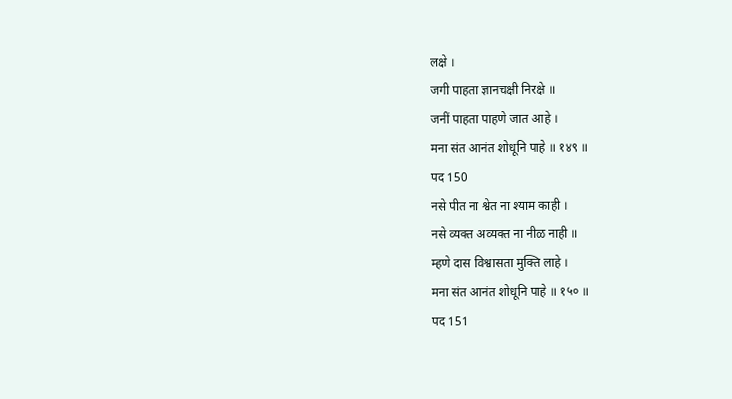लक्षे ।
जगी पाहता ज्ञानचक्षी निरक्षे ॥
जनीं पाहता पाहणे जात आहे ।
मना संत आनंत शोधूनि पाहे ॥ १४९ ॥
पद 150
नसे पीत ना श्वेत ना श्याम काही ।
नसे व्यक्त अव्यक्त ना नीळ नाही ॥
म्हणे दास विश्वासता मुक्ति लाहे ।
मना संत आनंत शोधूनि पाहे ॥ १५० ॥
पद 151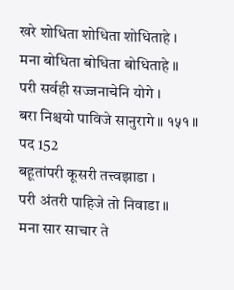खरे शोधिता शोधिता शोधिताहे ।
मना बोधिता बोधिता बोधिताहे ॥
परी सर्वही सज्जनाचेनि योगे ।
बरा निश्चयो पाविजे सानुरागे ॥ १५१ ॥
पद 152
बहूतांपरी कूसरी तत्त्वझाडा ।
परी अंतरी पाहिजे तो निवाडा ॥
मना सार साचार ते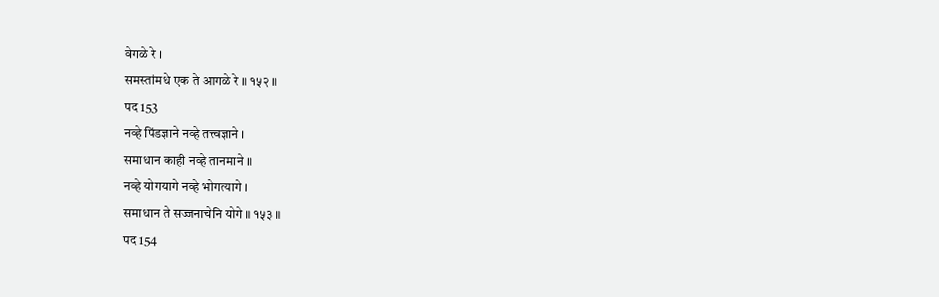वेगळे रे ।
समस्तांमधे एक ते आगळे रे ॥ १५२ ॥
पद 153
नव्हे पिंडज्ञाने नव्हे तत्त्वज्ञाने ।
समाधान काही नव्हे तानमाने ॥
नव्हे योगयागे नव्हे भोगत्यागे ।
समाधान ते सज्जनाचेनि योगे ॥ १५३ ॥
पद 154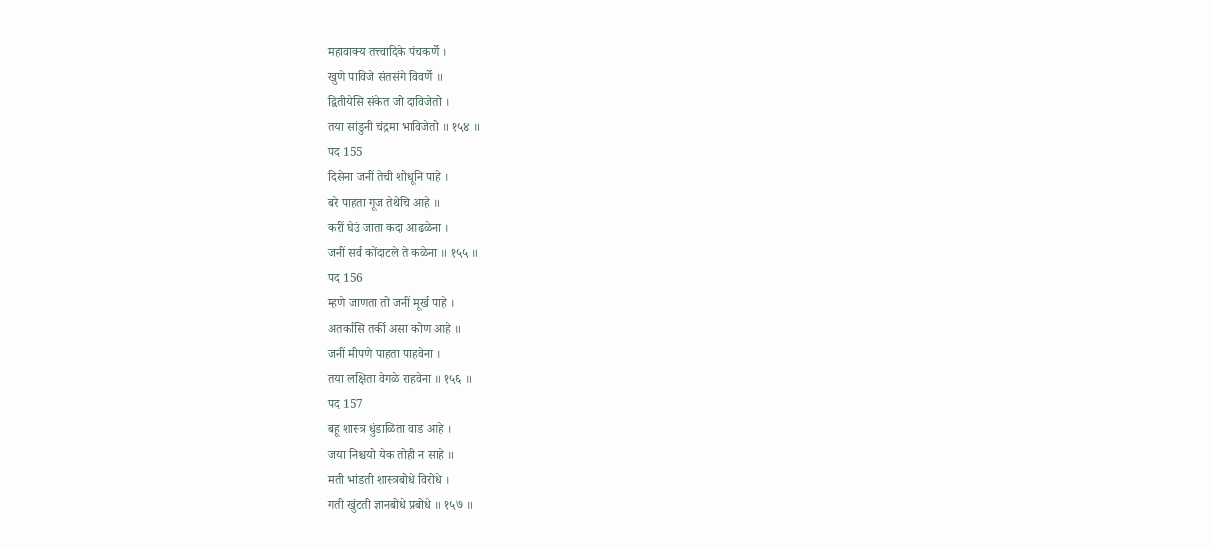महावाक्य तत्त्वादिके पंचकर्णे ।
खुणे पाविजे संतसंगे विवर्णे ॥
द्वितीयेसि संकेत जो दाविजेतो ।
तया सांडुनी चंद्रमा भाविजेतो ॥ १५४ ॥
पद 155
दिसेना जनीं तेची शोधूनि पाहे ।
बरे पाहता गूज तेथेचि आहे ॥
करीं घेउं जाता कदा आढळेना ।
जनीं सर्व कोंदाटले ते कळेना ॥ १५५ ॥
पद 156
म्हणे जाणता तो जनीं मूर्ख पाहे ।
अतर्कासि तर्की असा कोण आहे ॥
जनीं मीपणे पाहता पाहवेना ।
तया लक्षिता वेगळे राहवेना ॥ १५६ ॥
पद 157
बहू शास्त्र धुंडाळिता वाड आहे ।
जया निश्चयो येक तोही न साहे ॥
मती भांडती शास्त्रबोधे विरोधे ।
गती खुंटती ज्ञानबोधे प्रबोधे ॥ १५७ ॥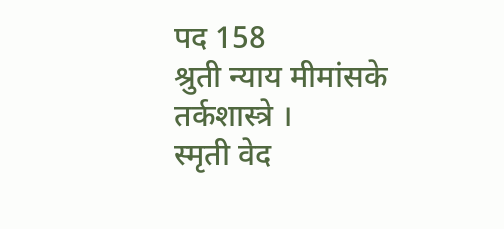पद 158
श्रुती न्याय मीमांसके तर्कशास्त्रे ।
स्मृती वेद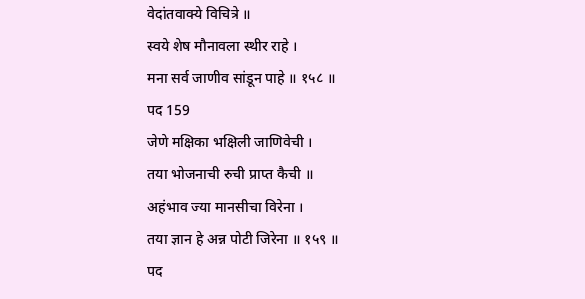वेदांतवाक्ये विचित्रे ॥
स्वये शेष मौनावला स्थीर राहे ।
मना सर्व जाणीव सांडून पाहे ॥ १५८ ॥
पद 159
जेणे मक्षिका भक्षिली जाणिवेची ।
तया भोजनाची रुची प्राप्त कैची ॥
अहंभाव ज्या मानसीचा विरेना ।
तया ज्ञान हे अन्न पोटी जिरेना ॥ १५९ ॥
पद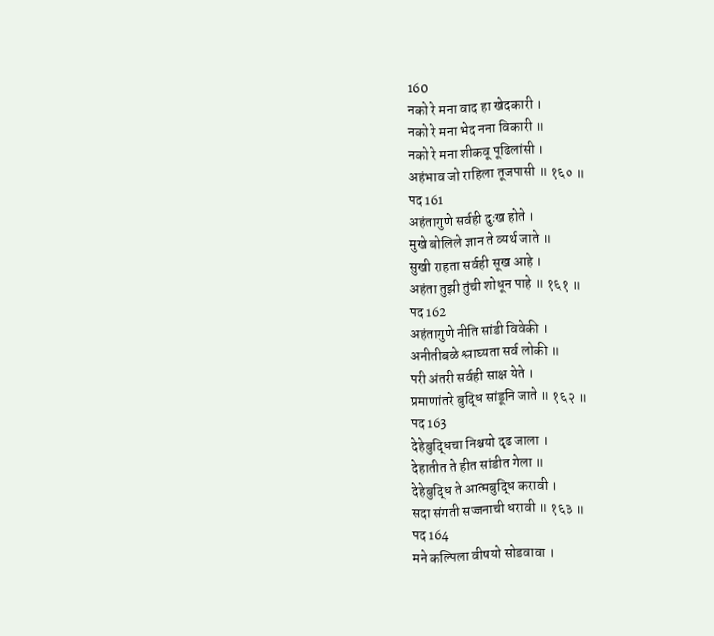160
नको रे मना वाद हा खेदकारी ।
नको रे मना भेद नना विकारी ॥
नको रे मना शीकवू पूढिलांसी ।
अहंभाव जो राहिला तूजपासी ॥ १६० ॥
पद 161
अहंतागुणे सर्वही दुःख होते ।
मुखे बोलिले ज्ञान ते व्यर्थ जाते ॥
सुखी राहता सर्वही सूख आहे ।
अहंता तुझी तुंची शोधून पाहे ॥ १६१ ॥
पद 162
अहंतागुणे नीति सांडी विवेकी ।
अनीतीबळे श्लाघ्यता सर्व लोकी ॥
परी अंतरी सर्वही साक्ष येते ।
प्रमाणांतरे बुद्धि सांडूनि जाते ॥ १६२ ॥
पद 163
देहेबुद्धिचा निश्चयो दृढ जाला ।
देहातीत ते हीत सांडीत गेला ॥
देहेबुद्धि ते आत्मबुद्धि करावी ।
सदा संगती सज्जनाची धरावी ॥ १६३ ॥
पद 164
मने कल्पिला वीषयो सोडवावा ।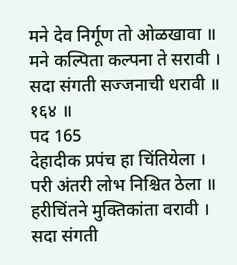मने देव निर्गूण तो ओळखावा ॥
मने कल्पिता कल्पना ते सरावी ।
सदा संगती सज्जनाची धरावी ॥ १६४ ॥
पद 165
देहादीक प्रपंच हा चिंतियेला ।
परी अंतरी लोभ निश्चित ठेला ॥
हरीचिंतने मुक्तिकांता वरावी ।
सदा संगती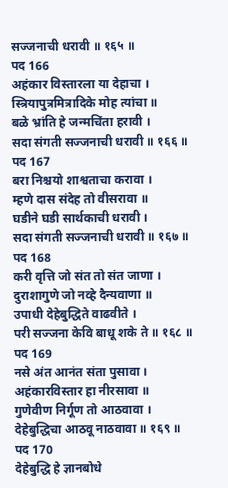सज्जनाची धरावी ॥ १६५ ॥
पद 166
अहंकार विस्तारला या देहाचा ।
स्त्रियापुत्रमित्रादिके मोह त्यांचा ॥
बळे भ्रांति हे जन्मचिंता हरावी ।
सदा संगती सज्जनाची धरावी ॥ १६६ ॥
पद 167
बरा निश्चयो शाश्वताचा करावा ।
म्हणे दास संदेह तो वीसरावा ॥
घडीने घडी सार्थकाची धरावी ।
सदा संगती सज्जनाची धरावी ॥ १६७ ॥
पद 168
करी वृत्ति जो संत तो संत जाणा ।
दुराशागुणे जो नव्हे दैन्यवाणा ॥
उपाधी देहेबुद्धिते वाढवीते ।
परी सज्जना केवि बाधू शके ते ॥ १६८ ॥
पद 169
नसे अंत आनंत संता पुसावा ।
अहंकारविस्तार हा नीरसावा ॥
गुणेवीण निर्गूण तो आठवावा ।
देहेबुद्धिचा आठवू नाठवावा ॥ १६९ ॥
पद 170
देहेबुद्धि हे ज्ञानबोधे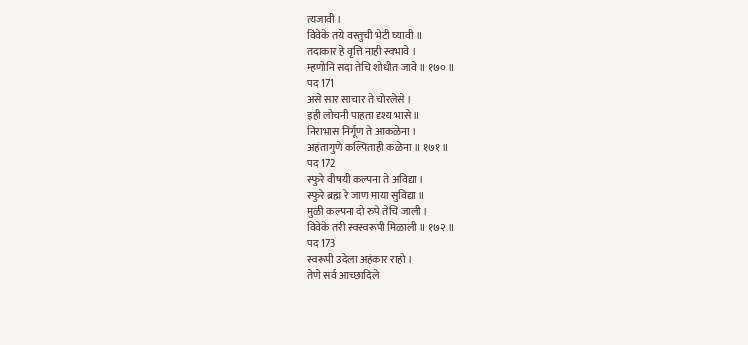त्यजावी ।
विवेके तये वस्तुची भेटी घ्यावी ॥
तदाकार हे वृत्ति नाही स्वभावे ।
म्हणोनि सदा तेचि शोधीत जावे ॥ १७० ॥
पद 171
असे सार साचार ते चोरलेसे ।
इही लोचनी पाहता दृश्य भासे ॥
निराभास निर्गूण ते आकळेना ।
अहंतागुणे कल्पिताही कळेना ॥ १७१ ॥
पद 172
स्फुरे वीषयी कल्पना ते अविद्या ।
स्फुरे ब्रह्म रे जाण माया सुविद्या ॥
मुळी कल्पना दो रुपे तेचि जाली ।
विवेके तरी स्वस्वरूपी मिळाली ॥ १७२ ॥
पद 173
स्वरूपी उदेला अहंकार राहो ।
तेणे सर्व आच्छादिले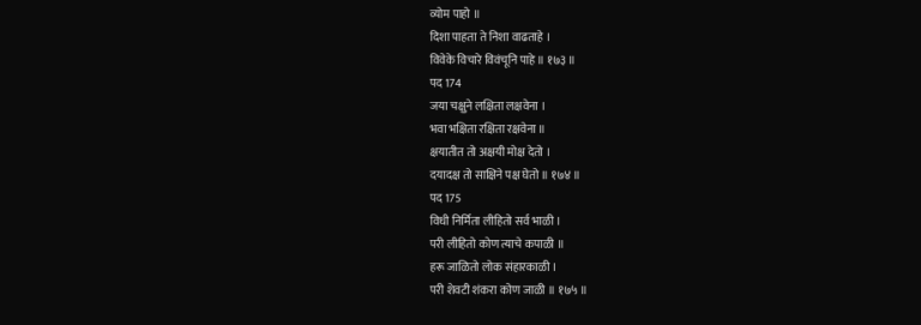व्योम पाहो ॥
दिशा पाहता ते निशा वाढताहे ।
विवेके विचारे विवंचूनि पाहे ॥ १७३ ॥
पद 174
जया चक्षुने लक्षिता लक्षवेना ।
भवा भक्षिता रक्षिता रक्षवेना ॥
क्षयातीत तो अक्षयी मोक्ष देतो ।
दयादक्ष तो साक्षिने पक्ष घेतो ॥ १७४ ॥
पद 175
विधी निर्मिता लीहितो सर्व भाळी ।
परी लीहितो कोण त्याचे कपाळी ॥
हरू जाळितो लोक संहारकाळी ।
परी शेवटी शंकरा कोण जाळी ॥ १७५ ॥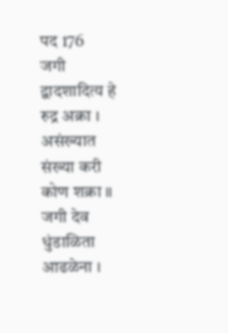पद 176
जगी द्वादशादित्य हे रुद्र अक्रा ।
असंख्यात संख्या करी कोण शक्रा ॥
जगी देव धुंडाळिता आढळेना ।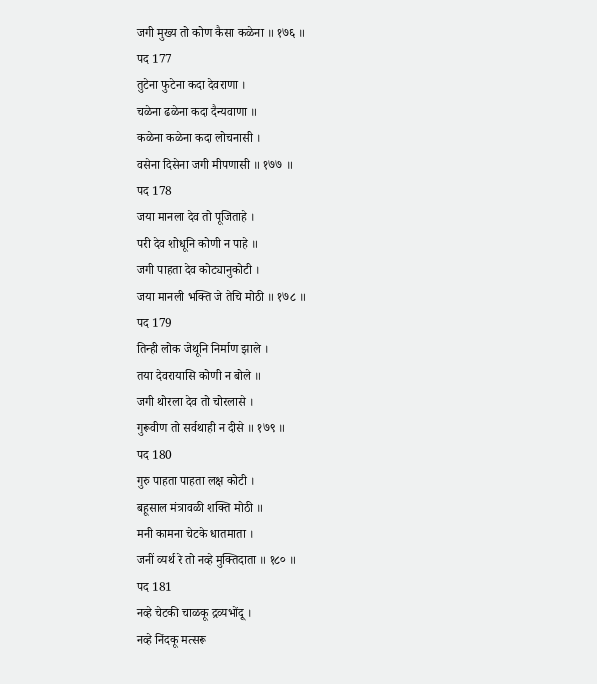जगी मुख्य तो कोण कैसा कळेना ॥ १७६ ॥
पद 177
तुटेना फुटेना कदा देवराणा ।
चळेना ढळेना कदा दैन्यवाणा ॥
कळेना कळेना कदा लोचनासी ।
वसेना दिसेना जगी मीपणासी ॥ १७७ ॥
पद 178
जया मानला देव तो पूजिताहे ।
परी देव शोधूनि कोणी न पाहे ॥
जगी पाहता देव कोट्यानुकोटी ।
जया मानली भक्ति जे तेचि मोठी ॥ १७८ ॥
पद 179
तिन्ही लोक जेथूनि निर्माण झाले ।
तया देवरायासि कोणी न बोले ॥
जगी थोरला देव तो चोरलासे ।
गुरूवीण तो सर्वथाही न दीसे ॥ १७९ ॥
पद 180
गुरु पाहता पाहता लक्ष कोटी ।
बहूसाल मंत्रावळी शक्ति मोठी ॥
मनी कामना चेटके धातमाता ।
जनीं व्यर्थ रे तो नव्हे मुक्तिदाता ॥ १८० ॥
पद 181
नव्हे चेटकी चाळकू द्रव्यभोंदू ।
नव्हे निंदकू मत्सरू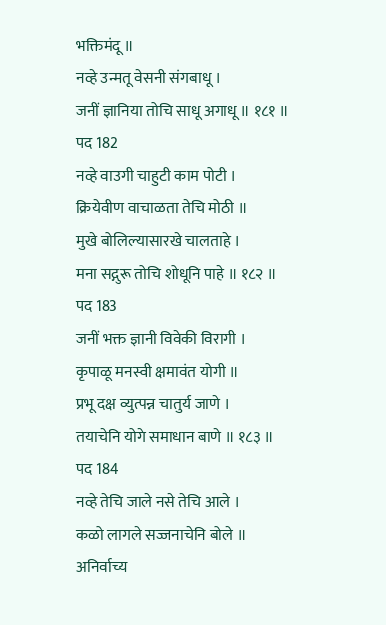भक्तिमंदू ॥
नव्हे उन्मतू वेसनी संगबाधू ।
जनीं ज्ञानिया तोचि साधू अगाधू ॥ १८१ ॥
पद 182
नव्हे वाउगी चाहुटी काम पोटी ।
क्रियेवीण वाचाळता तेचि मोठी ॥
मुखे बोलिल्यासारखे चालताहे ।
मना सद्गुरू तोचि शोधूनि पाहे ॥ १८२ ॥
पद 183
जनीं भक्त ज्ञानी विवेकी विरागी ।
कृपाळू मनस्वी क्षमावंत योगी ॥
प्रभू दक्ष व्युत्पन्न चातुर्य जाणे ।
तयाचेनि योगे समाधान बाणे ॥ १८३ ॥
पद 184
नव्हे तेचि जाले नसे तेचि आले ।
कळो लागले सज्जनाचेनि बोले ॥
अनिर्वाच्य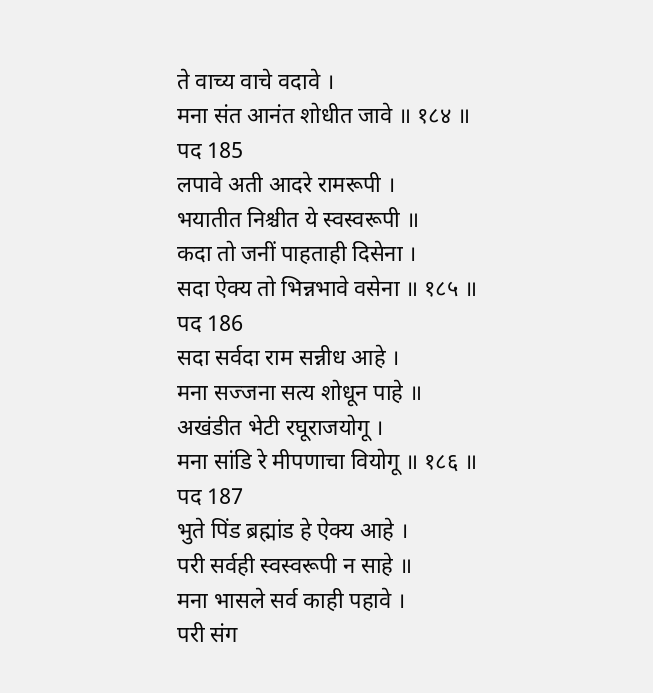ते वाच्य वाचे वदावे ।
मना संत आनंत शोधीत जावे ॥ १८४ ॥
पद 185
लपावे अती आदरे रामरूपी ।
भयातीत निश्चीत ये स्वस्वरूपी ॥
कदा तो जनीं पाहताही दिसेना ।
सदा ऐक्य तो भिन्नभावे वसेना ॥ १८५ ॥
पद 186
सदा सर्वदा राम सन्नीध आहे ।
मना सज्जना सत्य शोधून पाहे ॥
अखंडीत भेटी रघूराजयोगू ।
मना सांडि रे मीपणाचा वियोगू ॥ १८६ ॥
पद 187
भुते पिंड ब्रह्मांड हे ऐक्य आहे ।
परी सर्वही स्वस्वरूपी न साहे ॥
मना भासले सर्व काही पहावे ।
परी संग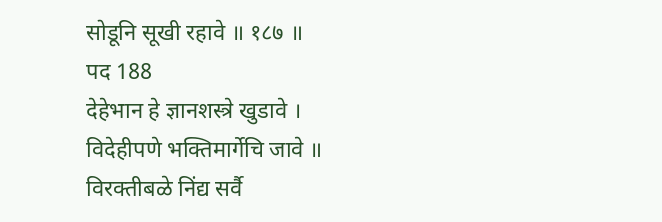सोडूनि सूखी रहावे ॥ १८७ ॥
पद 188
देहेभान हे ज्ञानशस्त्रे खुडावे ।
विदेहीपणे भक्तिमार्गेचि जावे ॥
विरक्तीबळे निंद्य सर्वै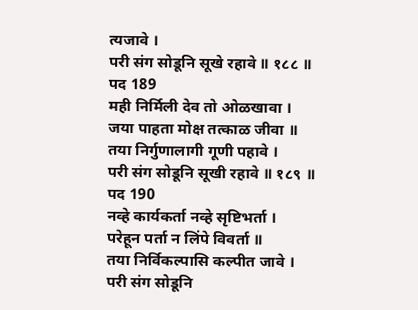त्यजावे ।
परी संग सोडूनि सूखे रहावे ॥ १८८ ॥
पद 189
मही निर्मिली देव तो ओळखावा ।
जया पाहता मोक्ष तत्काळ जीवा ॥
तया निर्गुणालागी गूणी पहावे ।
परी संग सोडूनि सूखी रहावे ॥ १८९ ॥
पद 190
नव्हे कार्यकर्ता नव्हे सृष्टिभर्ता ।
परेहून पर्ता न लिंपे विवर्ता ॥
तया निर्विकल्पासि कल्पीत जावे ।
परी संग सोडूनि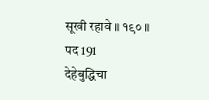सूखी रहावे ॥ १९० ॥
पद 191
देहेबुद्धिचा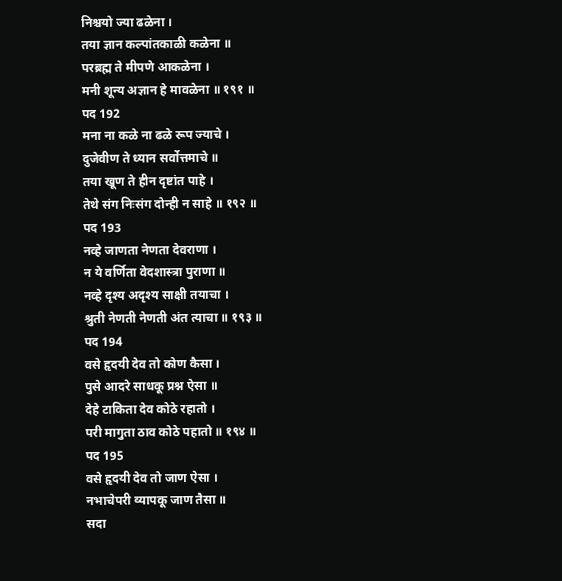निश्चयो ज्या ढळेना ।
तया ज्ञान कल्पांतकाळी कळेना ॥
परब्रह्म ते मीपणे आकळेना ।
मनी शून्य अज्ञान हे मावळेना ॥ १९१ ॥
पद 192
मना ना कळे ना ढळे रूप ज्याचे ।
दुजेवीण ते ध्यान सर्वोत्तमाचे ॥
तया खूण ते हीन दृष्टांत पाहे ।
तेथे संग निःसंग दोन्ही न साहे ॥ १९२ ॥
पद 193
नव्हे जाणता नेणता देवराणा ।
न ये वर्णिता वेदशास्त्रा पुराणा ॥
नव्हे दृश्य अदृश्य साक्षी तयाचा ।
श्रुती नेणती नेणती अंत त्याचा ॥ १९३ ॥
पद 194
वसे हृदयी देव तो कोण कैसा ।
पुसे आदरे साधकू प्रश्न ऐसा ॥
देहे टाकिता देव कोठे रहातो ।
परी मागुता ठाव कोठे पहातो ॥ १९४ ॥
पद 195
वसे हृदयी देव तो जाण ऐसा ।
नभाचेपरी व्यापकू जाण तैसा ॥
सदा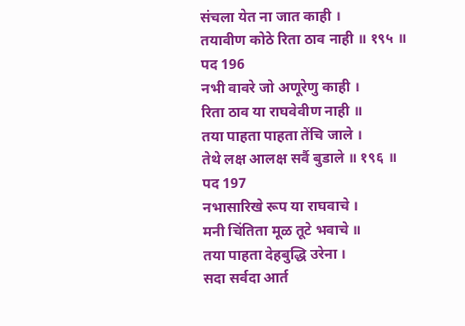संचला येत ना जात काही ।
तयावीण कोठे रिता ठाव नाही ॥ १९५ ॥
पद 196
नभी वावरे जो अणूरेणु काही ।
रिता ठाव या राघवेवीण नाही ॥
तया पाहता पाहता तेंचि जाले ।
तेथे लक्ष आलक्ष सर्वै बुडाले ॥ १९६ ॥
पद 197
नभासारिखे रूप या राघवाचे ।
मनी चिंतिता मूळ तूटे भवाचे ॥
तया पाहता देहबुद्धि उरेना ।
सदा सर्वदा आर्त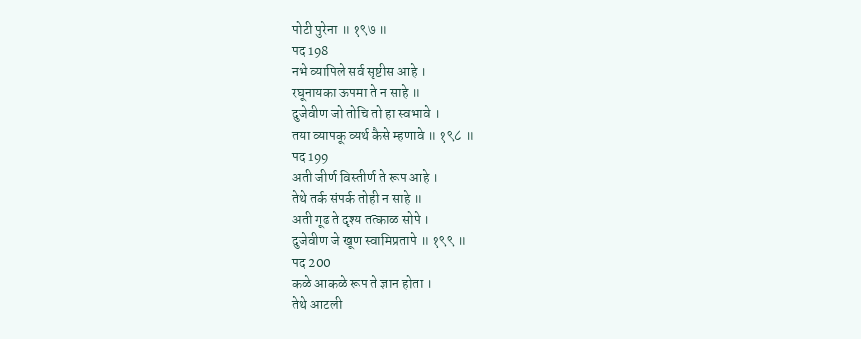पोटी पुरेना ॥ १९७ ॥
पद 198
नभे व्यापिले सर्व सृष्टीस आहे ।
रघूनायका ऊपमा ते न साहे ॥
दुजेवीण जो तोचि तो हा स्वभावे ।
तया व्यापकू व्यर्थ कैसे म्हणावे ॥ १९८ ॥
पद 199
अती जीर्ण विस्तीर्ण ते रूप आहे ।
तेथे तर्क संपर्क तोही न साहे ॥
अती गूढ ते दृश्य तत्काळ सोपे ।
दुजेवीण जे खूण स्वामिप्रतापे ॥ १९९ ॥
पद 200
कळे आकळे रूप ते ज्ञान होता ।
तेथे आटली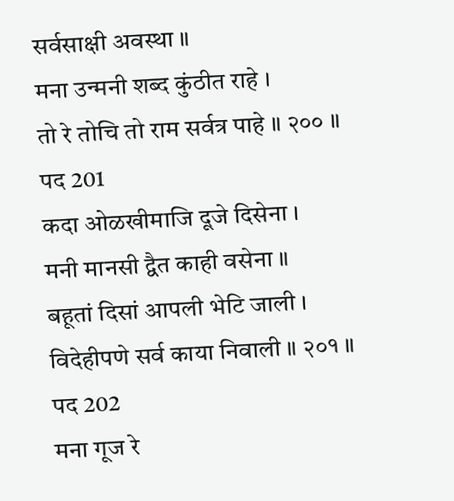सर्वसाक्षी अवस्था ॥
मना उन्मनी शब्द कुंठीत राहे ।
तो रे तोचि तो राम सर्वत्र पाहे ॥ २०० ॥
पद 201
कदा ओळखीमाजि दूजे दिसेना ।
मनी मानसी द्वैत काही वसेना ॥
बहूतां दिसां आपली भेटि जाली ।
विदेहीपणे सर्व काया निवाली ॥ २०१ ॥
पद 202
मना गूज रे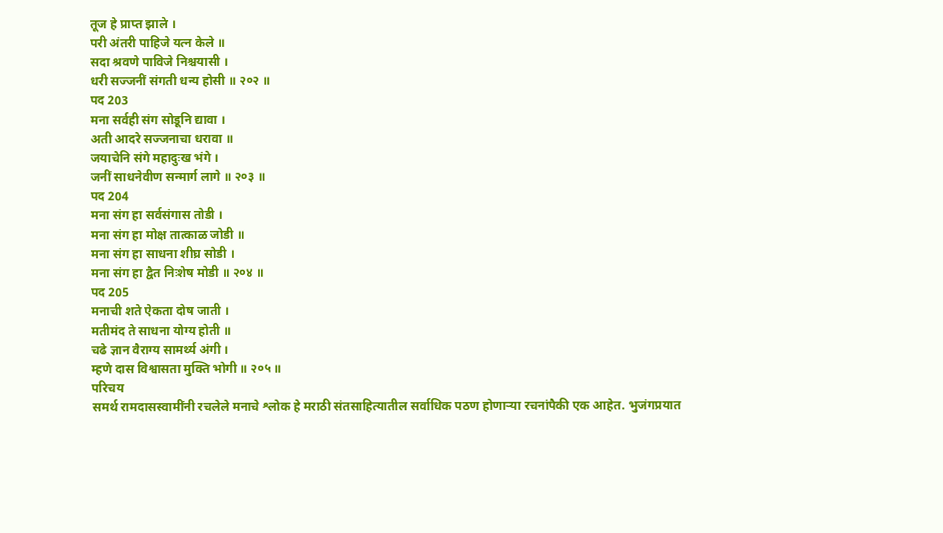तूज हे प्राप्त झाले ।
परी अंतरी पाहिजे यत्न केले ॥
सदा श्रवणे पाविजे निश्चयासी ।
धरी सज्जनीं संगती धन्य होसी ॥ २०२ ॥
पद 203
मना सर्वही संग सोडूनि द्यावा ।
अती आदरे सज्जनाचा धरावा ॥
जयाचेनि संगे महादुःख भंगे ।
जनीं साधनेवीण सन्मार्ग लागे ॥ २०३ ॥
पद 204
मना संग हा सर्वसंगास तोडी ।
मना संग हा मोक्ष तात्काळ जोडी ॥
मना संग हा साधना शीघ्र सोडी ।
मना संग हा द्वैत निःशेष मोडी ॥ २०४ ॥
पद 205
मनाची शते ऐकता दोष जाती ।
मतीमंद ते साधना योग्य होती ॥
चढे ज्ञान वैराग्य सामर्थ्य अंगी ।
म्हणे दास विश्वासता मुक्ति भोगी ॥ २०५ ॥
परिचय
समर्थ रामदासस्वामींनी रचलेले मनाचे श्लोक हे मराठी संतसाहित्यातील सर्वाधिक पठण होणाऱ्या रचनांपैकी एक आहेत. भुजंगप्रयात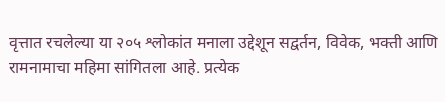वृत्तात रचलेल्या या २०५ श्लोकांत मनाला उद्देशून सद्वर्तन, विवेक, भक्ती आणि रामनामाचा महिमा सांगितला आहे. प्रत्येक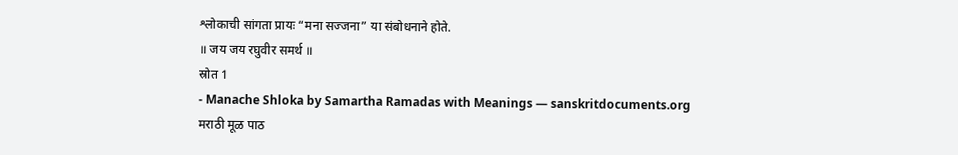श्लोकाची सांगता प्रायः “मना सज्जना” या संबोधनाने होते.
॥ जय जय रघुवीर समर्थ ॥
स्रोत 1
- Manache Shloka by Samartha Ramadas with Meanings — sanskritdocuments.org
मराठी मूळ पाठ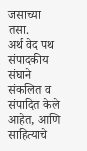जसाच्या तसा.
अर्थ वेद पथ संपादकीय संघाने संकलित व संपादित केले आहेत, आणि साहित्याचे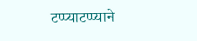टप्प्याटप्प्याने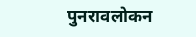पुनरावलोकन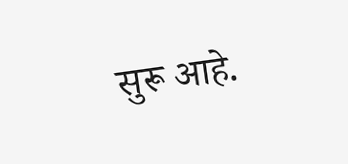सुरू आहे.